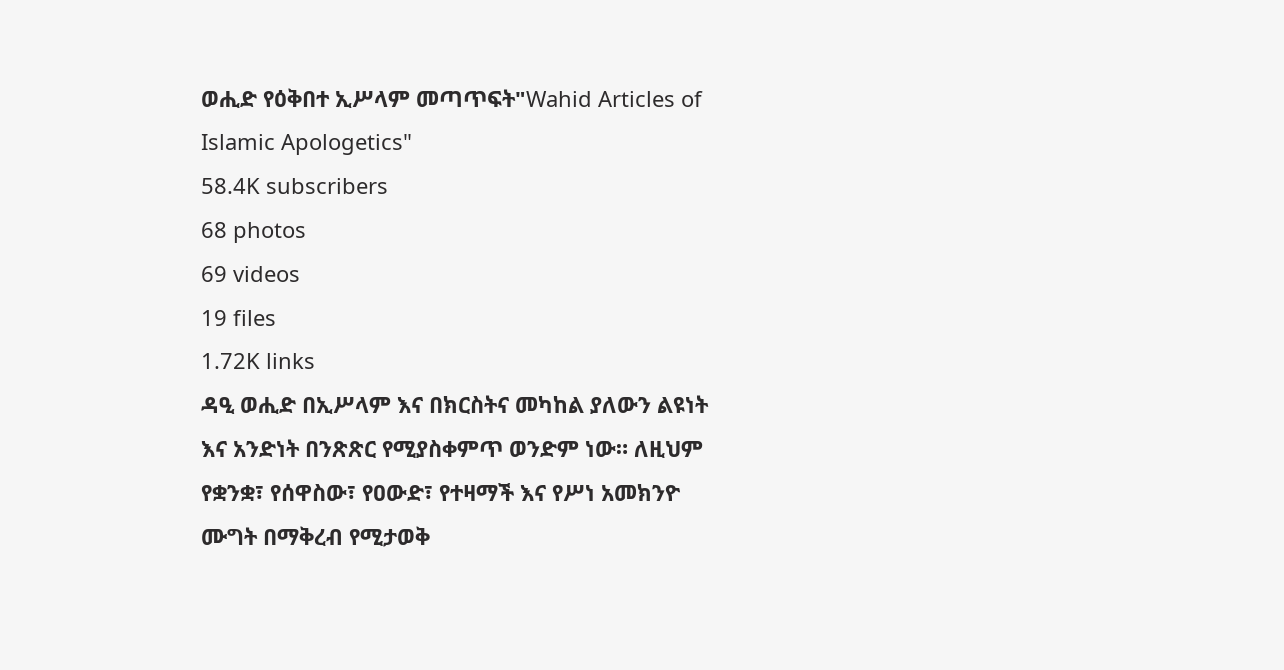ወሒድ የዕቅበተ ኢሥላም መጣጥፍት"Wahid Articles of Islamic Apologetics"
58.4K subscribers
68 photos
69 videos
19 files
1.72K links
ዳዒ ወሒድ በኢሥላም እና በክርስትና መካከል ያለውን ልዩነት እና አንድነት በንጽጽር የሚያስቀምጥ ወንድም ነው። ለዚህም የቋንቋ፣ የሰዋስው፣ የዐውድ፣ የተዛማች እና የሥነ አመክንዮ ሙግት በማቅረብ የሚታወቅ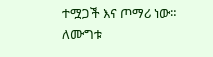ተሟጋች እና ጦማሪ ነው። ለሙግቱ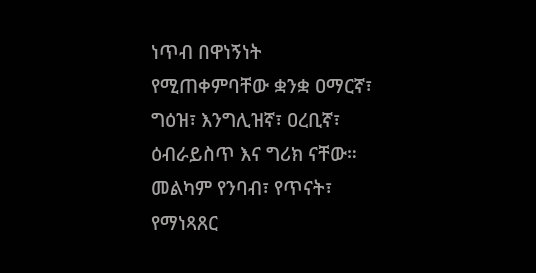ነጥብ በዋነኝነት የሚጠቀምባቸው ቋንቋ ዐማርኛ፣ ግዕዝ፣ እንግሊዝኛ፣ ዐረቢኛ፣ ዕብራይስጥ እና ግሪክ ናቸው። መልካም የንባብ፣ የጥናት፣ የማነጻጸር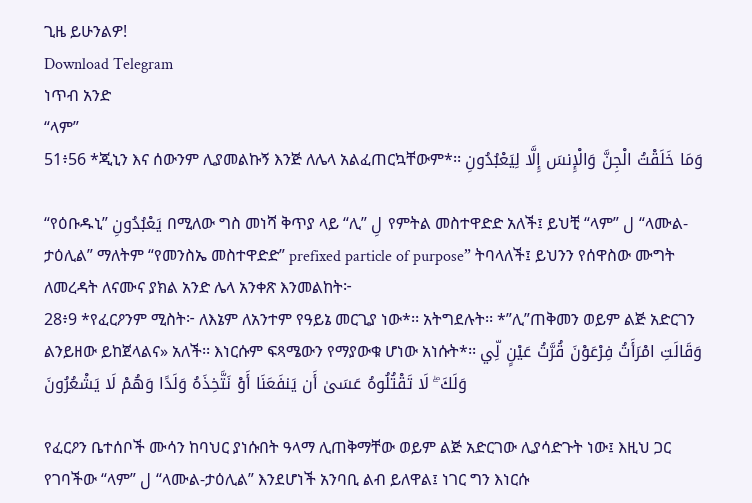ጊዜ ይሁንልዎ!
Download Telegram
ነጥብ አንድ
“ላም”
51፥56 *ጂኒን እና ሰውንም ሊያመልኩኝ እንጅ ለሌላ አልፈጠርኳቸውም*፡፡ وَمَا خَلَقْتُ الْجِنَّ وَالْإِنسَ إِلَّا لِيَعْبُدُونِ

“የዕቡዱኒ” يَعْبُدُونِ በሚለው ግስ መነሻ ቅጥያ ላይ “ሊ” لِ የምትል መስተዋድድ አለች፤ ይህቺ “ላም” ل “ላሙል-ታዕሊል” ማለትም “የመንስኤ መስተዋድድ” prefixed particle of purpose” ትባላለች፤ ይህንን የሰዋስው ሙግት ለመረዳት ለናሙና ያክል አንድ ሌላ አንቀጽ እንመልከት፦
28፥9 *የፈርዖንም ሚስት፦ ለእኔም ለአንተም የዓይኔ መርጊያ ነው*፡፡ አትግደሉት፡፡ *”ሊ”ጠቅመን ወይም ልጅ አድርገን ልንይዘው ይከጀላልና» አለች፡፡ እነርሱም ፍጻሜውን የማያውቁ ሆነው አነሱት*፡፡ وَقَالَتِ امْرَأَتُ فِرْعَوْنَ قُرَّتُ عَيْنٍ لِّي وَلَكَ ۖ لَا تَقْتُلُوهُ عَسَىٰ أَن يَنفَعَنَا أَوْ نَتَّخِذَهُ وَلَدًا وَهُمْ لَا يَشْعُرُونَ

የፈርዖን ቤተሰቦች ሙሳን ከባህር ያነሱበት ዓላማ ሊጠቅማቸው ወይም ልጅ አድርገው ሊያሳድጉት ነው፤ እዚህ ጋር የገባችው “ላም” ل “ላሙል-ታዕሊል” እንደሆነች አንባቢ ልብ ይለዋል፤ ነገር ግን እነርሱ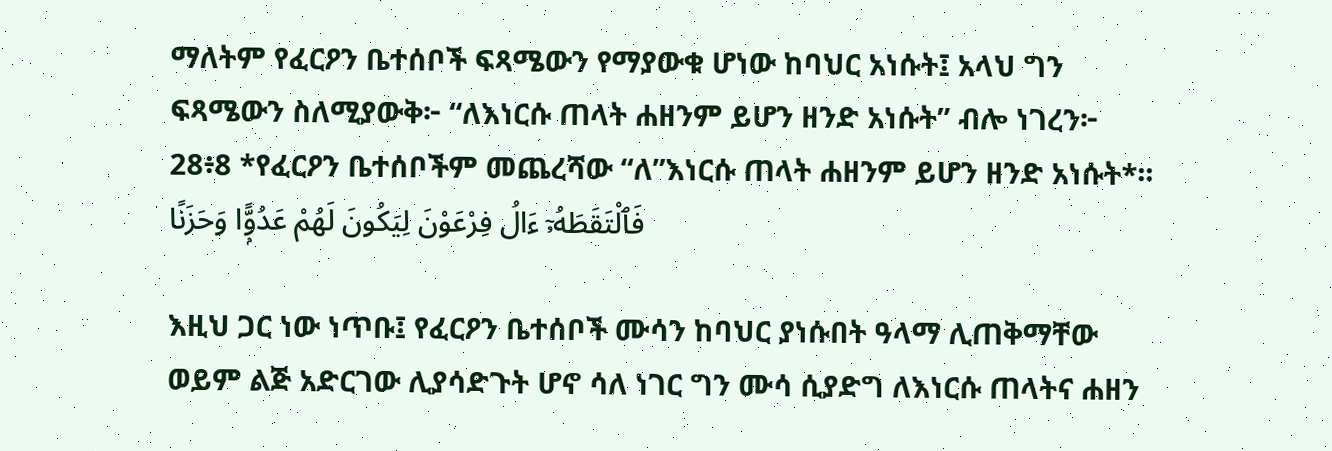ማለትም የፈርዖን ቤተሰቦች ፍጻሜውን የማያውቁ ሆነው ከባህር አነሱት፤ አላህ ግን ፍጻሜውን ስለሚያውቅ፦ “ለእነርሱ ጠላት ሐዘንም ይሆን ዘንድ አነሱት” ብሎ ነገረን፦
28፥8 *የፈርዖን ቤተሰቦችም መጨረሻው “ለ”እነርሱ ጠላት ሐዘንም ይሆን ዘንድ አነሱት*፡፡ فَٱلْتَقَطَهُۥٓ ءَالُ فِرْعَوْنَ لِيَكُونَ لَهُمْ عَدُوًّۭا وَحَزَنًا

እዚህ ጋር ነው ነጥቡ፤ የፈርዖን ቤተሰቦች ሙሳን ከባህር ያነሱበት ዓላማ ሊጠቅማቸው ወይም ልጅ አድርገው ሊያሳድጉት ሆኖ ሳለ ነገር ግን ሙሳ ሲያድግ ለእነርሱ ጠላትና ሐዘን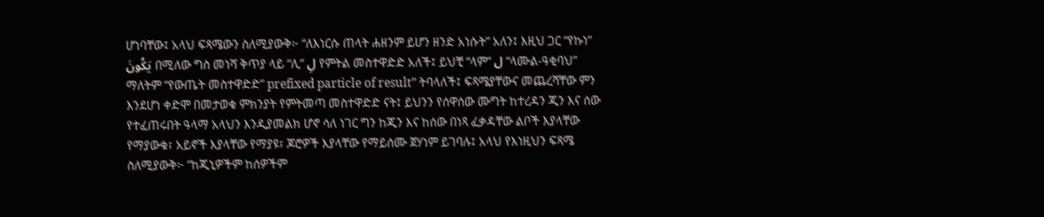ሆነባቸው፤ አላህ ፍጻሜውን ስለሚያውቅ፦ “ለእነርሱ ጠላት ሐዘንም ይሆን ዘንድ አነሱት” አለን፤ እዚህ ጋር “የኩነ” يَكُونَ በሚለው ግስ መነሻ ቅጥያ ላይ “ሊ” لِ የምትል መስተዋድድ አለች፤ ይህቺ “ላም” ل “ላሙል-ዓቂባህ” ማለትም “የውጤት መስተዋድድ” prefixed particle of result” ትባላለች፤ ፍጻሜያቸውና መጨረሻቸው ምን እንደሆነ ቀድሞ በመታወቁ ምክንያት የምትመጣ መስተዋድድ ናት፤ ይህንን የሰዋሰው ሙግት ከተረዳን ጂን እና ሰው የተፈጠሩበት ዓላማ አላህን እንዲያመልክ ሆኖ ሳለ ነገር ግን ከጂን እና ከሰው በነጻ ፈቃዳቸው ልቦች እያላቸው የማያውቁ፣ አይኖች እያላቸው የማያዩ፣ ጆሮዎች እያላቸው የማይሰሙ ጀሃነም ይገባሉ፤ አላህ የእነዚህን ፍጻሜ ስለሚያውቅ፦ “ከጂኒዎችም ከሰዎችም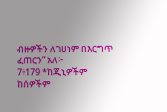ብዙዎችን ለገሀነም በእርግጥ ፈጠርን” አለ፦
7፥179 *ከጂኒዎችም ከሰዎችም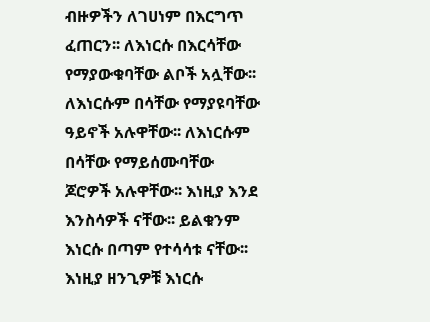ብዙዎችን ለገሀነም በእርግጥ ፈጠርን፡፡ ለእነርሱ በእርሳቸው የማያውቁባቸው ልቦች አሏቸው፡፡ ለእነርሱም በሳቸው የማያዩባቸው ዓይኖች አሉዋቸው፡፡ ለእነርሱም በሳቸው የማይሰሙባቸው ጆሮዎች አሉዋቸው፡፡ እነዚያ እንደ እንስሳዎች ናቸው፡፡ ይልቁንም እነርሱ በጣም የተሳሳቱ ናቸው፡፡ እነዚያ ዘንጊዎቹ እነርሱ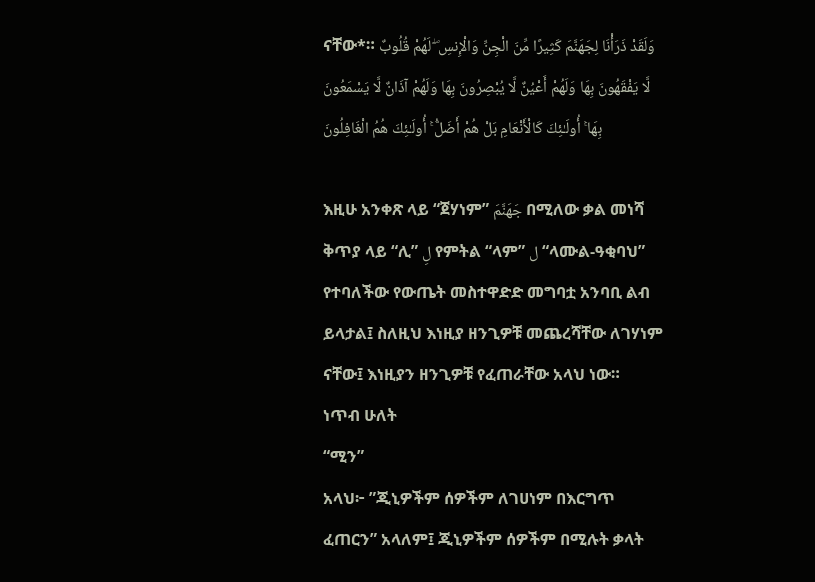ናቸው*። وَلَقَدْ ذَرَأْنَا لِجَهَنَّمَ كَثِيرًا مِّنَ الْجِنِّ وَالْإِنسِ ۖ لَهُمْ قُلُوبٌ لَّا يَفْقَهُونَ بِهَا وَلَهُمْ أَعْيُنٌ لَّا يُبْصِرُونَ بِهَا وَلَهُمْ آذَانٌ لَّا يَسْمَعُونَ بِهَا ۚ أُولَـٰئِكَ كَالْأَنْعَامِ بَلْ هُمْ أَضَلُّ ۚ أُولَـٰئِكَ هُمُ الْغَافِلُونَ

እዚሁ አንቀጽ ላይ “ጀሃነም” جَهَنَّمَ በሚለው ቃል መነሻ ቅጥያ ላይ “ሊ” لِ የምትል “ላም” ل “ላሙል-ዓቂባህ” የተባለችው የውጤት መስተዋድድ መግባቷ አንባቢ ልብ ይላታል፤ ስለዚህ እነዚያ ዘንጊዎቹ መጨረሻቸው ለገሃነም ናቸው፤ እነዚያን ዘንጊዎቹ የፈጠራቸው አላህ ነው።
ነጥብ ሁለት
“ሚን”
አላህ፦ ”ጂኒዎችም ሰዎችም ለገሀነም በእርግጥ ፈጠርን” አላለም፤ ጂኒዎችም ሰዎችም በሚሉት ቃላት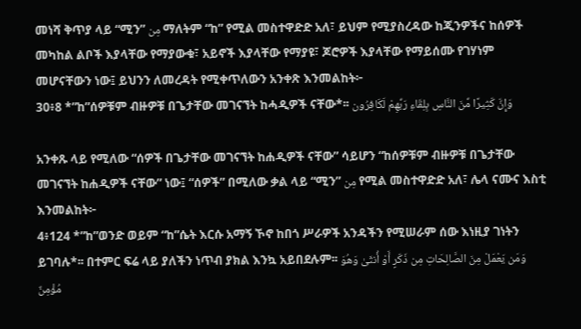መነሻ ቅጥያ ላይ “ሚን” مِن ማለትም “ከ” የሚል መስተዋድድ አለ፣ ይህም የሚያስረዳው ከጂንዎችና ከሰዎች መካከል ልቦች እያላቸው የማያውቁ፣ አይኖች እያላቸው የማያዩ፣ ጆሮዎች እያላቸው የማይሰሙ የገሃነም መሆናቸውን ነው፤ ይህንን ለመረዳት የሚቀጥለውን አንቀጽ እንመልከት፦
30፥8 *”ከ”ሰዎቹም ብዙዎቹ በጌታቸው መገናኘት ከሓዲዎች ናቸው*፡፡ وَإِنَّ كَثِيرًا مِّنَ النَّاسِ بِلِقَاءِ رَبِّهِمْ لَكَافِرُون

አንቀጹ ላይ የሚለው “ሰዎች በጌታቸው መገናኘት ከሐዲዎች ናቸው” ሳይሆን “ከሰዎቹም ብዙዎቹ በጌታቸው መገናኘት ከሐዲዎች ናቸው” ነው፤ “ሰዎች” በሚለው ቃል ላይ “ሚን” مِن የሚል መስተዋድድ አለ፣ ሌላ ናሙና እስቲ እንመልከት፦
4፥124 *”ከ”ወንድ ወይም “ከ”ሴት እርሱ አማኝ ኾኖ ከበጎ ሥራዎች አንዳችን የሚሠራም ሰው እነዚያ ገነትን ይገባሉ*፡፡ በተምር ፍሬ ላይ ያለችን ነጥብ ያክል እንኳ አይበደሉም፡፡ وَمَن يَعْمَلْ مِنَ الصَّالِحَاتِ مِن ذَكَرٍ أَوْ أُنثَىٰ وَهُوَ مُؤْمِنٌ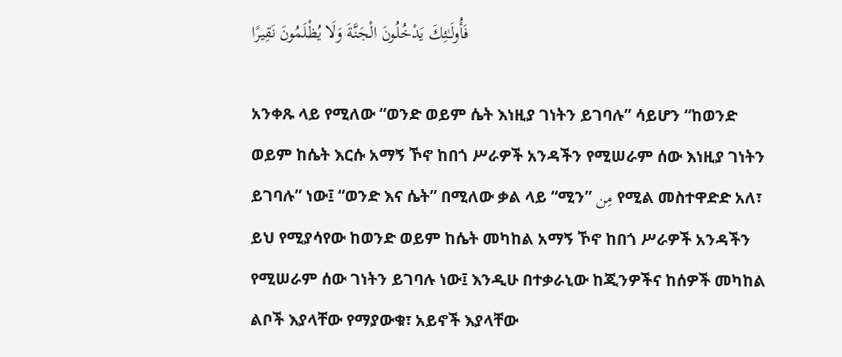فَأُولَـٰئِكَ يَدْخُلُونَ الْجَنَّةَ وَلَا يُظْلَمُونَ نَقِيرًا

አንቀጹ ላይ የሚለው “ወንድ ወይም ሴት እነዚያ ገነትን ይገባሉ” ሳይሆን “ከወንድ ወይም ከሴት እርሱ አማኝ ኾኖ ከበጎ ሥራዎች አንዳችን የሚሠራም ሰው እነዚያ ገነትን ይገባሉ” ነው፤ “ወንድ እና ሴት” በሚለው ቃል ላይ “ሚን” مِن የሚል መስተዋድድ አለ፣ ይህ የሚያሳየው ከወንድ ወይም ከሴት መካከል አማኝ ኾኖ ከበጎ ሥራዎች አንዳችን የሚሠራም ሰው ገነትን ይገባሉ ነው፤ እንዲሁ በተቃራኒው ከጂንዎችና ከሰዎች መካከል ልቦች እያላቸው የማያውቁ፣ አይኖች እያላቸው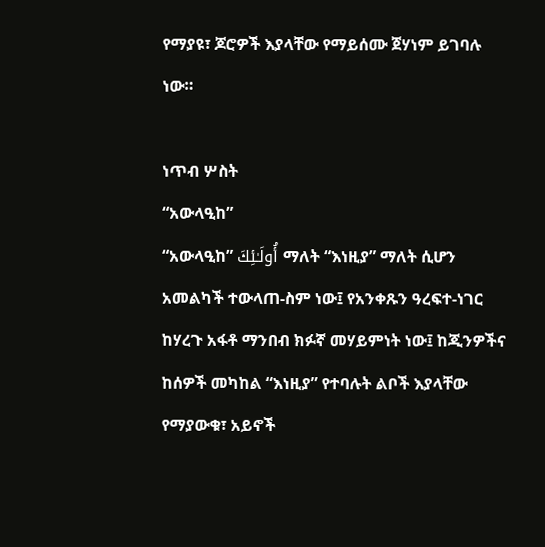የማያዩ፣ ጆሮዎች እያላቸው የማይሰሙ ጀሃነም ይገባሉ ነው።

ነጥብ ሦስት
“አውላዒከ”
“አውላዒከ” أُولَـٰئِكَ ማለት “እነዚያ” ማለት ሲሆን አመልካች ተውላጠ-ስም ነው፤ የአንቀጹን ዓረፍተ-ነገር ከሃረጉ አፋቶ ማንበብ ክፉኛ መሃይምነት ነው፤ ከጂንዎችና ከሰዎች መካከል “እነዚያ” የተባሉት ልቦች እያላቸው የማያውቁ፣ አይኖች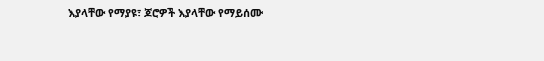እያላቸው የማያዩ፣ ጆሮዎች እያላቸው የማይሰሙ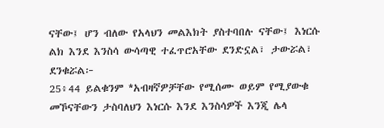ናቸው፤ ሆን ብለው የአላህን መልእክት ያስተባበሉ ናቸው፤ እነርሱ ልክ እንደ እንስሳ ውሳጣዊ ተፈጥሮአቸው ደንድኗል፣ ታውሯል፣ ደንቁሯል፦
25፥44 ይልቁንም *አብዛኛዎቻቸው የሚሰሙ ወይም የሚያውቁ መኾናቸውን ታስባለህን እነርሱ እንደ እንስሳዎች እንጂ ሌላ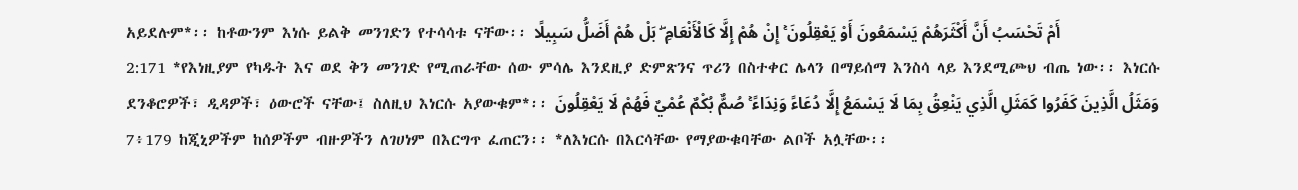አይደሉም*፡፡ ከቶውንም እነሱ ይልቅ መንገድን የተሳሳቱ ናቸው፡፡ أَمْ تَحْسَبُ أَنَّ أَكْثَرَهُمْ يَسْمَعُونَ أَوْ يَعْقِلُونَ ۚ إِنْ هُمْ إِلَّا كَالْأَنْعَامِ ۖ بَلْ هُمْ أَضَلُّ سَبِيلًا
2:171 *የእነዚያም የካዱት እና ወደ ቅን መንገድ የሚጠራቸው ሰው ምሳሌ እንደዚያ ድምጽንና ጥሪን በስተቀር ሌላን በማይሰማ እንስሳ ላይ እንደሚጮህ ብጤ ነው፡፡ እነርሱ ደንቆሮዎች፣ ዲዳዎች፣ ዕውሮች ናቸው፤ ስለዚህ እነርሱ አያውቁም*፡፡ وَمَثَلُ الَّذِينَ كَفَرُوا كَمَثَلِ الَّذِي يَنْعِقُ بِمَا لَا يَسْمَعُ إِلَّا دُعَاءً وَنِدَاءً ۚ صُمٌّ بُكْمٌ عُمْيٌ فَهُمْ لَا يَعْقِلُونَ
7፥179 ከጂኒዎችም ከሰዎችም ብዙዎችን ለገሀነም በእርግጥ ፈጠርን፡፡ *ለእነርሱ በእርሳቸው የማያውቁባቸው ልቦች አሏቸው፡፡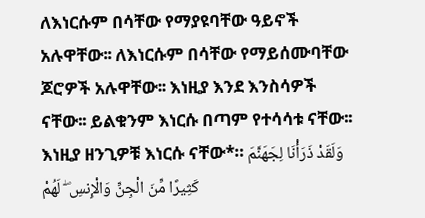ለእነርሱም በሳቸው የማያዩባቸው ዓይኖች አሉዋቸው፡፡ ለእነርሱም በሳቸው የማይሰሙባቸው ጆሮዎች አሉዋቸው፡፡ እነዚያ እንደ እንስሳዎች ናቸው፡፡ ይልቁንም እነርሱ በጣም የተሳሳቱ ናቸው፡፡ እነዚያ ዘንጊዎቹ እነርሱ ናቸው*። وَلَقَدْ ذَرَأْنَا لِجَهَنَّمَ كَثِيرًا مِّنَ الْجِنِّ وَالْإِنسِ ۖ لَهُمْ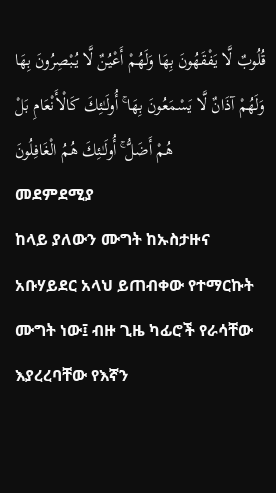قُلُوبٌ لَّا يَفْقَهُونَ بِهَا وَلَهُمْ أَعْيُنٌ لَّا يُبْصِرُونَ بِهَا وَلَهُمْ آذَانٌ لَّا يَسْمَعُونَ بِهَا ۚ أُولَـٰئِكَ كَالْأَنْعَامِ بَلْ هُمْ أَضَلُّ ۚ أُولَـٰئِكَ هُمُ الْغَافِلُونَ
መደምደሚያ
ከላይ ያለውን ሙግት ከኡስታዙና አቡሃይደር አላህ ይጠብቀው የተማርኩት ሙግት ነው፤ ብዙ ጊዜ ካፊሮች የራሳቸው እያረረባቸው የእኛን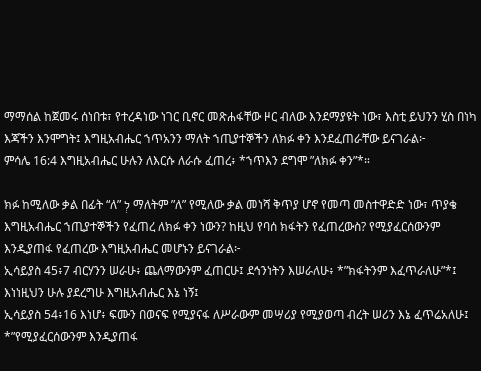ማማሰል ከጀመሩ ሰነበቱ፣ የተረዳነው ነገር ቢኖር መጽሐፋቸው ዞር ብለው እንደማያዩት ነው፣ እስቲ ይህንን ሂስ በነካ እጃችን እንሞግት፤ እግዚአብሔር ኀጥአንን ማለት ኀጢያተኞችን ለክፉ ቀን እንደፈጠራቸው ይናገራል፦
ምሳሌ 16:4 እግዚአብሔር ሁሉን ለእርሱ ለራሱ ፈጠረ፥ *ኀጥእን ደግሞ ”ለክፉ ቀን”*።

ክፉ ከሚለው ቃል በፊት “ለ” לְ ማለትም ”ለ” የሚለው ቃል መነሻ ቅጥያ ሆኖ የመጣ መስተዋድድ ነው፣ ጥያቄ እግዚአብሔር ኀጢያተኞችን የፈጠረ ለክፉ ቀን ነውን? ከዚህ የባሰ ክፋትን የፈጠረውስ? የሚያፈርሰውንም እንዲያጠፋ የፈጠረው እግዚአብሔር መሆኑን ይናገራል፦
ኢሳይያስ 45፥7 ብርሃንን ሠራሁ፥ ጨለማውንም ፈጠርሁ፤ ደኅንነትን እሠራለሁ፥ *”ክፋትንም እፈጥራለሁ”*፤ እነነዚህን ሁሉ ያደረግሁ እግዚአብሔር እኔ ነኝ፤
ኢሳይያስ 54፥16 እነሆ፥ ፍሙን በወናፍ የሚያናፋ ለሥራውም መሣሪያ የሚያወጣ ብረት ሠሪን እኔ ፈጥሬአለሁ፤ *”የሚያፈርሰውንም እንዲያጠፋ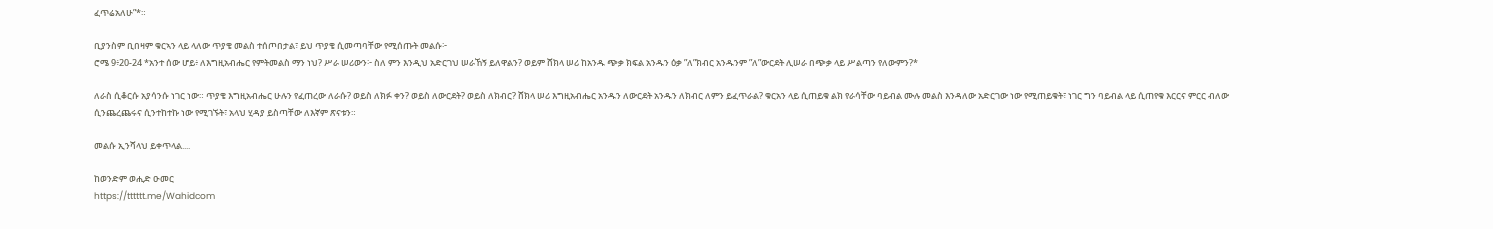ፈጥሬአለሁ”*።

ቢያንስም ቢበዛም ቁርኣን ላይ ላለው ጥያቄ መልስ ተሰጦበታል፣ ይህ ጥያቄ ሲመጣባቸው የሚሰጡት መልሱ፦
ሮሜ 9፥20-24 *አንተ ሰው ሆይ፥ ለእግዚአብሔር የምትመልስ ማን ነህ? ሥራ ሠሪውን፦ ስለ ምን እንዲህ አድርገህ ሠራኸኝ ይለዋልን? ወይም ሸክላ ሠሪ ከአንዱ ጭቃ ክፍል አንዱን ዕቃ ”ለ”ክብር አንዱንም ”ለ”ውርደት ሊሠራ በጭቃ ላይ ሥልጣን የለውምን?*

ለራስ ሲቆርሱ አያሳንሱ ነገር ነው። ጥያቄ እግዚአብሔር ሁሉን የፈጠረው ለራሱ? ወይስ ለክፉ ቀን? ወይስ ለውርደት? ወይስ ለክብር? ሸክላ ሠሪ እግዚአብሔር አንዱን ለውርደት አንዱን ለክብር ለምን ይፈጥራል? ቁርአን ላይ ሲጠይቁ ልክ የራሳቸው ባይብል ሙሉ መልስ እንዳለው አድርገው ነው የሚጠይቁት፣ ነገር ግን ባይብል ላይ ሲጠየቁ እርርና ምርር ብለው ሲንጨረጨሩና ሲንተከተኩ ነው የሚገኙት፣ አላህ ሂዳያ ይስጣቸው ለእኛም ጽናቱን።

መልሱ ኢንሻላህ ይቀጥላል....

ከወንድም ወሒድ ዑመር
https://tttttt.me/Wahidcom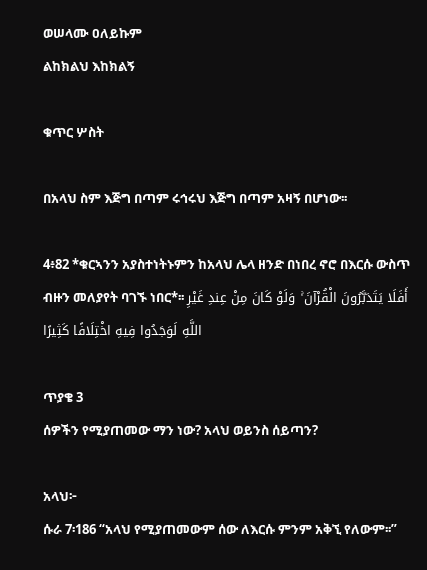ወሠላሙ ዐለይኩም
ልከክልህ እከክልኝ

ቁጥር ሦስት

በአላህ ስም እጅግ በጣም ሩኅሩህ እጅግ በጣም አዛኝ በሆነው፡፡

4፥82 *ቁርኣንን አያስተነትኑምን ከአላህ ሌላ ዘንድ በነበረ ኖሮ በእርሱ ውስጥ ብዙን መለያየት ባገኙ ነበር*፡፡ أَفَلَا يَتَدَبَّرُونَ الْقُرْآنَ ۚ وَلَوْ كَانَ مِنْ عِندِ غَيْرِ اللَّهِ لَوَجَدُوا فِيهِ اخْتِلَافًا كَثِيرًا

ጥያቄ 3
ሰዎችን የሚያጠመው ማን ነው? አላህ ወይንስ ሰይጣን?

አላህ፦
ሱራ 7፡186 “አላህ የሚያጠመውም ሰው ለእርሱ ምንም አቅኚ የለውም፡፡”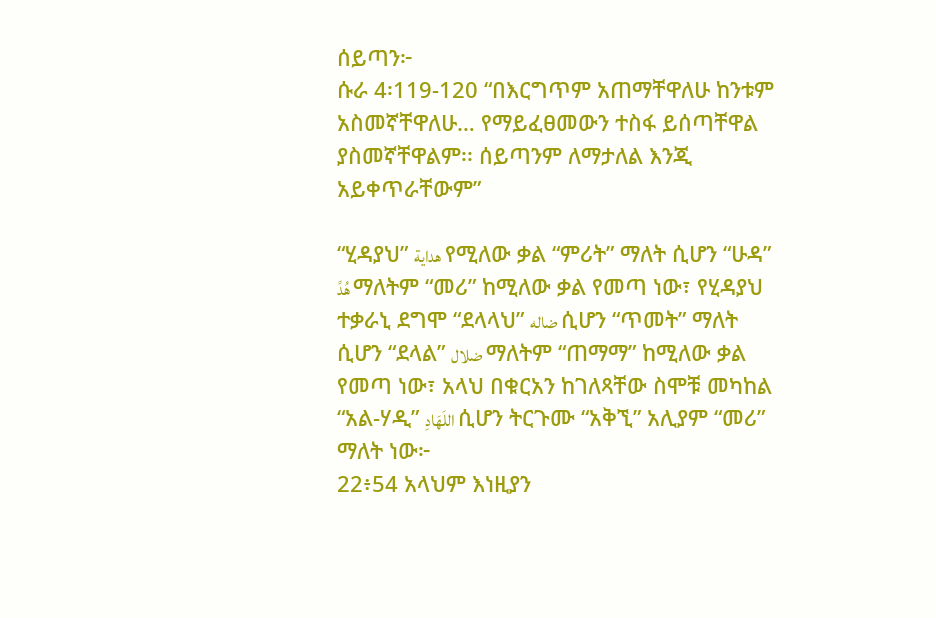ሰይጣን፦
ሱራ 4፡119-120 “በእርግጥም አጠማቸዋለሁ ከንቱም አስመኛቸዋለሁ… የማይፈፀመውን ተስፋ ይሰጣቸዋል ያስመኛቸዋልም፡፡ ሰይጣንም ለማታለል እንጂ አይቀጥራቸውም”

“ሂዳያህ” هداية የሚለው ቃል “ምሪት” ማለት ሲሆን “ሁዳ” هُدً ማለትም “መሪ” ከሚለው ቃል የመጣ ነው፣ የሂዳያህ ተቃራኒ ደግሞ “ደላላህ” ضاله ሲሆን “ጥመት” ማለት ሲሆን “ደላል” ضلال ማለትም “ጠማማ” ከሚለው ቃል የመጣ ነው፣ አላህ በቁርአን ከገለጻቸው ስሞቹ መካከል “አል-ሃዲ” اللَهَادِ ሲሆን ትርጉሙ “አቅኚ” አሊያም “መሪ” ማለት ነው፦
22፥54 አላህም እነዚያን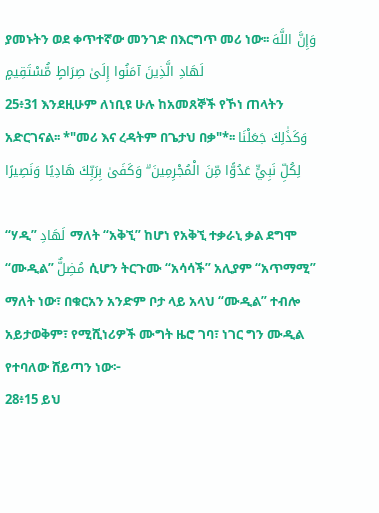ያመኑትን ወደ ቀጥተኛው መንገድ በእርግጥ መሪ ነው፡፡ وَإِنَّ اللَّهَ لَهَادِ الَّذِينَ آمَنُوا إِلَىٰ صِرَاطٍ مُّسْتَقِيمٍ
25፥31 እንደዚሁም ለነቢዩ ሁሉ ከአመጸኞች የኾነ ጠላትን አድርገናል፡፡ *"መሪ እና ረዳትም በጌታህ በቃ"*፡፡ وَكَذَٰلِكَ جَعَلْنَا لِكُلِّ نَبِيٍّ عَدُوًّا مِّنَ الْمُجْرِمِينَ ۗ وَكَفَىٰ بِرَبِّكَ هَادِيًا وَنَصِيرًا

“ሃዲ” لَهَادِ ማለት “አቅኚ” ከሆነ የአቅኚ ተቃራኒ ቃል ደግሞ “ሙዲል” مُضِلٌّ ሲሆን ትርጉሙ “አሳሳች” አሊያም “አጥማሚ” ማለት ነው፣ በቁርአን አንድም ቦታ ላይ አላህ “ሙዲል” ተብሎ አይታወቅም፣ የሚሺነሪዎች ሙግት ዜሮ ገባ፣ ነገር ግን ሙዲል የተባለው ሸይጣን ነው፦
28፥15 ይህ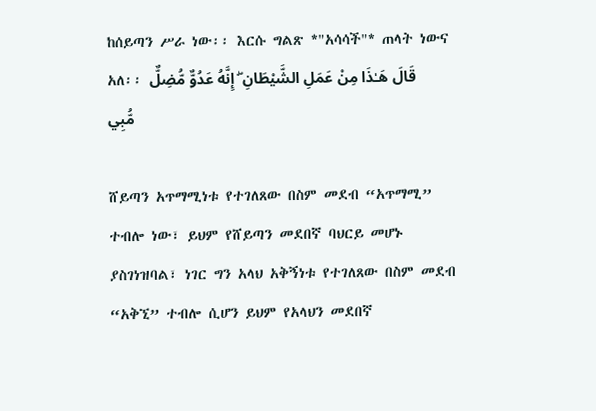ከሰይጣን ሥራ ነው፡፡ እርሱ ግልጽ *"አሳሳች"* ጠላት ነውና አለ፡፡ قَالَ هَـٰذَا مِنْ عَمَلِ الشَّيْطَانِ ۖ إِنَّهُ عَدُوٌّ مُّضِلٌّ مُّبِي

ሸይጣን አጥማሚነቱ የተገለጸው በስም መደብ “አጥማሚ” ተብሎ ነው፣ ይህም የሸይጣን መደበኛ ባህርይ መሆኑ ያስገነዝባል፣ ነገር ግን አላህ አቅኝነቱ የተገለጸው በስም መደብ “አቅኚ” ተብሎ ሲሆን ይህም የአላህን መደበኛ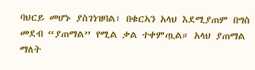ባህርይ መሆኑ ያስገነዝባል፣ በቁርኣን አላህ እደሚያጠም በግስ መደብ “ያጠማል” የሚል ቃል ተቀምጧል። አላህ ያጠማል ማለት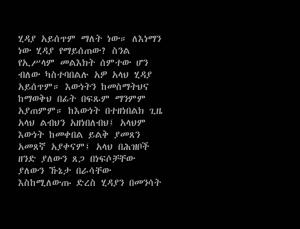ሂዳያ አይሰጥም ማለት ነው። ለእነማን ነው ሂዳያ የማይሰጠው? ስንል የኢሥላም መልእክት ሰምተው ሆን ብለው ካስተባበልሉ አዎ አላህ ሂዳያ አይሰጥም። እውነትን ከመስማትህና ከማወቅህ በፊት በፍጹም ማንምም አያጠምም። ከእውነት በተዘነበልክ ጊዜ አላህ ልብህን አዘነበለብህ፤ አላህም እውነት ከመቀበል ይልቅ ያመጸን አመጸኛ አያቀናም፤ አላህ በሕዝቦች ዘንድ ያለውን ጸጋ በነፍሶቻቸው ያለውን ኹኔታ በራሳቸው እስከሚለውጡ ድረስ ሂዳያን በመንሳት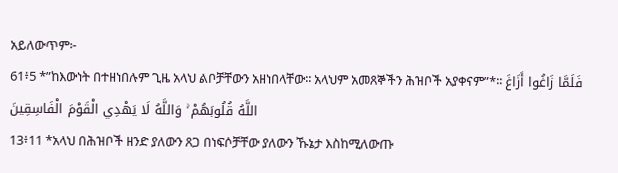አይለውጥም፦
61፥5 *”ከእውነት በተዘነበሉም ጊዜ አላህ ልቦቻቸውን አዘነበላቸው፡፡ አላህም አመጸኞችን ሕዝቦች አያቀናም”*፡፡ فَلَمَّا زَاغُوا أَزَاغَ اللَّهُ قُلُوبَهُمْ ۚ وَاللَّهُ لَا يَهْدِي الْقَوْمَ الْفَاسِقِينَ
13፥11 *አላህ በሕዝቦች ዘንድ ያለውን ጸጋ በነፍሶቻቸው ያለውን ኹኔታ እስከሚለውጡ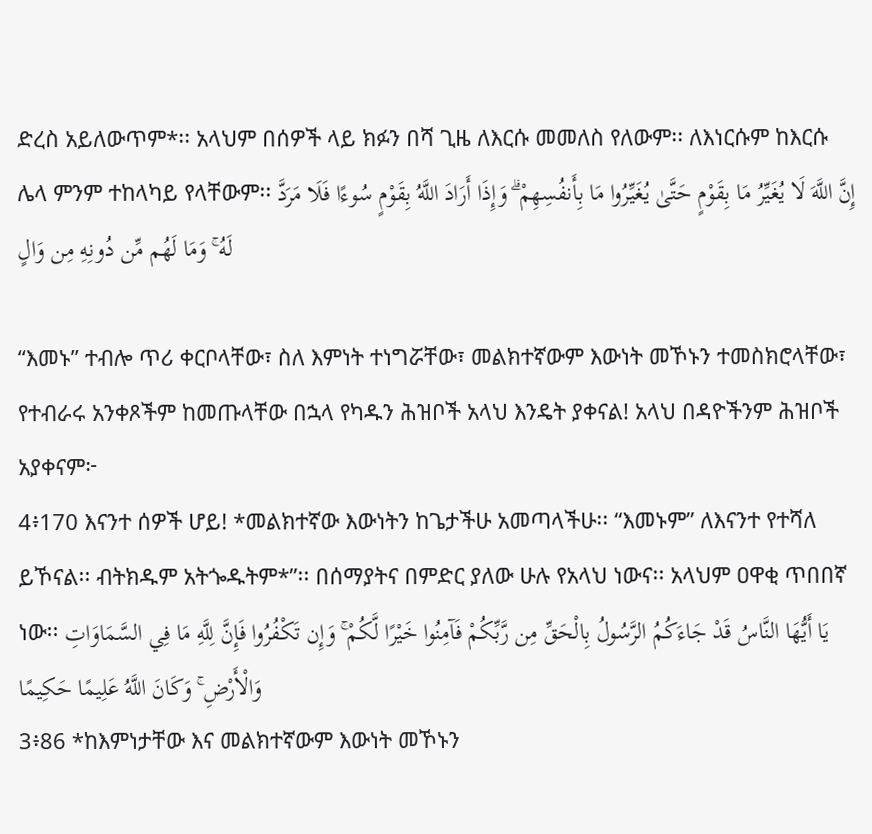ድረስ አይለውጥም*፡፡ አላህም በሰዎች ላይ ክፉን በሻ ጊዜ ለእርሱ መመለስ የለውም፡፡ ለእነርሱም ከእርሱ ሌላ ምንም ተከላካይ የላቸውም፡፡ إِنَّ اللَّهَ لَا يُغَيِّرُ مَا بِقَوْمٍ حَتَّىٰ يُغَيِّرُوا مَا بِأَنفُسِهِمْ ۗ وَإِذَا أَرَادَ اللَّهُ بِقَوْمٍ سُوءًا فَلَا مَرَدَّ لَهُ ۚ وَمَا لَهُم مِّن دُونِهِ مِن وَالٍ

“እመኑ” ተብሎ ጥሪ ቀርቦላቸው፣ ስለ እምነት ተነግሯቸው፣ መልክተኛውም እውነት መኾኑን ተመስክሮላቸው፣ የተብራሩ አንቀጾችም ከመጡላቸው በኋላ የካዱን ሕዝቦች አላህ እንዴት ያቀናል! አላህ በዳዮችንም ሕዝቦች አያቀናም፦
4፥170 እናንተ ሰዎች ሆይ! *መልክተኛው እውነትን ከጌታችሁ አመጣላችሁ፡፡ “እመኑም” ለእናንተ የተሻለ ይኾናል፡፡ ብትክዱም አትጐዱትም*”፡፡ በሰማያትና በምድር ያለው ሁሉ የአላህ ነውና፡፡ አላህም ዐዋቂ ጥበበኛ ነው፡፡ يَا أَيُّهَا النَّاسُ قَدْ جَاءَكُمُ الرَّسُولُ بِالْحَقِّ مِن رَّبِّكُمْ فَآمِنُوا خَيْرًا لَّكُمْ ۚ وَإِن تَكْفُرُوا فَإِنَّ لِلَّهِ مَا فِي السَّمَاوَاتِ وَالْأَرْضِ ۚ وَكَانَ اللَّهُ عَلِيمًا حَكِيمًا
3፥86 *ከእምነታቸው እና መልክተኛውም እውነት መኾኑን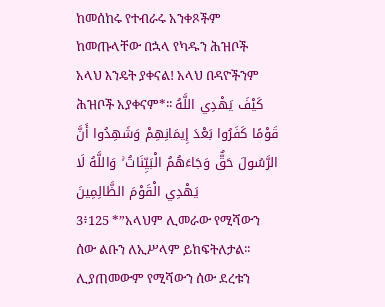ከመሰከሩ የተብራሩ አንቀጾችም ከመጡላቸው በኋላ የካዱን ሕዝቦች አላህ እንዴት ያቀናል! አላህ በዳዮችንም ሕዝቦች አያቀናም*፡፡ كَيْفَ يَهْدِي اللَّهُ قَوْمًا كَفَرُوا بَعْدَ إِيمَانِهِمْ وَشَهِدُوا أَنَّ الرَّسُولَ حَقٌّ وَجَاءَهُمُ الْبَيِّنَاتُ ۚ وَاللَّهُ لَا يَهْدِي الْقَوْمَ الظَّالِمِينَ
3፥125 *”አላህም ሊመራው የሚሻውን ሰው ልቡን ለኢሥላም ይከፍትለታል፡፡ ሊያጠመውም የሚሻውን ሰው ደረቱን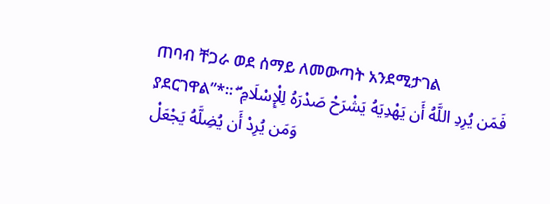ጠባብ ቸጋራ ወደ ሰማይ ለመውጣት አንደሚታገል ያደርገዋል”*፡፡ فَمَن يُرِدِ اللَّهُ أَن يَهْدِيَهُ يَشْرَحْ صَدْرَهُ لِلْإِسْلَامِ ۖ وَمَن يُرِدْ أَن يُضِلَّهُ يَجْعَلْ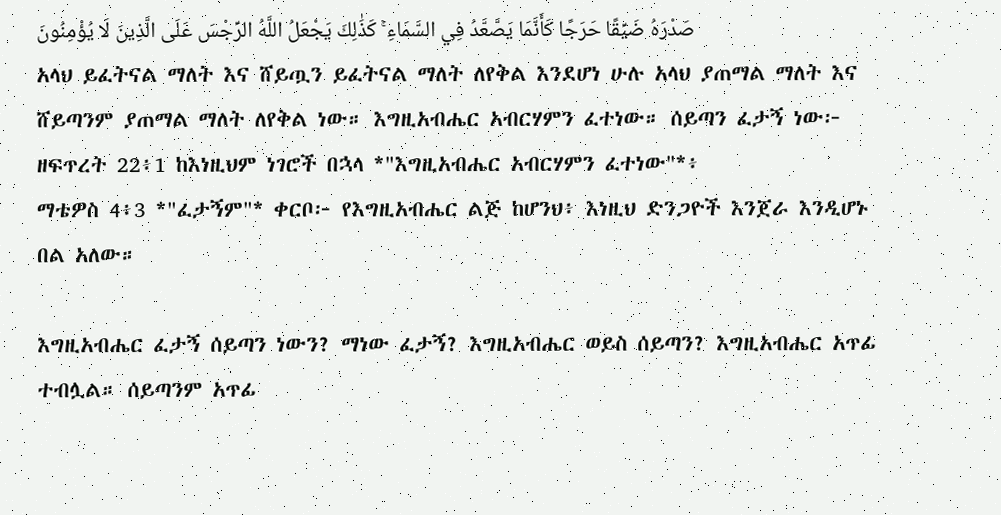صَدْرَهُ ضَيِّقًا حَرَجًا كَأَنَّمَا يَصَّعَّدُ فِي السَّمَاءِ ۚ كَذَٰلِكَ يَجْعَلُ اللَّهُ الرِّجْسَ عَلَى الَّذِينَ لَا يُؤْمِنُونَ
አላህ ይፈትናል ማለት እና ሸይጧን ይፈትናል ማለት ለየቅል እንደሆነ ሁሉ አላህ ያጠማል ማለት እና ሸይጣንም ያጠማል ማለት ለየቅል ነው። እግዚአብሔር አብርሃምን ፈተነው። ሰይጣን ፈታኝ ነው፦
ዘፍጥረት 22፥1 ከእነዚህም ነገሮች በኋላ *"እግዚአብሔር አብርሃምን ፈተነው"*፥
ማቴዎስ 4፥3 *"ፈታኝም"* ቀርቦ፦ የእግዚአብሔር ልጅ ከሆንህ፥ እነዚህ ድንጋዮች እንጀራ እንዲሆኑ በል አለው።

እግዚአብሔር ፈታኝ ሰይጣን ነውን? ማነው ፈታኝ? እግዚአብሔር ወይስ ሰይጣን? እግዚአብሔር አጥፊ ተብሏል። ሰይጣንም አጥፊ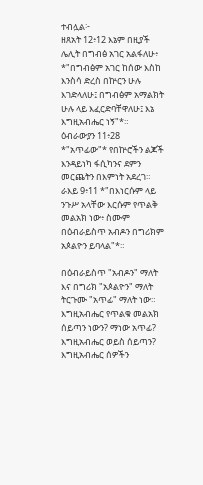ተብሏል፦
ዘጸአት 12፥12 እኔም በዚያች ሌሊት በግብፅ አገር አልፋለሁ፥ *"በግብፅም አገር ከሰው እስከ እንስሳ ድረስ በኵርን ሁሉ እገድላለሁ፤ በግብፅም አማልክት ሁሉ ላይ እፈርድባቸዋለሁ፤ እኔ እግዚአብሔር ነኝ"*።
ዕብራውያን 11፥28 *"አጥፊው"* የበኵሮችን ልጆች እንዳይነካ ፋሲካንና ደምን መርጨትን በእምነት አደረገ።
ራእይ 9፥11 *"በእነርሱም ላይ ንጉሥ አላቸው እርሱም የጥልቅ መልአክ ነው፥ ስሙም በዕብራይስጥ አብዶን በግሪክም አጶልዮን ይባላል"*።

በዕብራይስጥ "አብዶን" ማለት እና በግሪክ "አጶልዮን" ማለት ትርጉሙ "አጥፊ" ማለት ነው። እግዚአብሔር የጥልቁ መልአክ ሰይጣን ነውን? ማነው አጥፊ? እግዚአብሔር ወይስ ሰይጣን? እግዚአብሔር ሰዎችን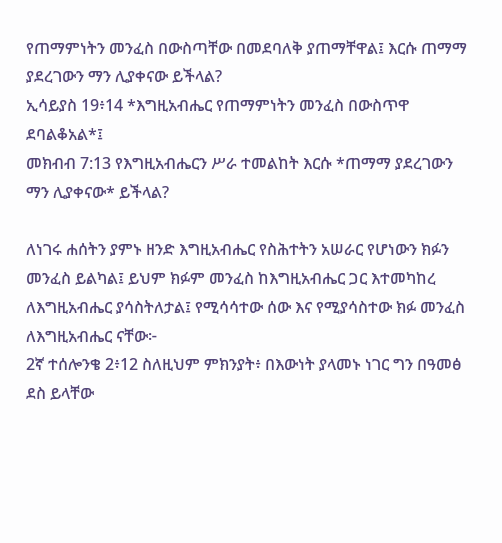የጠማምነትን መንፈስ በውስጣቸው በመደባለቅ ያጠማቸዋል፤ እርሱ ጠማማ ያደረገውን ማን ሊያቀናው ይችላል?
ኢሳይያስ 19፥14 *እግዚአብሔር የጠማምነትን መንፈስ በውስጥዋ ደባልቆአል*፤
መክብብ 7:13 የእግዚአብሔርን ሥራ ተመልከት እርሱ *ጠማማ ያደረገውን ማን ሊያቀናው* ይችላል?

ለነገሩ ሐሰትን ያምኑ ዘንድ እግዚአብሔር የስሕተትን አሠራር የሆነውን ክፉን መንፈስ ይልካል፤ ይህም ክፉም መንፈስ ከእግዚአብሔር ጋር እተመካከረ ለእግዚአብሔር ያሳስትለታል፤ የሚሳሳተው ሰው እና የሚያሳስተው ክፉ መንፈስ ለእግዚአብሔር ናቸው፦
2ኛ ተሰሎንቄ 2፥12 ስለዚህም ምክንያት፥ በእውነት ያላመኑ ነገር ግን በዓመፅ ደስ ይላቸው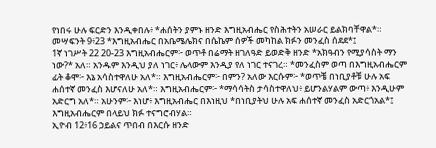የነበሩ ሁሉ ፍርድን እንዲቀበሉ፥ *ሐሰትን ያምኑ ዘንድ እግዚአብሔር የስሕተትን አሠራር ይልክባቸዋል*።
መሣፍንት 9፥23 *እግዚአብሔር በአቤሜሌክና በሴኬም ሰዎች መካከል ክፉን መንፈስ ሰደደ*፤
1ኛ ነገሥት 22 20-23 እግዚአብሔርም፦ ወጥቶ በሬማት ዘገለዓድ ይወድቅ ዘንድ *አክዓብን የሚያሳስት ማን ነው?* አለ። አንዱም እንዲህ ያለ ነገር፥ ሌላውም እንዲያ የለ ነገር ተናገረ። *መንፈስም ወጣ በእግዚአብሔርም ፊት ቆሞ፦ እኔ አሳስተዋለሁ አለ*። እግዚአብሔርም፦ በምን? አለው እርሱም፦ *ወጥቼ በነቢያቶቹ ሁሉ አፍ ሐሰተኛ መንፈስ እሆናለሁ አለ*። እግዚአብሔርም፦ *ማሳሳትስ ታሳስተዋለህ፥ ይሆንልሃልም ውጣ፥ እንዲሁም አድርግ አለ*። አሁንም፦ እነሆ፥ እግዚአብሔር በእነዚህ *በነቢያትህ ሁሉ አፍ ሐሰተኛ መንፈስ አድርጎአል*፤ እግዚአብሔርም በላይህ ክፉ ተናግሮብሃል።
ኢዮብ 12፥16 ኃይልና ጥበብ በእርሱ ዘንድ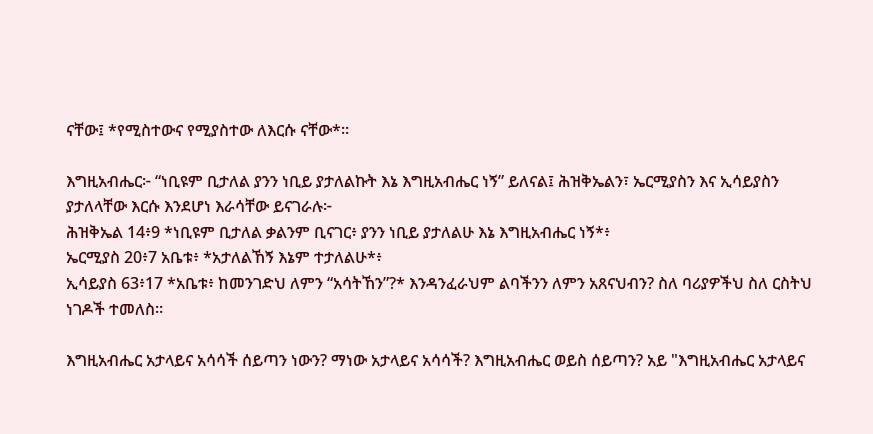ናቸው፤ *የሚስተውና የሚያስተው ለእርሱ ናቸው*።

እግዚአብሔር፦ “ነቢዩም ቢታለል ያንን ነቢይ ያታለልኩት እኔ እግዚአብሔር ነኝ” ይለናል፤ ሕዝቅኤልን፣ ኤርሚያስን እና ኢሳይያስን ያታለላቸው እርሱ እንደሆነ እራሳቸው ይናገራሉ፦
ሕዝቅኤል 14፥9 *ነቢዩም ቢታለል ቃልንም ቢናገር፥ ያንን ነቢይ ያታለልሁ እኔ እግዚአብሔር ነኝ*፥
ኤርሚያስ 20፥7 አቤቱ፥ *አታለልኸኝ እኔም ተታለልሁ*፥
ኢሳይያስ 63፥17 *አቤቱ፥ ከመንገድህ ለምን “አሳትኸን”?* እንዳንፈራህም ልባችንን ለምን አጸናህብን? ስለ ባሪያዎችህ ስለ ርስትህ ነገዶች ተመለስ።

እግዚአብሔር አታላይና አሳሳች ሰይጣን ነውን? ማነው አታላይና አሳሳች? እግዚአብሔር ወይስ ሰይጣን? አይ "እግዚአብሔር አታላይና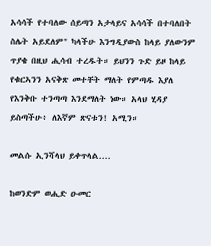አሳሳች የተባለው ሰይጣን አታላይና አሳሳች በተባለበት ስሌት አይደለም" ካላችሁ እንግዲያውስ ከላይ ያለውንም ጥያቄ በዚህ ሒሳብ ተረዱት። ይህንን ጉድ ይዞ ከላይ የቁርኣንን አናቅጽ መተቸት ማለት የምጣዱ እያለ የእንቅቡ ተንጣጣ እንደማለት ነው። አላህ ሂዳያ ይስጣችሁ፥ ለእኛም ጽናቱን! አሚን።

መልሱ ኢንሻላህ ይቀጥላል....

ከወንድም ወሒድ ዑመር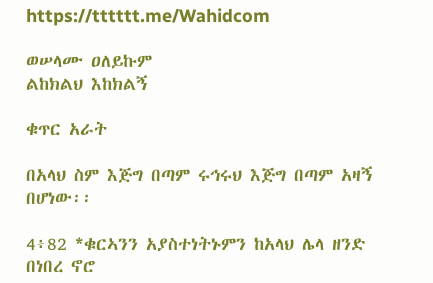https://tttttt.me/Wahidcom

ወሠላሙ ዐለይኩም
ልከክልህ እከክልኝ

ቁጥር አራት

በአላህ ስም እጅግ በጣም ሩኅሩህ እጅግ በጣም አዛኝ በሆነው፡፡

4፥82 *ቁርኣንን አያስተነትኑምን ከአላህ ሌላ ዘንድ በነበረ ኖሮ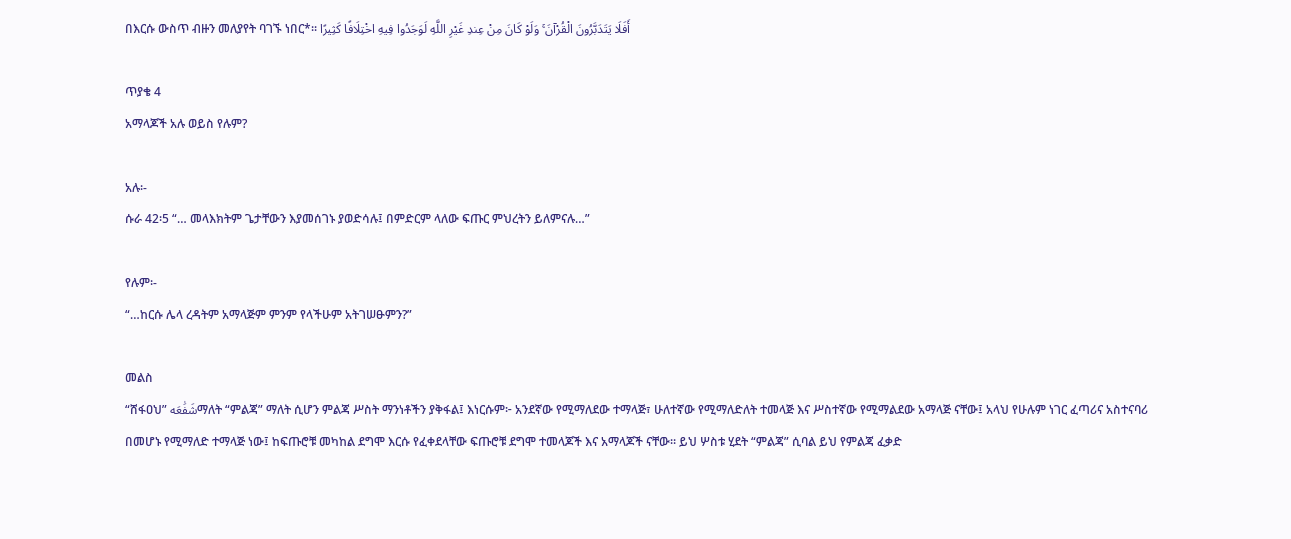በእርሱ ውስጥ ብዙን መለያየት ባገኙ ነበር*፡፡ أَفَلَا يَتَدَبَّرُونَ الْقُرْآنَ ۚ وَلَوْ كَانَ مِنْ عِندِ غَيْرِ اللَّهِ لَوَجَدُوا فِيهِ اخْتِلَافًا كَثِيرًا

ጥያቄ 4
አማላጆች አሉ ወይስ የሉም?

አሉ፡-
ሱራ 42፡5 “… መላእክትም ጌታቸውን እያመሰገኑ ያወድሳሉ፤ በምድርም ላለው ፍጡር ምህረትን ይለምናሉ…”

የሉም፡-
“…ከርሱ ሌላ ረዳትም አማላጅም ምንም የላችሁም አትገሠፁምን?”

መልስ
“ሸፋዐህ” شَفَٰعَهማለት “ምልጃ” ማለት ሲሆን ምልጃ ሥስት ማንነቶችን ያቅፋል፤ እነርሱም፦ አንደኛው የሚማለደው ተማላጅ፣ ሁለተኛው የሚማለድለት ተመላጅ እና ሥስተኛው የሚማልደው አማላጅ ናቸው፤ አላህ የሁሉም ነገር ፈጣሪና አስተናባሪ በመሆኑ የሚማለድ ተማላጅ ነው፤ ከፍጡሮቹ መካከል ደግሞ እርሱ የፈቀደላቸው ፍጡሮቹ ደግሞ ተመላጆች እና አማላጆች ናቸው። ይህ ሦስቱ ሂደት “ምልጃ” ሲባል ይህ የምልጃ ፈቃድ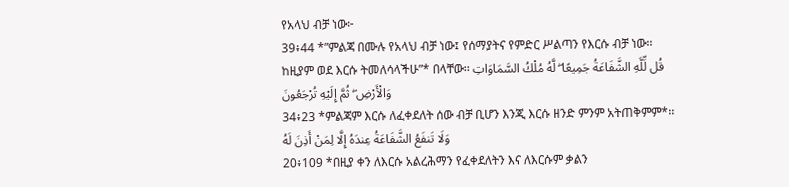የአላህ ብቻ ነው፦
39፥44 *”ምልጃ በሙሉ የአላህ ብቻ ነው፤ የሰማያትና የምድር ሥልጣን የእርሱ ብቻ ነው፡፡ ከዚያም ወደ እርሱ ትመለሳላችሁ”* በላቸው፡፡ قُل لِّلَّهِ الشَّفَاعَةُ جَمِيعًا ۖ لَّهُ مُلْكُ السَّمَاوَاتِ وَالْأَرْضِ ۖ ثُمَّ إِلَيْهِ تُرْجَعُونَ
34፥23 *ምልጃም እርሱ ለፈቀደለት ሰው ብቻ ቢሆን እንጂ እርሱ ዘንድ ምንም አትጠቅምም*፡፡ وَلَا تَنفَعُ الشَّفَاعَةُ عِندَهُ إِلَّا لِمَنْ أَذِنَ لَهُ
20፥109 *በዚያ ቀን ለእርሱ አልረሕማን የፈቀደለትን እና ለእርሱም ቃልን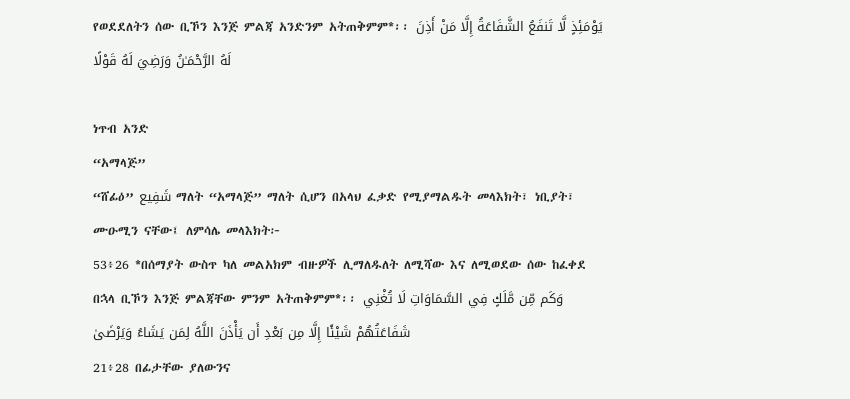የወደደለትን ሰው ቢኾን እንጅ ምልጃ አንድንም አትጠቅምም*፡፡ يَوْمَئِذٍ لَّا تَنفَعُ الشَّفَاعَةُ إِلَّا مَنْ أَذِنَ لَهُ الرَّحْمَـٰنُ وَرَضِيَ لَهُ قَوْلًا

ነጥብ አንድ
“አማላጅ”
“ሸፊዕ” شَفِيع ማለት “አማላጅ” ማለት ሲሆን በአላህ ፈቃድ የሚያማልዱት መላእክት፣ ነቢያት፣ ሙዑሚን ናቸው፤ ለምሳሌ መላእክት፦
53፥26 *በሰማያት ውስጥ ካለ መልአክም ብዙዎች ሊማለዱለት ለሚሻው እና ለሚወደው ሰው ከፈቀደ በኋላ ቢኾን እንጅ ምልጃቸው ምንም አትጠቅምም*፡፡ وَكَم مِّن مَّلَكٍ فِي السَّمَاوَاتِ لَا تُغْنِي شَفَاعَتُهُمْ شَيْئًا إِلَّا مِن بَعْدِ أَن يَأْذَنَ اللَّهُ لِمَن يَشَاءُ وَيَرْضَىٰ
21፥28 በፊታቸው ያለውንና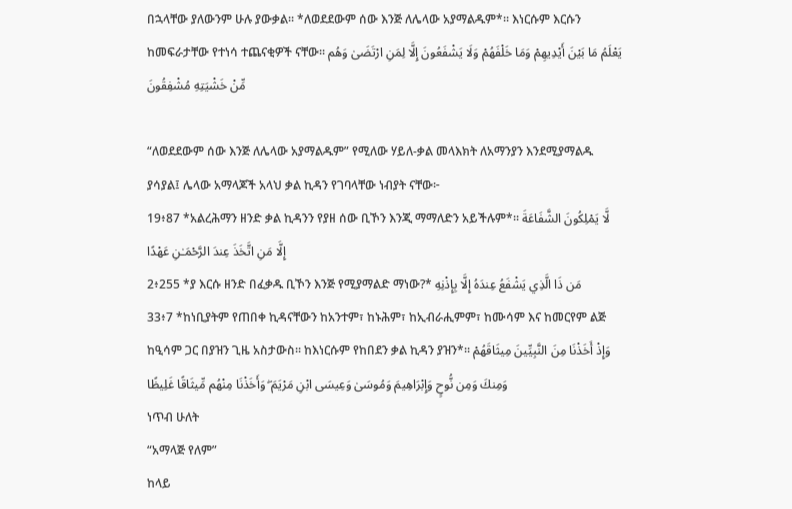በኋላቸው ያለውንም ሁሉ ያውቃል፡፡ *ለወደደውም ሰው እንጅ ለሌላው አያማልዱም*፡፡ እነርሱም እርሱን ከመፍራታቸው የተነሳ ተጨናቂዎች ናቸው፡፡ يَعْلَمُ مَا بَيْنَ أَيْدِيهِمْ وَمَا خَلْفَهُمْ وَلَا يَشْفَعُونَ إِلَّا لِمَنِ ارْتَضَىٰ وَهُم مِّنْ خَشْيَتِهِ مُشْفِقُونَ

“ለወደደውም ሰው እንጅ ለሌላው አያማልዱም” የሚለው ሃይለ-ቃል መላእክት ለአማንያን እንደሚያማልዱ ያሳያል፤ ሌላው አማላጆች አላህ ቃል ኪዳን የገባላቸው ነብያት ናቸው፦
19፥87 *አልረሕማን ዘንድ ቃል ኪዳንን የያዘ ሰው ቢኾን እንጂ ማማለድን አይችሉም*፡፡ لَّا يَمْلِكُونَ الشَّفَاعَةَ إِلَّا مَنِ اتَّخَذَ عِندَ الرَّحْمَـٰنِ عَهْدًا
2፥255 *ያ እርሱ ዘንድ በፈቃዱ ቢኾን እንጅ የሚያማልድ ማነው?* مَن ذَا الَّذِي يَشْفَعُ عِندَهُ إِلَّا بِإِذْنِهِ
33፥7 *ከነቢያትም የጠበቀ ኪዳናቸውን ከአንተም፣ ከኑሕም፣ ከኢብራሒምም፣ ከሙሳም እና ከመርየም ልጅ ከዒሳም ጋር በያዝን ጊዜ አስታውስ፡፡ ከእነርሱም የከበደን ቃል ኪዳን ያዝን*፡፡ وَإِذْ أَخَذْنَا مِنَ النَّبِيِّينَ مِيثَاقَهُمْ وَمِنكَ وَمِن نُّوحٍ وَإِبْرَاهِيمَ وَمُوسَىٰ وَعِيسَى ابْنِ مَرْيَمَ ۖ وَأَخَذْنَا مِنْهُم مِّيثَاقًا غَلِيظًا
ነጥብ ሁለት
“አማላጅ የለም”
ከላይ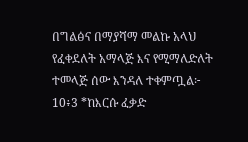በግልፅና በማያሻማ መልኩ አላህ የፈቀደለት አማላጅ እና የሚማለድለት ተመላጅ ሰው እንዳለ ተቀምጧል፦
10፥3 *ከእርሱ ፈቃድ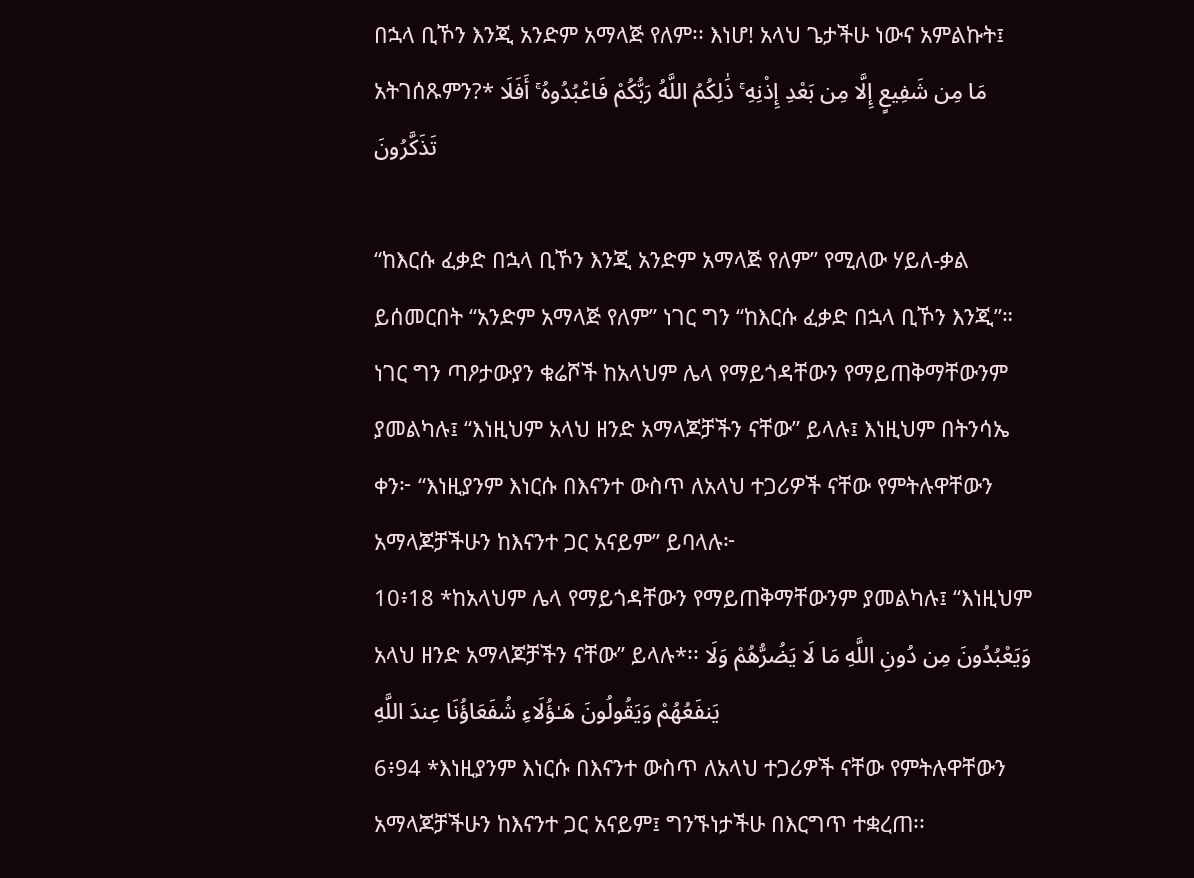በኋላ ቢኾን እንጂ አንድም አማላጅ የለም፡፡ እነሆ! አላህ ጌታችሁ ነውና አምልኩት፤ አትገሰጹምን?* مَا مِن شَفِيعٍ إِلَّا مِن بَعْدِ إِذْنِهِ ۚ ذَٰلِكُمُ اللَّهُ رَبُّكُمْ فَاعْبُدُوهُ ۚ أَفَلَا تَذَكَّرُونَ

“ከእርሱ ፈቃድ በኋላ ቢኾን እንጂ አንድም አማላጅ የለም” የሚለው ሃይለ-ቃል ይሰመርበት “አንድም አማላጅ የለም” ነገር ግን “ከእርሱ ፈቃድ በኋላ ቢኾን እንጂ”።
ነገር ግን ጣዖታውያን ቁሬሾች ከአላህም ሌላ የማይጎዳቸውን የማይጠቅማቸውንም ያመልካሉ፤ “እነዚህም አላህ ዘንድ አማላጆቻችን ናቸው” ይላሉ፤ እነዚህም በትንሳኤ ቀን፦ “እነዚያንም እነርሱ በእናንተ ውስጥ ለአላህ ተጋሪዎች ናቸው የምትሉዋቸውን አማላጆቻችሁን ከእናንተ ጋር አናይም” ይባላሉ፦
10፥18 *ከአላህም ሌላ የማይጎዳቸውን የማይጠቅማቸውንም ያመልካሉ፤ “እነዚህም አላህ ዘንድ አማላጆቻችን ናቸው” ይላሉ*፡፡ وَيَعْبُدُونَ مِن دُونِ اللَّهِ مَا لَا يَضُرُّهُمْ وَلَا يَنفَعُهُمْ وَيَقُولُونَ هَـٰؤُلَاءِ شُفَعَاؤُنَا عِندَ اللَّهِ
6፥94 *እነዚያንም እነርሱ በእናንተ ውስጥ ለአላህ ተጋሪዎች ናቸው የምትሉዋቸውን አማላጆቻችሁን ከእናንተ ጋር አናይም፤ ግንኙነታችሁ በእርግጥ ተቋረጠ፡፡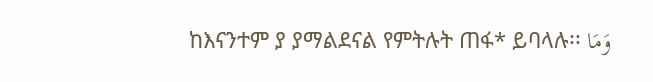ከእናንተም ያ ያማልደናል የምትሉት ጠፋ* ይባላሉ፡፡ وَمَا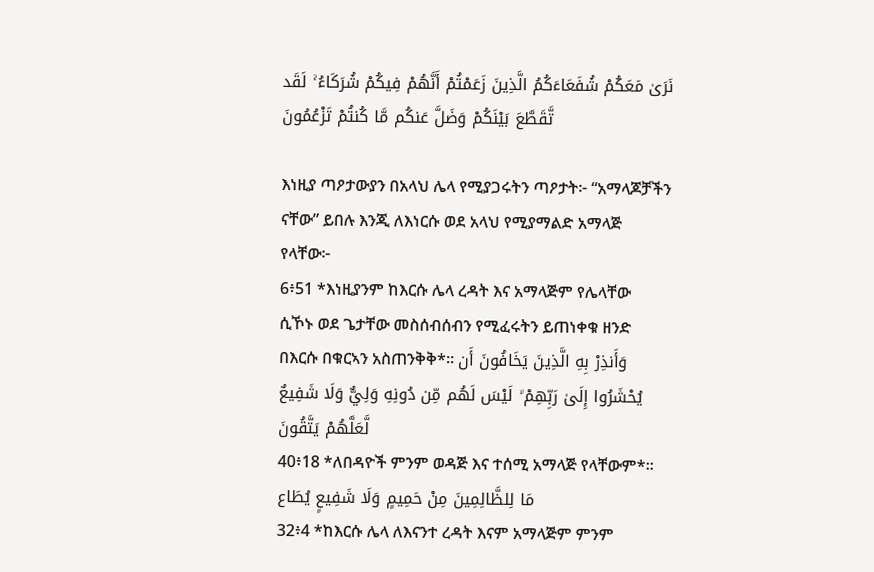نَرَىٰ مَعَكُمْ شُفَعَاءَكُمُ الَّذِينَ زَعَمْتُمْ أَنَّهُمْ فِيكُمْ شُرَكَاءُ ۚ لَقَد تَّقَطَّعَ بَيْنَكُمْ وَضَلَّ عَنكُم مَّا كُنتُمْ تَزْعُمُونَ

እነዚያ ጣዖታውያን በአላህ ሌላ የሚያጋሩትን ጣዖታት፦ “አማላጆቻችን ናቸው” ይበሉ እንጂ ለእነርሱ ወደ አላህ የሚያማልድ አማላጅ የላቸው፦
6፥51 *እነዚያንም ከእርሱ ሌላ ረዳት እና አማላጅም የሌላቸው ሲኾኑ ወደ ጌታቸው መስሰብሰብን የሚፈሩትን ይጠነቀቁ ዘንድ በእርሱ በቁርኣን አስጠንቅቅ*፡፡ وَأَنذِرْ بِهِ الَّذِينَ يَخَافُونَ أَن يُحْشَرُوا إِلَىٰ رَبِّهِمْ ۙ لَيْسَ لَهُم مِّن دُونِهِ وَلِيٌّ وَلَا شَفِيعٌ لَّعَلَّهُمْ يَتَّقُونَ
40፥18 *ለበዳዮች ምንም ወዳጅ እና ተሰሚ አማላጅ የላቸውም*፡፡ مَا لِلظَّالِمِينَ مِنْ حَمِيمٍ وَلَا شَفِيعٍ يُطَاع
32፥4 *ከእርሱ ሌላ ለእናንተ ረዳት እናም አማላጅም ምንም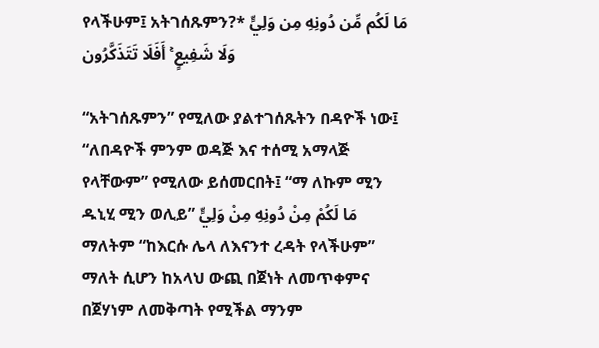የላችሁም፤ አትገሰጹምን?* مَا لَكُم مِّن دُونِهِ مِن وَلِيٍّ وَلَا شَفِيعٍ ۚ أَفَلَا تَتَذَكَّرُون

“አትገሰጹምን” የሚለው ያልተገሰጹትን በዳዮች ነው፤ “ለበዳዮች ምንም ወዳጅ እና ተሰሚ አማላጅ የላቸውም” የሚለው ይሰመርበት፤ “ማ ለኩም ሚን ዱኒሂ ሚን ወሊይ” مَا لَكُمْ مِنْ دُونِهِ مِنْ وَلِيٍّ ማለትም “ከእርሱ ሌላ ለእናንተ ረዳት የላችሁም” ማለት ሲሆን ከአላህ ውጪ በጀነት ለመጥቀምና በጀሃነም ለመቅጣት የሚችል ማንም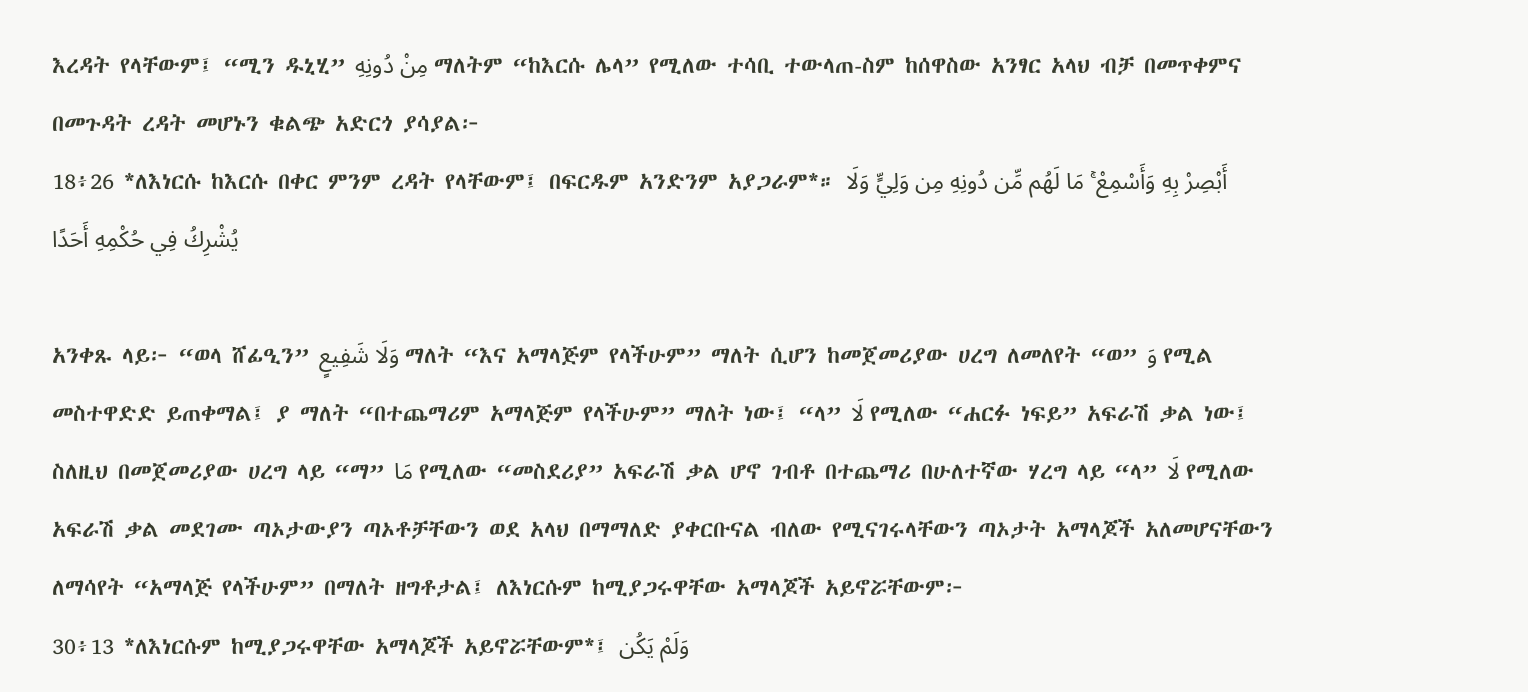እረዳት የላቸውም፤ “ሚን ዱኒሂ” مِنْ دُونِهِ ማለትም “ከእርሱ ሌላ” የሚለው ተሳቢ ተውላጠ-ስም ከሰዋስው አንፃር አላህ ብቻ በመጥቀምና በመጉዳት ረዳት መሆኑን ቁልጭ አድርጎ ያሳያል፦
18፥26 *ለእነርሱ ከእርሱ በቀር ምንም ረዳት የላቸውም፤ በፍርዱም አንድንም አያጋራም*። أَبْصِرْ بِهِ وَأَسْمِعْ ۚ مَا لَهُم مِّن دُونِهِ مِن وَلِيٍّ وَلَا يُشْرِكُ فِي حُكْمِهِ أَحَدًا

አንቀጹ ላይ፦ “ወላ ሸፊዒን” وَلَا شَفِيعٍ ማለት “እና አማላጅም የላችሁም” ማለት ሲሆን ከመጀመሪያው ሀረግ ለመለየት “ወ” وَ የሚል መስተዋድድ ይጠቀማል፤ ያ ማለት “በተጨማሪም አማላጅም የላችሁም” ማለት ነው፤ “ላ” لَا የሚለው “ሐርፉ ነፍይ” አፍራሽ ቃል ነው፤ ስለዚህ በመጀመሪያው ሀረግ ላይ “ማ” مَا የሚለው “መስደሪያ” አፍራሽ ቃል ሆኖ ገብቶ በተጨማሪ በሁለተኛው ሃረግ ላይ “ላ” لَا የሚለው አፍራሽ ቃል መደገሙ ጣኦታውያን ጣኦቶቻቸውን ወደ አላህ በማማለድ ያቀርቡናል ብለው የሚናገሩላቸውን ጣኦታት አማላጆች አለመሆናቸውን ለማሳየት “አማላጅ የላችሁም” በማለት ዘግቶታል፤ ለእነርሱም ከሚያጋሩዋቸው አማላጆች አይኖሯቸውም፦
30፥13 *ለእነርሱም ከሚያጋሩዋቸው አማላጆች አይኖሯቸውም*፤ وَلَمْ يَكُن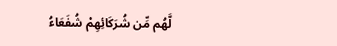لَّهُم مِّن شُرَكَائِهِمْ شُفَعَاءُ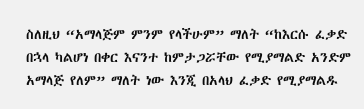ስለዚህ “አማላጅም ምንም የላችሁም” ማለት “ከእርሱ ፈቃድ በኋላ ካልሆነ በቀር እናንተ ከምታጋሯቸው የሚያማልድ አንድም አማላጅ የለም” ማለት ነው እንጂ በአላህ ፈቃድ የሚያማልዱ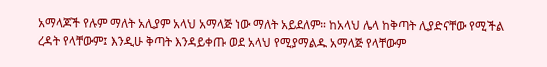አማላጆች የሉም ማለት አሊያም አላህ አማላጅ ነው ማለት አይደለም። ከአላህ ሌላ ከቅጣት ሊያድናቸው የሚችል ረዳት የላቸውም፤ እንዲሁ ቅጣት እንዳይቀጡ ወደ አላህ የሚያማልዱ አማላጅ የላቸውም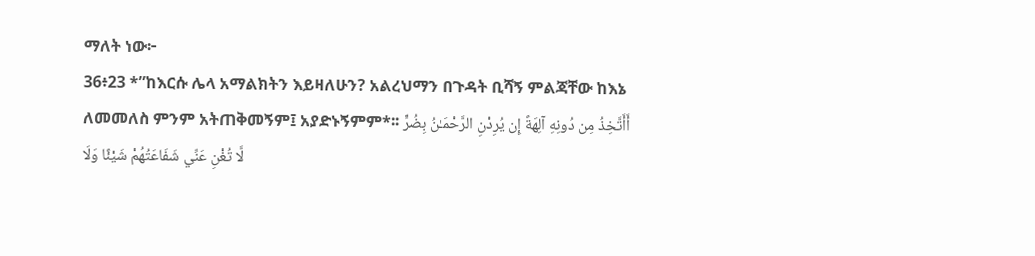ማለት ነው፦
36፥23 *”ከእርሱ ሌላ አማልክትን እይዛለሁን? አልረህማን በጉዳት ቢሻኝ ምልጃቸው ከእኔ ለመመለስ ምንም አትጠቅመኝም፤ አያድኑኝምም*፡፡ أَأَتَّخِذُ مِن دُونِهِ آلِهَةً إِن يُرِدْنِ الرَّحْمَـٰنُ بِضُرٍّ لَّا تُغْنِ عَنِّي شَفَاعَتُهُمْ شَيْئًا وَلَا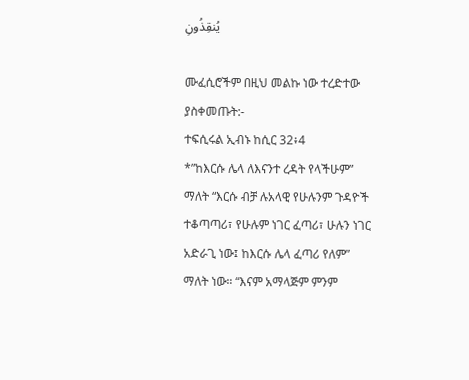يُنقِذُونِ

ሙፈሲሮችም በዚህ መልኩ ነው ተረድተው ያስቀመጡት:-
ተፍሲሩል ኢብኑ ከሲር 32፥4
*”ከእርሱ ሌላ ለእናንተ ረዳት የላችሁም” ማለት “እርሱ ብቻ ሉአላዊ የሁሉንም ጉዳዮች ተቆጣጣሪ፣ የሁሉም ነገር ፈጣሪ፣ ሁሉን ነገር አድራጊ ነው፤ ከእርሱ ሌላ ፈጣሪ የለም” ማለት ነው። “እናም አማላጅም ምንም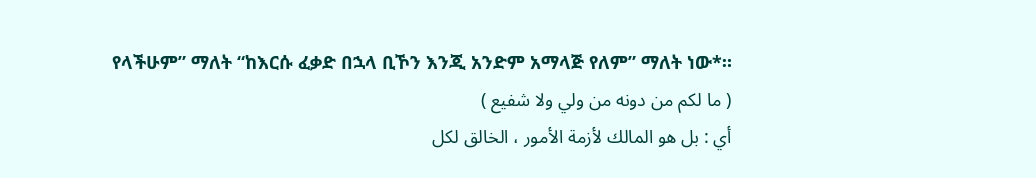የላችሁም” ማለት “ከእርሱ ፈቃድ በኋላ ቢኾን እንጂ አንድም አማላጅ የለም” ማለት ነው*።
( ما لكم من دونه من ولي ولا شفيع )
أي : بل هو المالك لأزمة الأمور ، الخالق لكل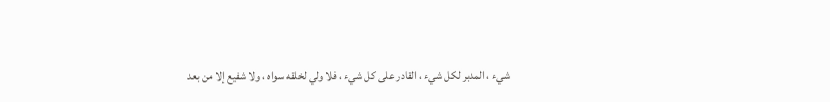شيء ، المدبر لكل شيء ، القادر على كل شيء ، فلا ولي لخلقه سواه ، ولا شفيع إلا من بعد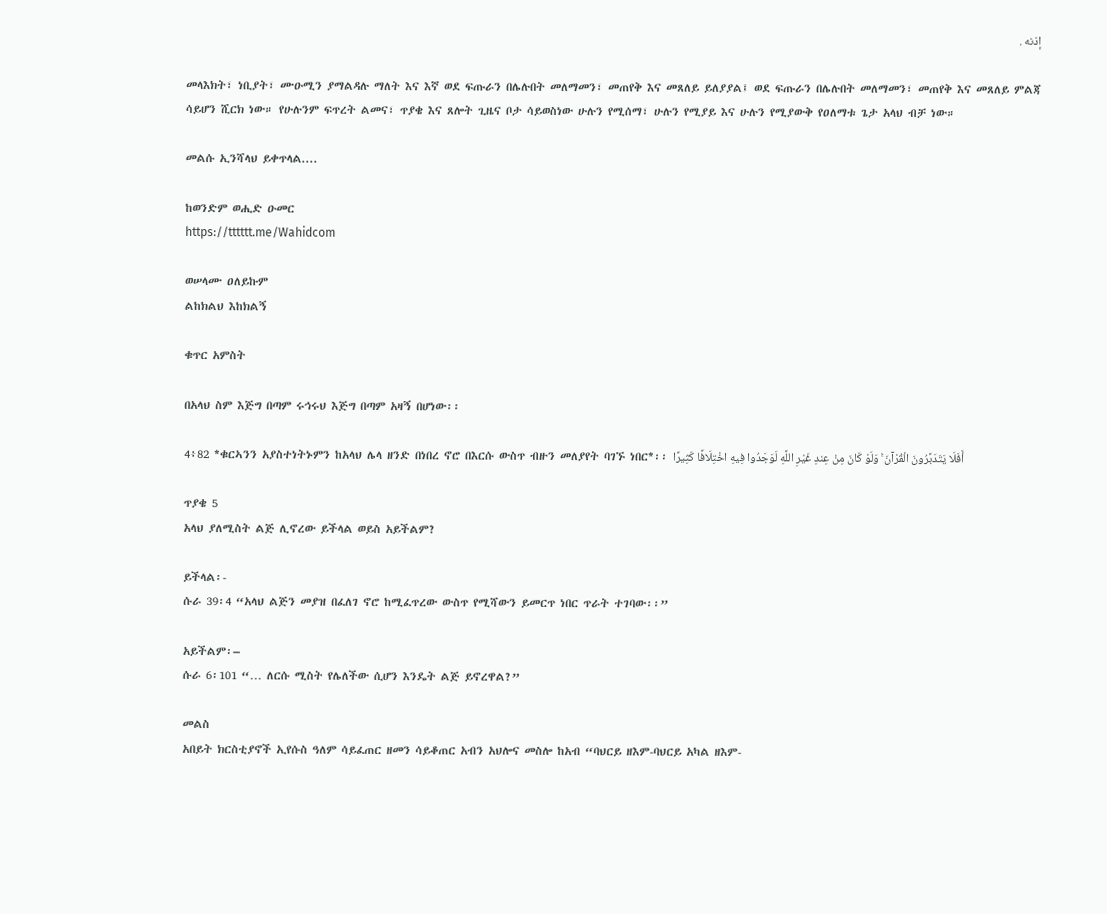إذنه .

መላእክት፣ ነቢያት፣ ሙዑሚን ያማልዳሉ ማለት እና እኛ ወደ ፍጡራን በሌሉበት መለማመን፣ መጠየቅ እና መጸለይ ይለያያል፤ ወደ ፍጡራን በሌሉበት መለማመን፣ መጠየቅ እና መጸለይ ምልጃ ሳይሆን ሺርክ ነው። የሁሉንም ፍጥረት ልመና፣ ጥያቄ እና ጸሎት ጊዜና ቦታ ሳይወስነው ሁሉን የሚሰማ፣ ሁሉን የሚያይ እና ሁሉን የሚያውቅ የዐለማቱ ጌታ አላህ ብቻ ነው።

መልሱ ኢንሻላህ ይቀጥላል....

ከወንድም ወሒድ ዑመር
https://tttttt.me/Wahidcom

ወሠላሙ ዐለይኩም
ልከክልህ እከክልኝ

ቁጥር አምስት

በአላህ ስም እጅግ በጣም ሩኅሩህ እጅግ በጣም አዛኝ በሆነው፡፡

4፥82 *ቁርኣንን አያስተነትኑምን ከአላህ ሌላ ዘንድ በነበረ ኖሮ በእርሱ ውስጥ ብዙን መለያየት ባገኙ ነበር*፡፡ أَفَلَا يَتَدَبَّرُونَ الْقُرْآنَ ۚ وَلَوْ كَانَ مِنْ عِندِ غَيْرِ اللَّهِ لَوَجَدُوا فِيهِ اخْتِلَافًا كَثِيرًا

ጥያቄ 5
አላህ ያለሚስት ልጅ ሊኖረው ይችላል ወይስ አይችልም?

ይችላል፡-
ሱራ 39፡4 “አላህ ልጅን መያዝ በፈለገ ኖሮ ከሚፈጥረው ውስጥ የሚሻውን ይመርጥ ነበር ጥራት ተገባው፡፡”

አይችልም፡–
ሱራ 6፡101 “… ለርሱ ሚስት የሌለችው ሲሆን እንዴት ልጅ ይኖረዋል?”

መልስ
አበይት ክርስቲያኖች ኢየሱስ ዓለም ሳይፈጠር ዘመን ሳይቆጠር አብን አህሎና መስሎ ከአብ “ባህርይ ዘእም-ባህርይ አካል ዘእም-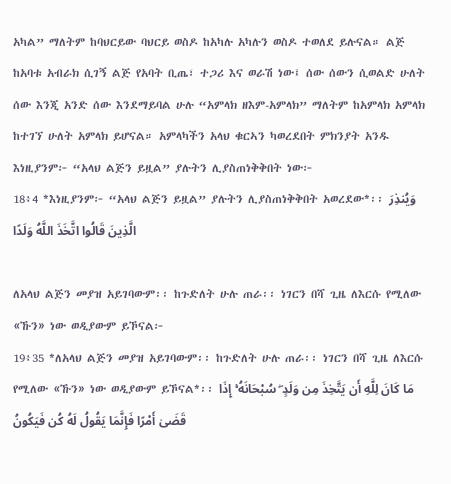አካል” ማለትም ከባህርይው ባህርይ ወስዶ ከአካሉ አካሉን ወስዶ ተወለደ ይሉናል። ልጅ ከአባቱ አብራክ ሲገኝ ልጅ የአባት ቢጤ፣ ተጋሪ እና ወራሽ ነው፤ ሰው ሰውን ሲወልድ ሁለት ሰው እንጂ አንድ ሰው እንደማይባል ሁሉ “አምላክ ዘእም-አምላክ” ማለትም ከአምላክ አምላክ ከተገኘ ሁለት አምላክ ይሆናል። አምላካችን አላህ ቁርኣን ካወረደበት ምክንያት አንዱ እነዚያንም፦ “አላህ ልጅን ይዟል” ያሉትን ሊያስጠነቅቅበት ነው፦
18፥4 *እነዚያንም፦ “አላህ ልጅን ይዟል” ያሉትን ሊያስጠነቅቅበት አወረደው*፡፡ وَيُنذِرَ الَّذِينَ قَالُوا اتَّخَذَ اللَّهُ وَلَدًا

ለአላህ ልጅን መያዝ አይገባውም፡፡ ከጉድለት ሁሉ ጠራ፡፡ ነገርን በሻ ጊዜ ለእርሱ የሚለው «ኹን» ነው ወዲያውም ይኾናል፦
19፥35 *ለአላህ ልጅን መያዝ አይገባውም፡፡ ከጉድለት ሁሉ ጠራ፡፡ ነገርን በሻ ጊዜ ለእርሱ የሚለው «ኹን» ነው ወዲያውም ይኾናል*፡፡ مَا كَانَ لِلَّهِ أَن يَتَّخِذَ مِن وَلَدٍ ۖ سُبْحَانَهُ ۚ إِذَا قَضَىٰ أَمْرًا فَإِنَّمَا يَقُولُ لَهُ كُن فَيَكُونُ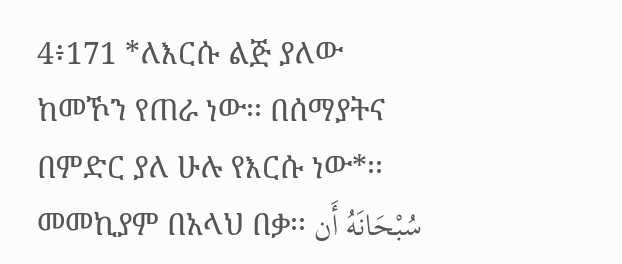4፥171 *ለእርሱ ልጅ ያለው ከመኾን የጠራ ነው፡፡ በሰማያትና በምድር ያለ ሁሉ የእርሱ ነው*፡፡ መመኪያም በአላህ በቃ፡፡ سُبْحَانَهُ أَن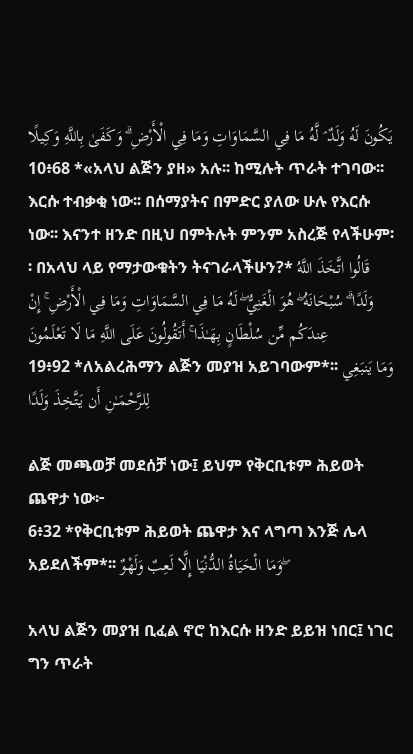يَكُونَ لَهُ وَلَدٌ ۘ لَّهُ مَا فِي السَّمَاوَاتِ وَمَا فِي الْأَرْضِ ۗ وَكَفَىٰ بِاللَّهِ وَكِيلًا
10፥68 *«አላህ ልጅን ያዘ» አሉ፡፡ ከሚሉት ጥራት ተገባው፡፡ እርሱ ተብቃቂ ነው፡፡ በሰማያትና በምድር ያለው ሁሉ የእርሱ ነው፡፡ እናንተ ዘንድ በዚህ በምትሉት ምንም አስረጅ የላችሁም፡፡ በአላህ ላይ የማታውቁትን ትናገራላችሁን?* قَالُوا اتَّخَذَ اللَّهُ وَلَدًا ۗ سُبْحَانَهُ ۖ هُوَ الْغَنِيُّ ۖ لَهُ مَا فِي السَّمَاوَاتِ وَمَا فِي الْأَرْضِ ۚ إِنْ عِندَكُم مِّن سُلْطَانٍ بِهَـٰذَا ۚ أَتَقُولُونَ عَلَى اللَّهِ مَا لَا تَعْلَمُونَ
19፥92 *ለአልረሕማን ልጅን መያዝ አይገባውም*፡፡ وَمَا يَنبَغِي لِلرَّحْمَـٰنِ أَن يَتَّخِذَ وَلَدًا

ልጅ መጫወቻ መደሰቻ ነው፤ ይህም የቅርቢቱም ሕይወት ጨዋታ ነው፦
6፥32 *የቅርቢቱም ሕይወት ጨዋታ እና ላግጣ እንጅ ሌላ አይደለችም*፡፡ وَمَا الْحَيَاةُ الدُّنْيَا إِلَّا لَعِبٌ وَلَهْوٌ ۖ

አላህ ልጅን መያዝ ቢፈል ኖሮ ከእርሱ ዘንድ ይይዝ ነበር፤ ነገር ግን ጥራት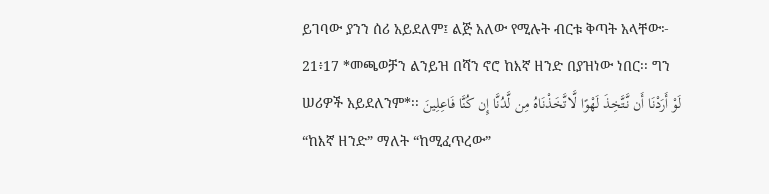ይገባው ያንን ሰሪ አይደለም፤ ልጅ አለው የሚሉት ብርቱ ቅጣት አላቸው፦
21፥17 *መጫወቻን ልንይዝ በሻን ኖሮ ከእኛ ዘንድ በያዝነው ነበር፡፡ ግን ሠሪዎች አይደለንም*፡፡ لَوْ أَرَدْنَا أَن نَّتَّخِذَ لَهْوًا لَّاتَّخَذْنَاهُ مِن لَّدُنَّا إِن كُنَّا فَاعِلِينَ
“ከእኛ ዘንድ” ማለት “ከሚፈጥረው”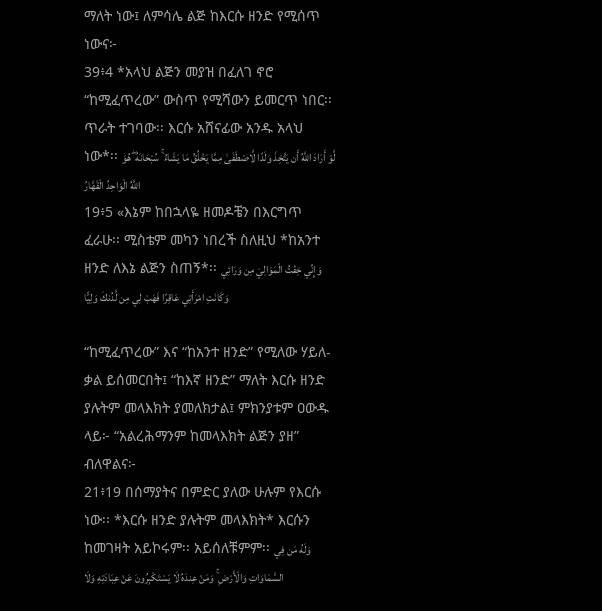ማለት ነው፤ ለምሳሌ ልጅ ከእርሱ ዘንድ የሚሰጥ ነውና፦
39፥4 *አላህ ልጅን መያዝ በፈለገ ኖሮ “ከሚፈጥረው” ውስጥ የሚሻውን ይመርጥ ነበር፡፡ ጥራት ተገባው፡፡ እርሱ አሸናፊው አንዱ አላህ ነው*፡፡ لَّوْ أَرَادَ اللَّهُ أَن يَتَّخِذَ وَلَدًا لَّاصْطَفَىٰ مِمَّا يَخْلُقُ مَا يَشَاءُ ۚ سُبْحَانَهُ ۖ هُوَ اللَّهُ الْوَاحِدُ الْقَهَّارُ
19፥5 «እኔም ከበኋላዬ ዘመዶቼን በእርግጥ ፈራሁ፡፡ ሚስቴም መካን ነበረች ስለዚህ *ከአንተ ዘንድ ለእኔ ልጅን ስጠኝ*፡፡ وَإِنِّي خِفْتُ الْمَوَالِيَ مِن وَرَائِي وَكَانَتِ امْرَأَتِي عَاقِرًا فَهَبْ لِي مِن لَّدُنكَ وَلِيًّا

“ከሚፈጥረው” እና “ከአንተ ዘንድ” የሚለው ሃይለ-ቃል ይሰመርበት፤ “ከእኛ ዘንድ” ማለት እርሱ ዘንድ ያሉትም መላእክት ያመለክታል፤ ምክንያቱም ዐውዱ ላይ፦ “አልረሕማንም ከመላእክት ልጅን ያዘ” ብለዋልና፦
21፥19 በሰማያትና በምድር ያለው ሁሉም የእርሱ ነው፡፡ *እርሱ ዘንድ ያሉትም መላእክት* እርሱን ከመገዛት አይኮሩም፡፡ አይሰለቹምም፡፡ وَلَهُ مَن فِي السَّمَاوَاتِ وَالْأَرْضِ ۚ وَمَنْ عِندَهُ لَا يَسْتَكْبِرُونَ عَنْ عِبَادَتِهِ وَلَا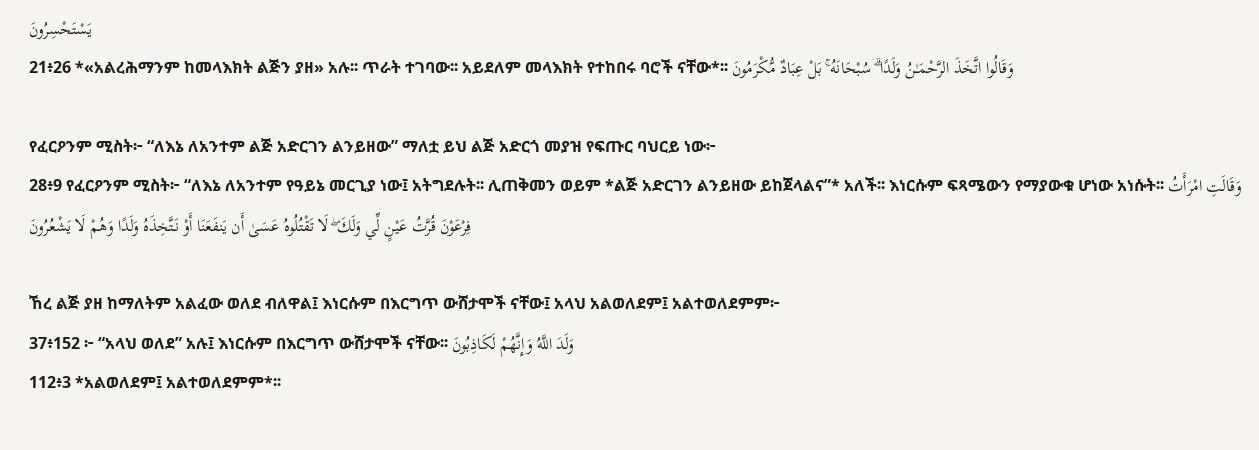يَسْتَحْسِرُونَ
21፥26 *«አልረሕማንም ከመላእክት ልጅን ያዘ» አሉ፡፡ ጥራት ተገባው፡፡ አይደለም መላእክት የተከበሩ ባሮች ናቸው*፡፡ وَقَالُوا اتَّخَذَ الرَّحْمَـٰنُ وَلَدًا ۗ سُبْحَانَهُ ۚ بَلْ عِبَادٌ مُّكْرَمُونَ

የፈርዖንም ሚስት፦ “ለእኔ ለአንተም ልጅ አድርገን ልንይዘው” ማለቷ ይህ ልጅ አድርጎ መያዝ የፍጡር ባህርይ ነው፦
28፥9 የፈርዖንም ሚስት፦ “ለእኔ ለአንተም የዓይኔ መርጊያ ነው፤ አትግደሉት፡፡ ሊጠቅመን ወይም *ልጅ አድርገን ልንይዘው ይከጀላልና”* አለች፡፡ እነርሱም ፍጻሜውን የማያውቁ ሆነው አነሱት፡፡ وَقَالَتِ امْرَأَتُ فِرْعَوْنَ قُرَّتُ عَيْنٍ لِّي وَلَكَ ۖ لَا تَقْتُلُوهُ عَسَىٰ أَن يَنفَعَنَا أَوْ نَتَّخِذَهُ وَلَدًا وَهُمْ لَا يَشْعُرُونَ

ኸረ ልጅ ያዘ ከማለትም አልፈው ወለደ ብለዋል፤ እነርሱም በእርግጥ ውሸታሞች ናቸው፤ አላህ አልወለደም፤ አልተወለደምም፦
37፥152 ፦ “አላህ ወለደ” አሉ፤ እነርሱም በእርግጥ ውሸታሞች ናቸው፡፡ وَلَدَ اللَّهُ وَإِنَّهُمْ لَكَاذِبُونَ
112፥3 *አልወለደም፤ አልተወለደምም*፡፡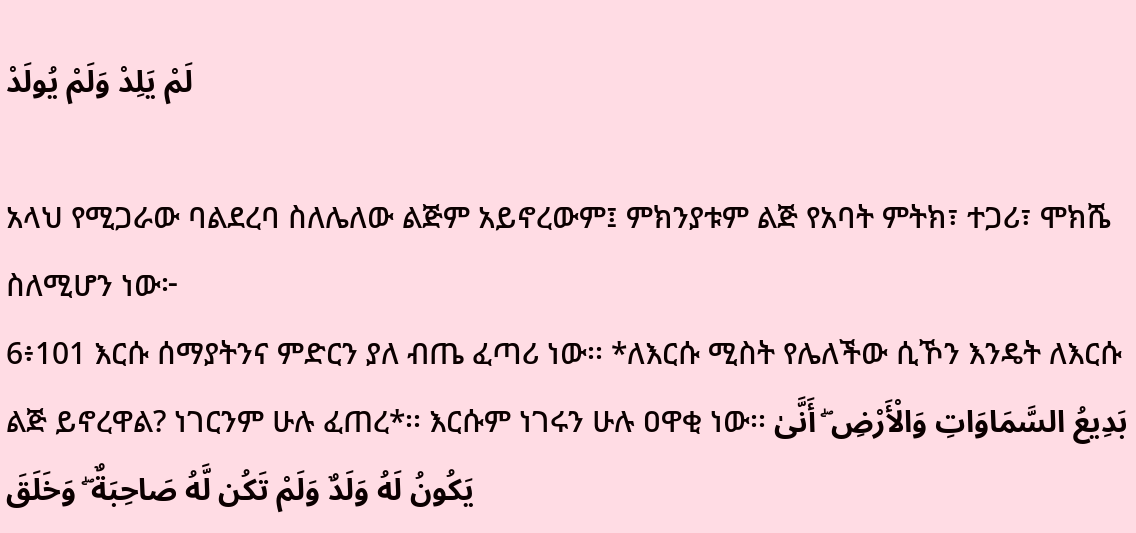لَمْ يَلِدْ وَلَمْ يُولَدْ

አላህ የሚጋራው ባልደረባ ስለሌለው ልጅም አይኖረውም፤ ምክንያቱም ልጅ የአባት ምትክ፣ ተጋሪ፣ ሞክሼ ስለሚሆን ነው፦
6፥101 እርሱ ሰማያትንና ምድርን ያለ ብጤ ፈጣሪ ነው፡፡ *ለእርሱ ሚስት የሌለችው ሲኾን እንዴት ለእርሱ ልጅ ይኖረዋል? ነገርንም ሁሉ ፈጠረ*፡፡ እርሱም ነገሩን ሁሉ ዐዋቂ ነው፡፡ بَدِيعُ السَّمَاوَاتِ وَالْأَرْضِ ۖ أَنَّىٰ يَكُونُ لَهُ وَلَدٌ وَلَمْ تَكُن لَّهُ صَاحِبَةٌ ۖ وَخَلَقَ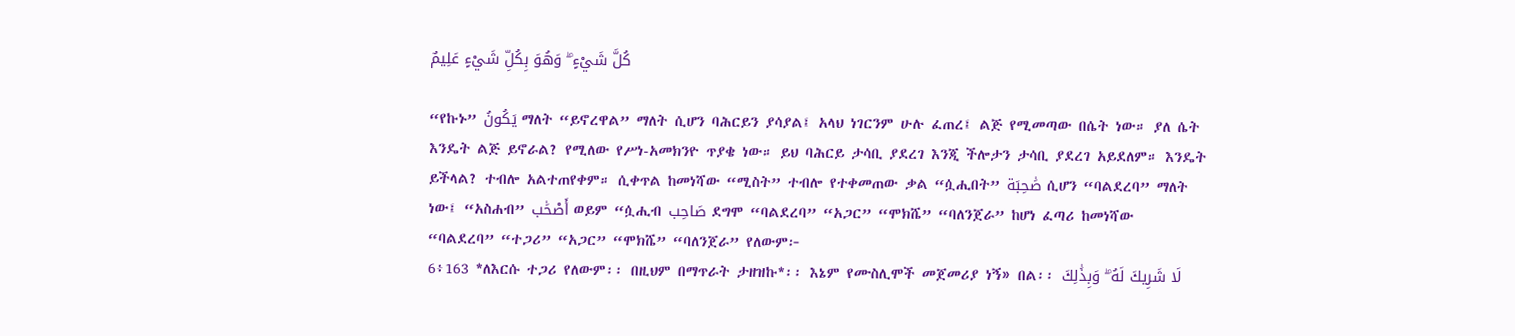كُلَّ شَيْءٍ ۖ وَهُوَ بِكُلِّ شَيْءٍ عَلِيمٌ

“የኩኑ” يَكُونُ ማለት “ይኖረዋል” ማለት ሲሆን ባሕርይን ያሳያል፤ አላህ ነገርንም ሁሉ ፈጠረ፤ ልጅ የሚመጣው በሴት ነው። ያለ ሴት እንዴት ልጅ ይኖራል? የሚለው የሥነ-አመክንዮ ጥያቄ ነው። ይህ ባሕርይ ታሳቢ ያደረገ እንጂ ችሎታን ታሳቢ ያደረገ አይደለም። እንዴት ይችላል? ተብሎ አልተጠየቀም። ሲቀጥል ከመነሻው “ሚስት” ተብሎ የተቀመጠው ቃል “ሷሒበት” صَٰحِبَة ሲሆን “ባልደረባ” ማለት ነው፤ “አስሐብ” أَصْحَٰب ወይም “ሷሒብ صَاحِب ደግሞ “ባልደረባ” “አጋር” “ሞክሼ” “ባለንጀራ” ከሆነ ፈጣሪ ከመነሻው “ባልደረባ” “ተጋሪ” “አጋር” “ሞክሼ” “ባለንጀራ” የለውም፦
6፥163 *ለእርሱ ተጋሪ የለውም፡፡ በዚህም በማጥራት ታዘዝኩ*፡፡ እኔም የሙስሊሞች መጀመሪያ ነኝ» በል፡፡ لَا شَرِيكَ لَهُ ۖ وَبِذَٰلِكَ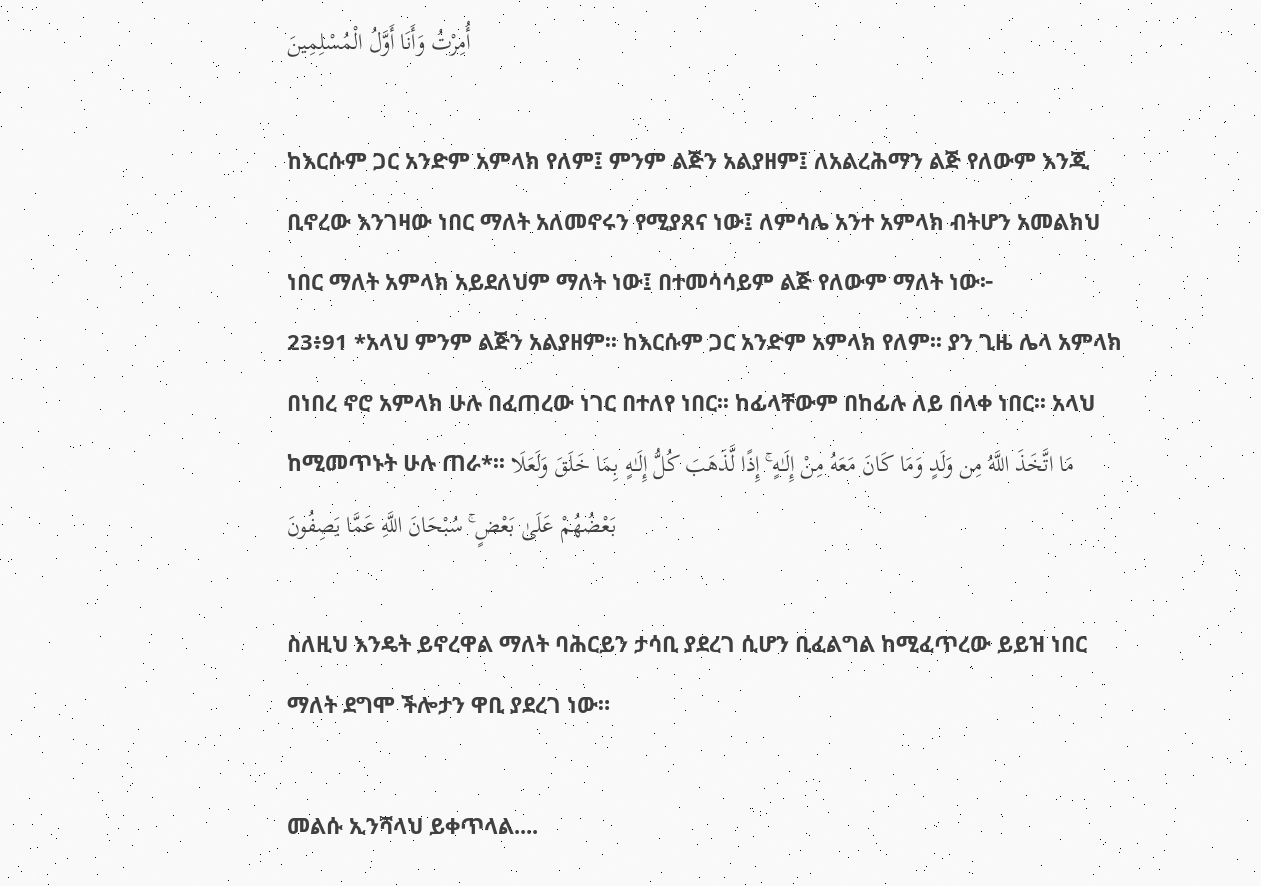أُمِرْتُ وَأَنَا أَوَّلُ الْمُسْلِمِينَ

ከእርሱም ጋር አንድም አምላክ የለም፤ ምንም ልጅን አልያዘም፤ ለአልረሕማን ልጅ የለውም እንጂ ቢኖረው እንገዛው ነበር ማለት አለመኖሩን የሚያጸና ነው፤ ለምሳሌ አንተ አምላክ ብትሆን አመልክህ ነበር ማለት አምላክ አይደለህም ማለት ነው፤ በተመሳሳይም ልጅ የለውም ማለት ነው፦
23፥91 *አላህ ምንም ልጅን አልያዘም፡፡ ከእርሱም ጋር አንድም አምላክ የለም፡፡ ያን ጊዜ ሌላ አምላክ በነበረ ኖሮ አምላክ ሁሉ በፈጠረው ነገር በተለየ ነበር፡፡ ከፊላቸውም በከፊሉ ለይ በላቀ ነበር፡፡ አላህ ከሚመጥኑት ሁሉ ጠራ*፡፡ مَا اتَّخَذَ اللَّهُ مِن وَلَدٍ وَمَا كَانَ مَعَهُ مِنْ إِلَـٰهٍ ۚ إِذًا لَّذَهَبَ كُلُّ إِلَـٰهٍ بِمَا خَلَقَ وَلَعَلَا بَعْضُهُمْ عَلَىٰ بَعْضٍ ۚ سُبْحَانَ اللَّهِ عَمَّا يَصِفُونَ

ስለዚህ እንዴት ይኖረዋል ማለት ባሕርይን ታሳቢ ያደረገ ሲሆን ቢፈልግል ከሚፈጥረው ይይዝ ነበር ማለት ደግሞ ችሎታን ዋቢ ያደረገ ነው።

መልሱ ኢንሻላህ ይቀጥላል....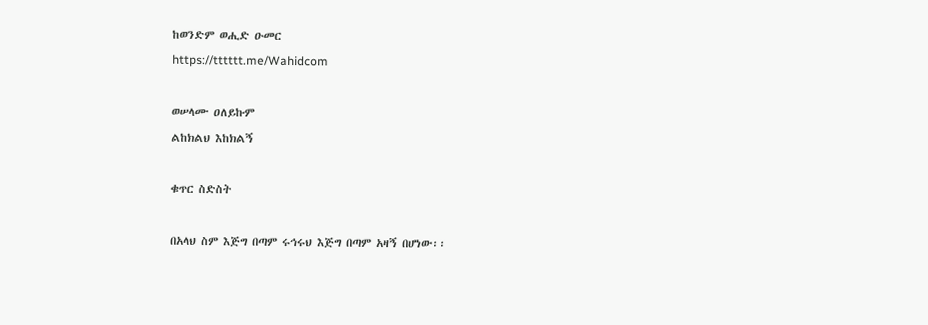ከወንድም ወሒድ ዑመር
https://tttttt.me/Wahidcom

ወሠላሙ ዐለይኩም
ልከክልህ እከክልኝ

ቁጥር ስድስት

በአላህ ስም እጅግ በጣም ሩኅሩህ እጅግ በጣም አዛኝ በሆነው፡፡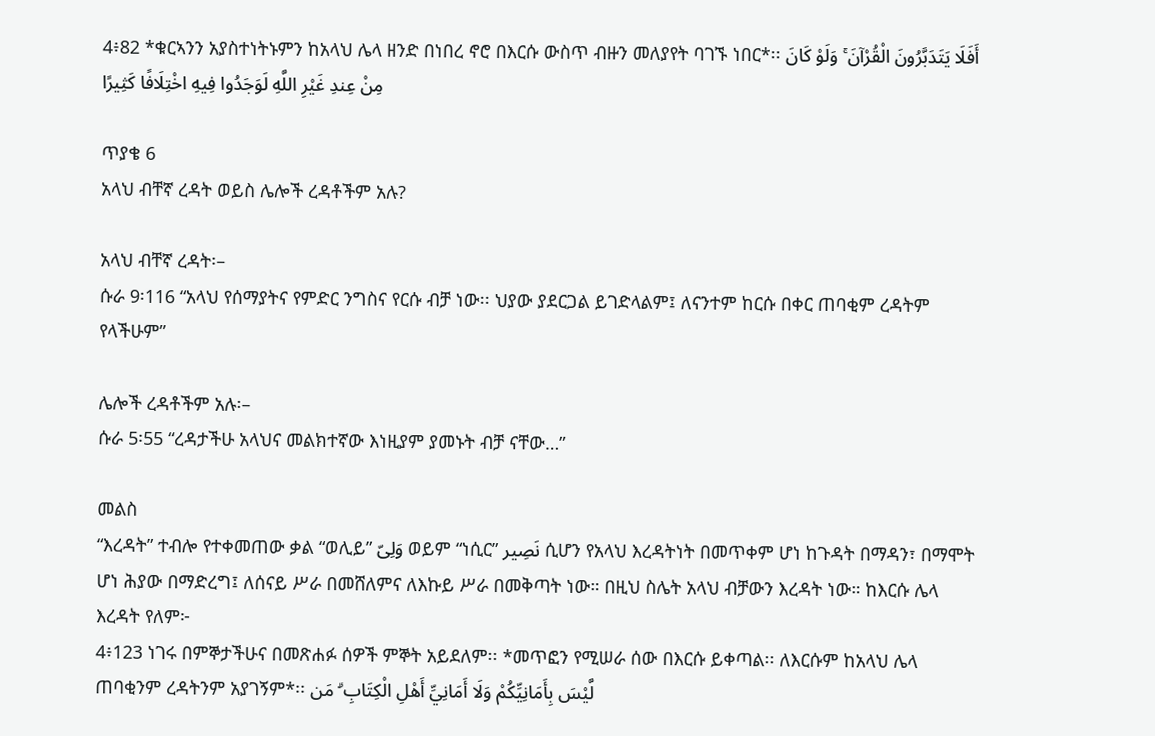4፥82 *ቁርኣንን አያስተነትኑምን ከአላህ ሌላ ዘንድ በነበረ ኖሮ በእርሱ ውስጥ ብዙን መለያየት ባገኙ ነበር*፡፡ أَفَلَا يَتَدَبَّرُونَ الْقُرْآنَ ۚ وَلَوْ كَانَ مِنْ عِندِ غَيْرِ اللَّهِ لَوَجَدُوا فِيهِ اخْتِلَافًا كَثِيرًا

ጥያቄ 6
አላህ ብቸኛ ረዳት ወይስ ሌሎች ረዳቶችም አሉ?

አላህ ብቸኛ ረዳት፡–
ሱራ 9፡116 “አላህ የሰማያትና የምድር ንግስና የርሱ ብቻ ነው፡፡ ህያው ያደርጋል ይገድላልም፤ ለናንተም ከርሱ በቀር ጠባቂም ረዳትም የላችሁም”

ሌሎች ረዳቶችም አሉ፡–
ሱራ 5፡55 “ረዳታችሁ አላህና መልክተኛው እነዚያም ያመኑት ብቻ ናቸው…”

መልስ
“እረዳት” ተብሎ የተቀመጠው ቃል “ወሊይ” وَلِىّ ወይም “ነሲር” نَصِير ሲሆን የአላህ እረዳትነት በመጥቀም ሆነ ከጉዳት በማዳን፣ በማሞት ሆነ ሕያው በማድረግ፤ ለሰናይ ሥራ በመሸለምና ለእኩይ ሥራ በመቅጣት ነው። በዚህ ስሌት አላህ ብቻውን እረዳት ነው። ከእርሱ ሌላ እረዳት የለም፦
4፥123 ነገሩ በምኞታችሁና በመጽሐፉ ሰዎች ምኞት አይደለም፡፡ *መጥፎን የሚሠራ ሰው በእርሱ ይቀጣል፡፡ ለእርሱም ከአላህ ሌላ ጠባቂንም ረዳትንም አያገኝም*፡፡ لَّيْسَ بِأَمَانِيِّكُمْ وَلَا أَمَانِيِّ أَهْلِ الْكِتَابِ ۗ مَن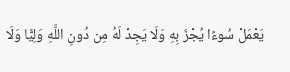يَعْمَلْ سُوءًا يُجْزَ بِهِ وَلَا يَجِدْ لَهُ مِن دُونِ اللَّهِ وَلِيًّا وَلَا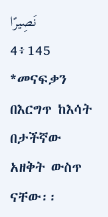نَصِيرًا
4፥145 *መናፍቃን በእርግጥ ከእሳት በታችኛው አዘቅት ውስጥ ናቸው፡፡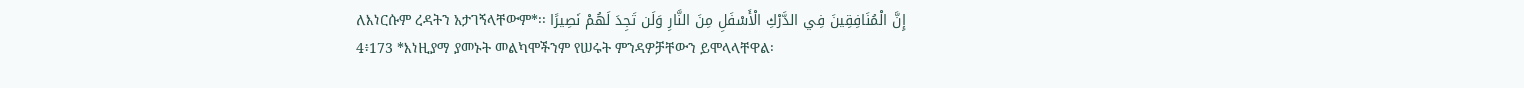ለእነርሱም ረዳትን አታገኝላቸውም*፡፡ إِنَّ الْمُنَافِقِينَ فِي الدَّرْكِ الْأَسْفَلِ مِنَ النَّارِ وَلَن تَجِدَ لَهُمْ نَصِيرًا
4፥173 *እነዚያማ ያመኑት መልካሞችንም የሠሩት ምንዳዎቻቸውን ይሞላላቸዋል፡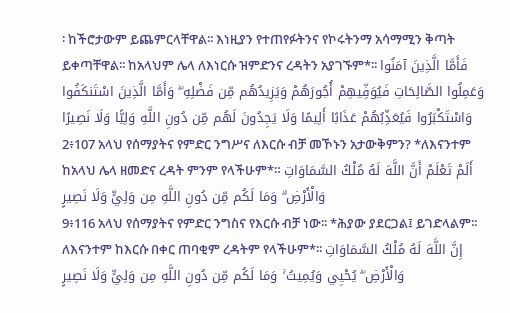፡ ከችሮታውም ይጨምርላቸዋል፡፡ እነዚያን የተጠየፉትንና የኮሩትንማ አሳማሚን ቅጣት ይቀጣቸዋል፡፡ ከአላህም ሌላ ለእነርሱ ዝምድንና ረዳትን አያገኙም*፡፡ فَأَمَّا الَّذِينَ آمَنُوا وَعَمِلُوا الصَّالِحَاتِ فَيُوَفِّيهِمْ أُجُورَهُمْ وَيَزِيدُهُم مِّن فَضْلِهِ ۖ وَأَمَّا الَّذِينَ اسْتَنكَفُوا وَاسْتَكْبَرُوا فَيُعَذِّبُهُمْ عَذَابًا أَلِيمًا وَلَا يَجِدُونَ لَهُم مِّن دُونِ اللَّهِ وَلِيًّا وَلَا نَصِيرًا
2፥107 አላህ የሰማያትና የምድር ንግሥና ለእርሱ ብቻ መኾኑን አታውቅምን? *ለእናንተም ከአላህ ሌላ ዘመድና ረዳት ምንም የላችሁም*። أَلَمْ تَعْلَمْ أَنَّ اللَّهَ لَهُ مُلْكُ السَّمَاوَاتِ وَالْأَرْضِ ۗ وَمَا لَكُم مِّن دُونِ اللَّهِ مِن وَلِيٍّ وَلَا نَصِيرٍ
9፥116 አላህ የሰማያትና የምድር ንግስና የእርሱ ብቻ ነው፡፡ *ሕያው ያደርጋል፤ ይገድላልም፡፡ ለእናንተም ከእርሱ በቀር ጠባቂም ረዳትም የላችሁም*፡፡ إِنَّ اللَّهَ لَهُ مُلْكُ السَّمَاوَاتِ وَالْأَرْضِ ۖ يُحْيِي وَيُمِيتُ ۚ وَمَا لَكُم مِّن دُونِ اللَّهِ مِن وَلِيٍّ وَلَا نَصِيرٍ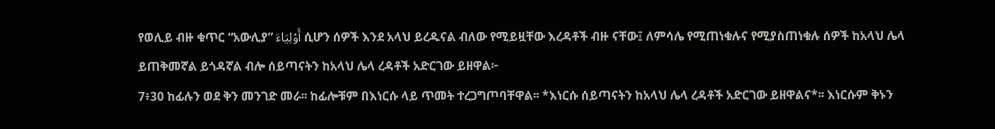የወሊይ ብዙ ቁጥር “አውሊያ” أَوْلِيَاءَ ሲሆን ሰዎች እንደ አላህ ይረዱናል ብለው የሚይዟቸው እረዳቶች ብዙ ናቸው፤ ለምሳሌ የሚጠነቁሉና የሚያስጠነቁሉ ሰዎች ከአላህ ሌላ ይጠቅመኛል ይጎዳኛል ብሎ ሰይጣናትን ከአላህ ሌላ ረዳቶች አድርገው ይዘዋል፦
7፥30 ከፊሉን ወደ ቅን መንገድ መራ፡፡ ከፊሎቹም በእነርሱ ላይ ጥመት ተረጋግጦባቸዋል፡፡ *እነርሱ ሰይጣናትን ከአላህ ሌላ ረዳቶች አድርገው ይዘዋልና*፡፡ እነርሱም ቅኑን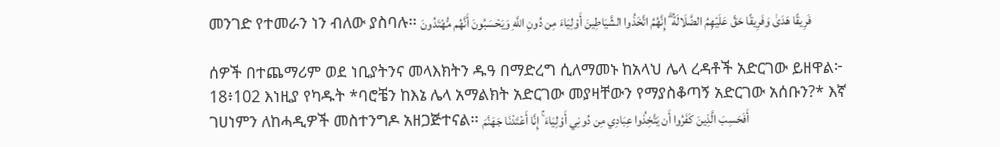መንገድ የተመራን ነን ብለው ያስባሉ፡፡ فَرِيقًا هَدَىٰ وَفَرِيقًا حَقَّ عَلَيْهِمُ الضَّلَالَةُ ۗ إِنَّهُمُ اتَّخَذُوا الشَّيَاطِينَ أَوْلِيَاءَ مِن دُونِ اللَّهِ وَيَحْسَبُونَ أَنَّهُم مُّهْتَدُونَ

ሰዎች በተጨማሪም ወደ ነቢያትንና መላእክትን ዱዓ በማድረግ ሲለማመኑ ከአላህ ሌላ ረዳቶች አድርገው ይዘዋል፦
18፥102 እነዚያ የካዱት *ባሮቼን ከእኔ ሌላ አማልክት አድርገው መያዛቸውን የማያስቆጣኝ አድርገው አሰቡን?* እኛ ገሀነምን ለከሓዲዎች መስተንግዶ አዘጋጅተናል፡፡ أَفَحَسِبَ الَّذِينَ كَفَرُوا أَن يَتَّخِذُوا عِبَادِي مِن دُونِي أَوْلِيَاءَ ۚ إِنَّا أَعْتَدْنَا جَهَنَّمَ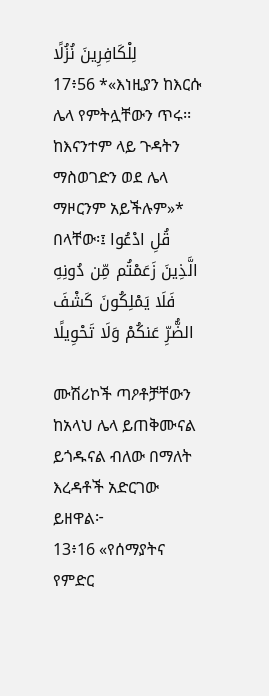لِلْكَافِرِينَ نُزُلًا
17፥56 *«እነዚያን ከእርሱ ሌላ የምትሏቸውን ጥሩ፡፡ ከእናንተም ላይ ጉዳትን ማስወገድን ወደ ሌላ ማዞርንም አይችሉም»* በላቸው፡፤ قُلِ ادْعُوا الَّذِينَ زَعَمْتُم مِّن دُونِهِ فَلَا يَمْلِكُونَ كَشْفَ الضُّرِّ عَنكُمْ وَلَا تَحْوِيلًا

ሙሽሪኮች ጣዖቶቻቸውን ከአላህ ሌላ ይጠቅሙናል ይጎዱናል ብለው በማለት እረዳቶች አድርገው ይዘዋል፦
13፥16 «የሰማያትና የምድር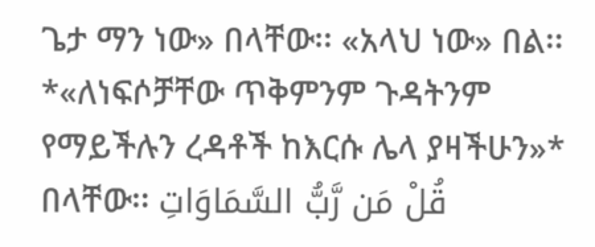ጌታ ማን ነው» በላቸው፡፡ «አላህ ነው» በል፡፡ *«ለነፍሶቻቸው ጥቅምንም ጉዳትንም የማይችሉን ረዳቶች ከእርሱ ሌላ ያዛችሁን»* በላቸው፡፡ قُلْ مَن رَّبُّ السَّمَاوَاتِ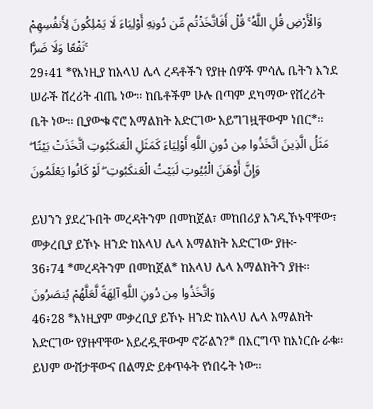وَالْأَرْضِ قُلِ اللَّهُ ۚ قُلْ أَفَاتَّخَذْتُم مِّن دُونِهِ أَوْلِيَاءَ لَا يَمْلِكُونَ لِأَنفُسِهِمْ نَفْعًا وَلَا ضَرًّا ۚ
29፥41 *የእነዚያ ከአላህ ሌላ ረዳቶችን የያዙ ሰዎች ምሳሌ ቤትን እንደ ሠራች ሸረሪት ብጤ ነው፡፡ ከቤቶችም ሁሉ በጣም ደካማው የሸረሪት ቤት ነው፡፡ ቢያውቁ ኖሮ አማልክት አድርገው አይግገዟቸውም ነበር*፡፡ مَثَلُ الَّذِينَ اتَّخَذُوا مِن دُونِ اللَّهِ أَوْلِيَاءَ كَمَثَلِ الْعَنكَبُوتِ اتَّخَذَتْ بَيْتًا ۖ وَإِنَّ أَوْهَنَ الْبُيُوتِ لَبَيْتُ الْعَنكَبُوتِ ۖ لَوْ كَانُوا يَعْلَمُونَ

ይህንን ያደረጉበት መረዳትንም በመከጀል፣ መከበሪያ እንዲኾኑዋቸው፣ መቃረቢያ ይኾኑ ዘንድ ከአላህ ሌላ አማልክት አድርገው ያዙ፦
36፥74 *መረዳትንም በመከጀል* ከአላህ ሌላ አማልክትን ያዙ፡፡ وَاتَّخَذُوا مِن دُونِ اللَّهِ آلِهَةً لَّعَلَّهُمْ يُنصَرُونَ
46፥28 *እነዚያም መቃረቢያ ይኾኑ ዘንድ ከአላህ ሌላ አማልክት አድርገው የያዙዋቸው አይረዷቸውም ኖሯልን?* በእርግጥ ከእነርሱ ራቁ፡፡ ይህም ውሸታቸውና በልማድ ይቀጥፉት የነበሩት ነው፡፡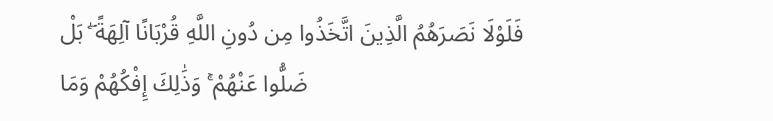فَلَوْلَا نَصَرَهُمُ الَّذِينَ اتَّخَذُوا مِن دُونِ اللَّهِ قُرْبَانًا آلِهَةً ۖ بَلْ ضَلُّوا عَنْهُمْ ۚ وَذَٰلِكَ إِفْكُهُمْ وَمَا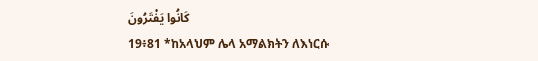كَانُوا يَفْتَرُونَ
19፥81 *ከአላህም ሌላ አማልክትን ለእነርሱ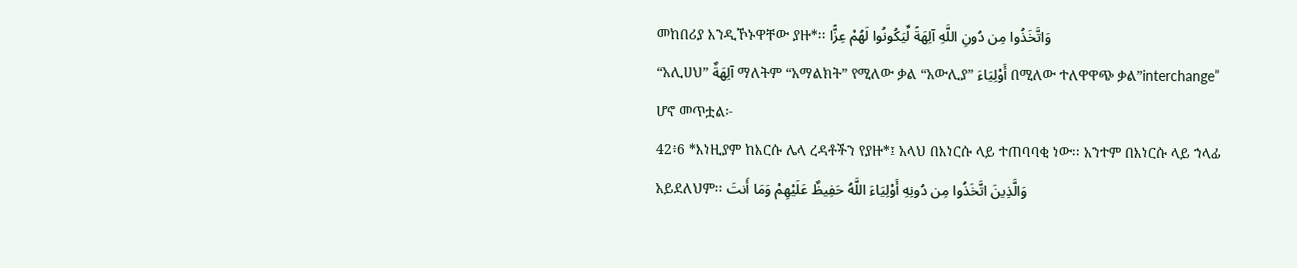መከበሪያ እንዲኾኑዋቸው ያዙ*፡፡ وَاتَّخَذُوا مِن دُونِ اللَّهِ آلِهَةً لِّيَكُونُوا لَهُمْ عِزًّا
“አሊሀህ” آلِهَةٌ ማለትም “አማልክት” የሚለው ቃል “አውሊያ” أَوْلِيَاءَ በሚለው ተለዋዋጭ ቃል”interchange” ሆኖ መጥቷል፦
42፥6 *እነዚያም ከእርሱ ሌላ ረዳቶችን የያዙ*፤ አላህ በእነርሱ ላይ ተጠባባቂ ነው፡፡ አንተም በእነርሱ ላይ ኀላፊ አይደለህም፡፡ وَالَّذِينَ اتَّخَذُوا مِن دُونِهِ أَوْلِيَاءَ اللَّهُ حَفِيظٌ عَلَيْهِمْ وَمَا أَنتَ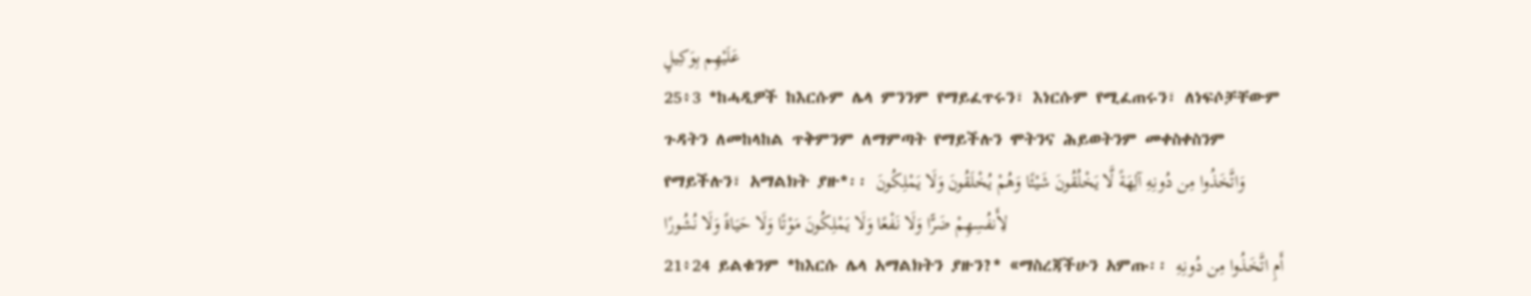عَلَيْهِم بِوَكِيلٍ
25፥3 *ከሓዲዎች ከእርሱም ሌላ ምንንም የማይፈጥሩን፣ እነርሱም የሚፈጠሩን፣ ለነፍሶቻቸውም ጉዳትን ለመከላከል ጥቅምንም ለማምጣት የማይችሉን ሞትንና ሕይወትንም መቀስቀስንም የማይችሉን፣ አማልክት ያዙ*፡፡ وَاتَّخَذُوا مِن دُونِهِ آلِهَةً لَّا يَخْلُقُونَ شَيْئًا وَهُمْ يُخْلَقُونَ وَلَا يَمْلِكُونَ لِأَنفُسِهِمْ ضَرًّا وَلَا نَفْعًا وَلَا يَمْلِكُونَ مَوْتًا وَلَا حَيَاةً وَلَا نُشُورًا
21፥24 ይልቁንም *ከእርሱ ሌላ አማልክትን ያዙን?* «ማስረጃችሁን አምጡ፡፡ أَمِ اتَّخَذُوا مِن دُونِهِ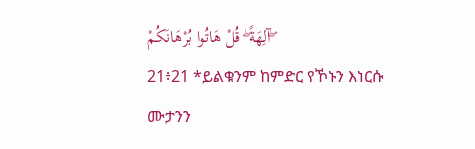آلِهَةً ۖ قُلْ هَاتُوا بُرْهَانَكُمْ ۖ
21፥21 *ይልቁንም ከምድር የኾኑን እነርሱ ሙታንን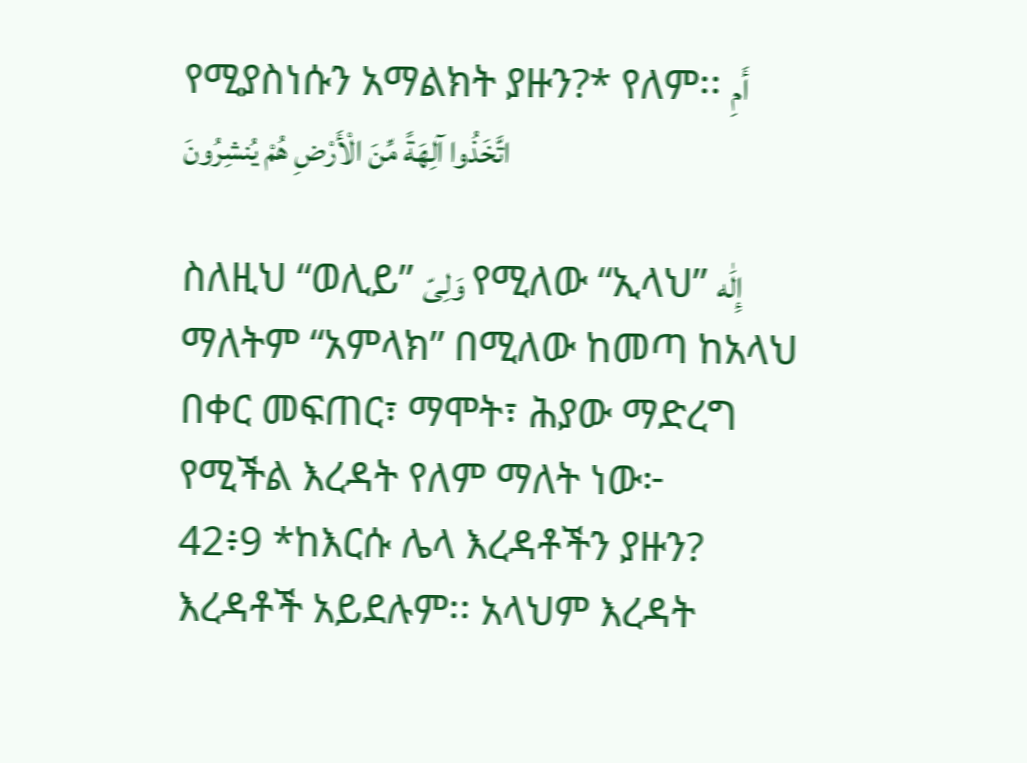የሚያስነሱን አማልክት ያዙን?* የለም፡፡ أَمِ اتَّخَذُوا آلِهَةً مِّنَ الْأَرْضِ هُمْ يُنشِرُونَ

ስለዚህ “ወሊይ” وَلِىّ የሚለው “ኢላህ” إِلَٰه ማለትም “አምላክ” በሚለው ከመጣ ከአላህ በቀር መፍጠር፣ ማሞት፣ ሕያው ማድረግ የሚችል እረዳት የለም ማለት ነው፦
42፥9 *ከእርሱ ሌላ እረዳቶችን ያዙን? እረዳቶች አይደሉም፡፡ አላህም እረዳት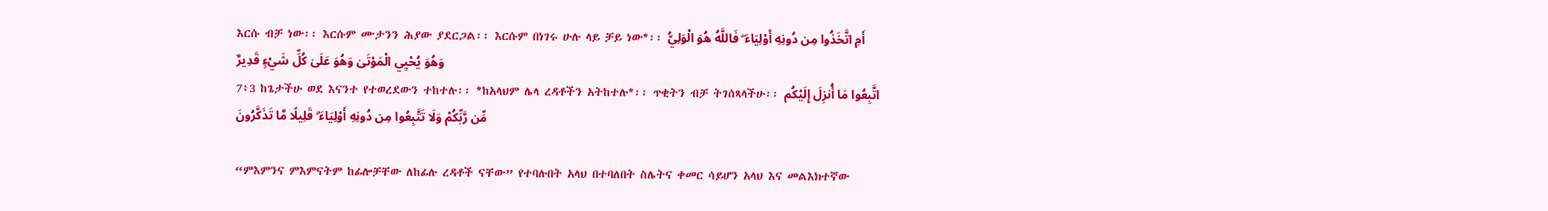እርሱ ብቻ ነው፡፡ እርሱም ሙታንን ሕያው ያደርጋል፡፡ እርሱም በነገሩ ሁሉ ላይ ቻይ ነው*፡፡ أَمِ اتَّخَذُوا مِن دُونِهِ أَوْلِيَاءَ ۖ فَاللَّهُ هُوَ الْوَلِيُّ وَهُوَ يُحْيِي الْمَوْتَىٰ وَهُوَ عَلَىٰ كُلِّ شَيْءٍ قَدِيرٌ
7፥3 ከጌታችሁ ወደ እናንተ የተወረደውን ተከተሉ፡፡ *ከአላህም ሌላ ረዳቶችን አትከተሉ*፡፡ ጥቂትን ብቻ ትገሰጻላችሁ፡፡ اتَّبِعُوا مَا أُنزِلَ إِلَيْكُم مِّن رَّبِّكُمْ وَلَا تَتَّبِعُوا مِن دُونِهِ أَوْلِيَاءَ ۗ قَلِيلًا مَّا تَذَكَّرُونَ

“ምእምንና ምእምናትም ከፊሎቻቸው ለከፊሉ ረዳቶች ናቸው” የተባሉበት አላህ በተባለበት ስሌትና ቀመር ሳይሆን አላህ እና መልእክተኛው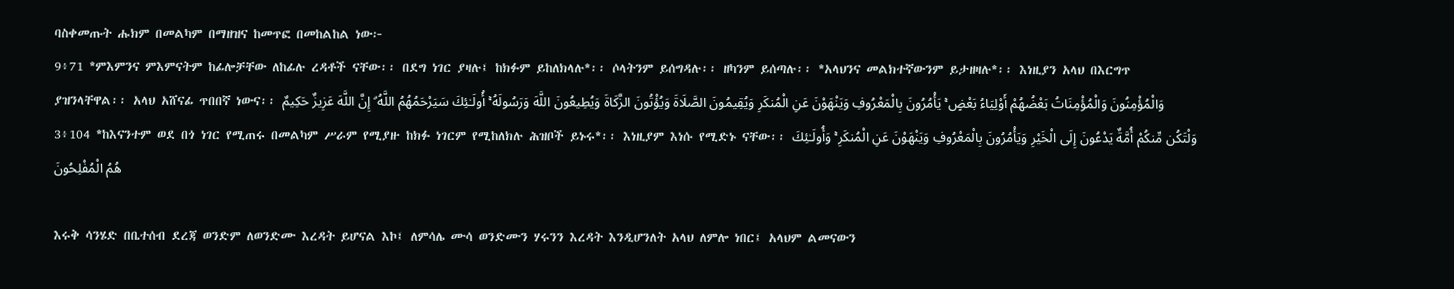ባስቀመጡት ሑክም በመልካም በማዘዝና ከመጥፎ በመከልከል ነው፦
9፥71 *ምእምንና ምእምናትም ከፊሎቻቸው ለከፊሉ ረዳቶች ናቸው፡፡ በደግ ነገር ያዛሉ፤ ከክፉም ይከለክላሉ*፡፡ ሶላትንም ይሰግዳሉ፡፡ ዘካንም ይሰጣሉ፡፡ *አላህንና መልክተኛውንም ይታዘዛሉ*፡፡ እነዚያን አላህ በእርግጥ ያዝንላቸዋል፡፡ አላህ አሸናፊ ጥበበኛ ነውና፡፡ وَالْمُؤْمِنُونَ وَالْمُؤْمِنَاتُ بَعْضُهُمْ أَوْلِيَاءُ بَعْضٍ ۚ يَأْمُرُونَ بِالْمَعْرُوفِ وَيَنْهَوْنَ عَنِ الْمُنكَرِ وَيُقِيمُونَ الصَّلَاةَ وَيُؤْتُونَ الزَّكَاةَ وَيُطِيعُونَ اللَّهَ وَرَسُولَهُ ۚ أُولَـٰئِكَ سَيَرْحَمُهُمُ اللَّهُ ۗ إِنَّ اللَّهَ عَزِيزٌ حَكِيمٌ
3፥104 *ከእናንተም ወደ በጎ ነገር የሚጠሩ በመልካም ሥራም የሚያዙ ከክፉ ነገርም የሚከለክሉ ሕዝቦች ይኑሩ*፡፡ እነዚያም እነሱ የሚድኑ ናቸው፡፡ وَلْتَكُن مِّنكُمْ أُمَّةٌ يَدْعُونَ إِلَى الْخَيْرِ وَيَأْمُرُونَ بِالْمَعْرُوفِ وَيَنْهَوْنَ عَنِ الْمُنكَرِ ۚ وَأُولَـٰئِكَ هُمُ الْمُفْلِحُونَ

እሩቅ ሳንሄድ በቤተሰብ ደረጃ ወንድም ለወንድሙ እረዳት ይሆናል እኮ፤ ለምሳሌ ሙሳ ወንድሙን ሃሩንን እረዳት እንዲሆንለት አላህ ለምሎ ነበር፤ አላህም ልመናውን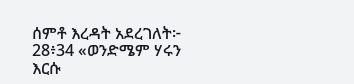ሰምቶ እረዳት አደረገለት፦
28፥34 «ወንድሜም ሃሩን እርሱ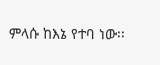ምላሱ ከእኔ የተባ ነው፡፡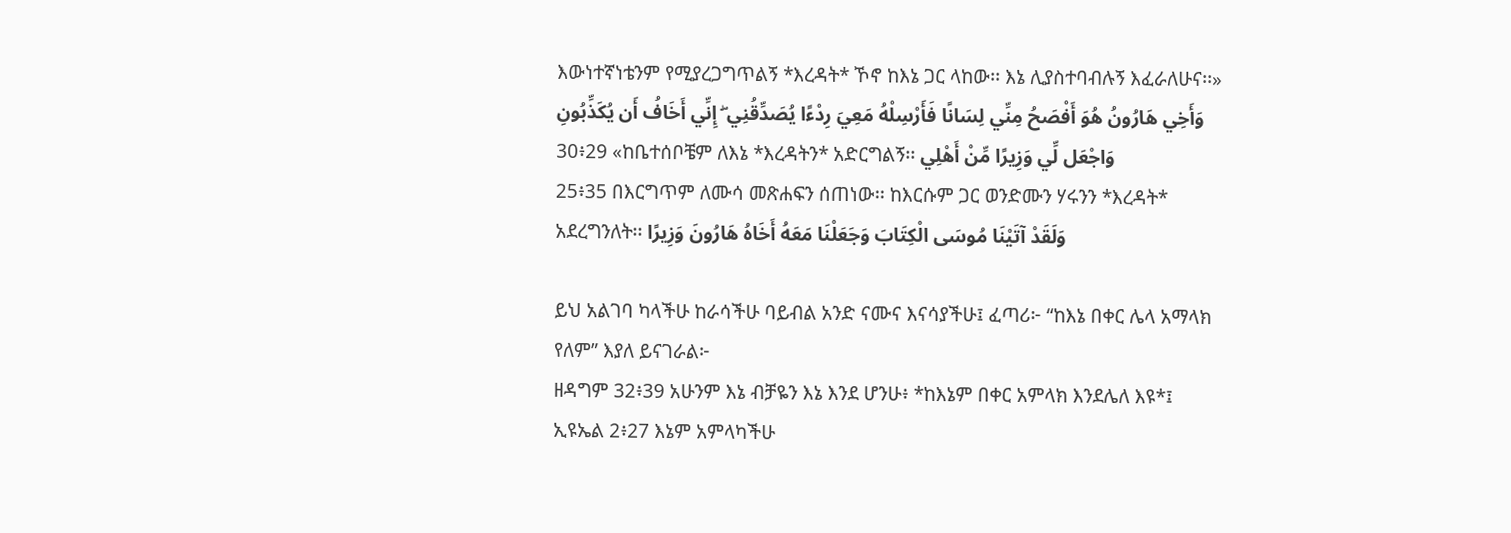እውነተኛነቴንም የሚያረጋግጥልኝ *እረዳት* ኾኖ ከእኔ ጋር ላከው፡፡ እኔ ሊያስተባብሉኝ እፈራለሁና፡፡» وَأَخِي هَارُونُ هُوَ أَفْصَحُ مِنِّي لِسَانًا فَأَرْسِلْهُ مَعِيَ رِدْءًا يُصَدِّقُنِي ۖ إِنِّي أَخَافُ أَن يُكَذِّبُونِ
30፥29 «ከቤተሰቦቼም ለእኔ *እረዳትን* አድርግልኝ፡፡ وَاجْعَل لِّي وَزِيرًا مِّنْ أَهْلِي
25፥35 በእርግጥም ለሙሳ መጽሐፍን ሰጠነው፡፡ ከእርሱም ጋር ወንድሙን ሃሩንን *እረዳት* አደረግንለት፡፡ وَلَقَدْ آتَيْنَا مُوسَى الْكِتَابَ وَجَعَلْنَا مَعَهُ أَخَاهُ هَارُونَ وَزِيرًا

ይህ አልገባ ካላችሁ ከራሳችሁ ባይብል አንድ ናሙና እናሳያችሁ፤ ፈጣሪ፦ “ከእኔ በቀር ሌላ አማላክ የለም” እያለ ይናገራል፦
ዘዳግም 32፥39 አሁንም እኔ ብቻዬን እኔ እንደ ሆንሁ፥ *ከእኔም በቀር አምላክ እንደሌለ እዩ*፤
ኢዩኤል 2፥27 እኔም አምላካችሁ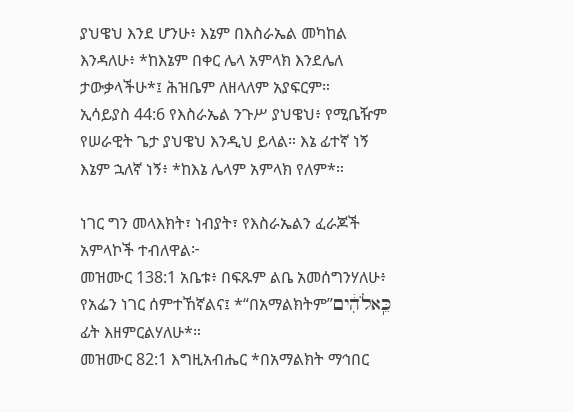ያህዌህ እንደ ሆንሁ፥ እኔም በእስራኤል መካከል እንዳለሁ፥ *ከእኔም በቀር ሌላ አምላክ እንደሌለ ታውቃላችሁ*፤ ሕዝቤም ለዘላለም አያፍርም።
ኢሳይያስ 44:6 የእስራኤል ንጉሥ ያህዌህ፥ የሚቤዥም የሠራዊት ጌታ ያህዌህ እንዲህ ይላል። እኔ ፊተኛ ነኝ እኔም ኋለኛ ነኝ፥ *ከእኔ ሌላም አምላክ የለም*።

ነገር ግን መላእክት፣ ነብያት፣ የእስራኤልን ፈራጆች አምላኮች ተብለዋል፦
መዝሙር 138:1 አቤቱ፥ በፍጹም ልቤ አመሰግንሃለሁ፥ የአፌን ነገር ሰምተኸኛልና፤ *“በአማልክትም”כֵּֽאלֹהִ֔ים ፊት እዘምርልሃለሁ*።
መዝሙር 82:1 እግዚአብሔር *በአማልክት ማኅበር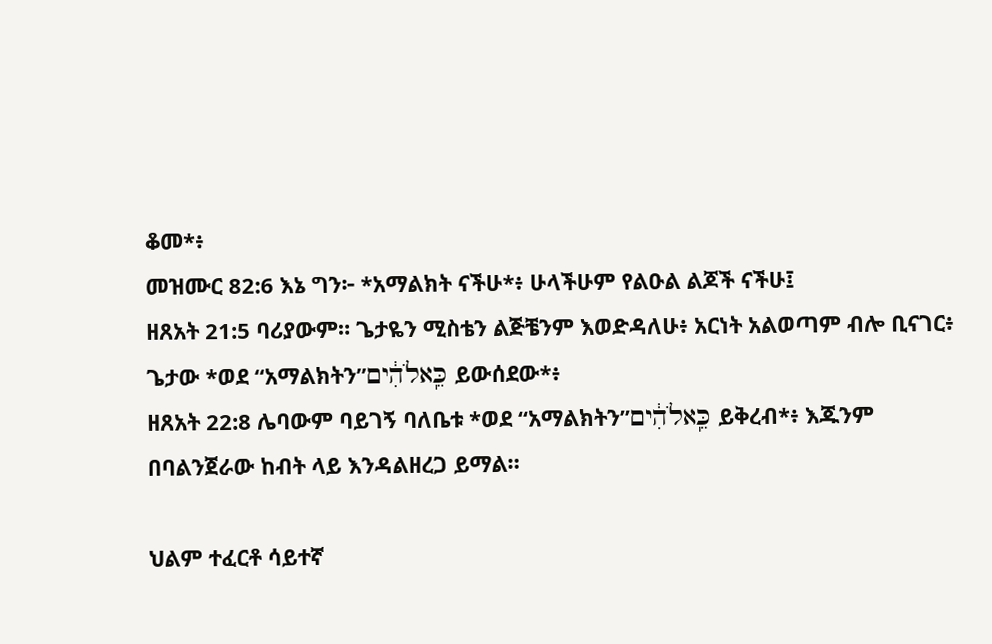ቆመ*፥
መዝሙር 82:6 እኔ ግን፦ *አማልክት ናችሁ*፥ ሁላችሁም የልዑል ልጆች ናችሁ፤
ዘጸአት 21:5 ባሪያውም። ጌታዬን ሚስቴን ልጅቼንም እወድዳለሁ፥ አርነት አልወጣም ብሎ ቢናገር፥ ጌታው *ወደ “አማልክትን”כֵּֽאלֹהִ֔ים ይውሰደው*፥
ዘጸአት 22:8 ሌባውም ባይገኝ ባለቤቱ *ወደ “አማልክትን”כֵּֽאלֹהִ֔ים ይቅረብ*፥ እጁንም በባልንጀራው ከብት ላይ እንዳልዘረጋ ይማል።

ህልም ተፈርቶ ሳይተኛ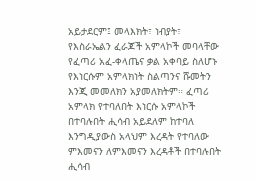አይታደርም፤ መላእክት፣ ነብያት፣ የእስራኤልን ፈራጆች አምላኮች መባላቸው የፈጣሪ አፈ-ቀላጤና ቃል አቀባይ ስለሆኑ የእነርሱም አምላክነት ስልጣንና ሹመትን እንጂ መመለክን አያመለክትም። ፈጣሪ አምላክ የተባለበት እነርሱ አምላኮች በተባሉበት ሒሳብ አይደለም ከተባለ እንግዲያውስ አላህም እረዳት የተባለው ምእመናን ለምእመናን እረዳቶች በተባሉበት ሒሳብ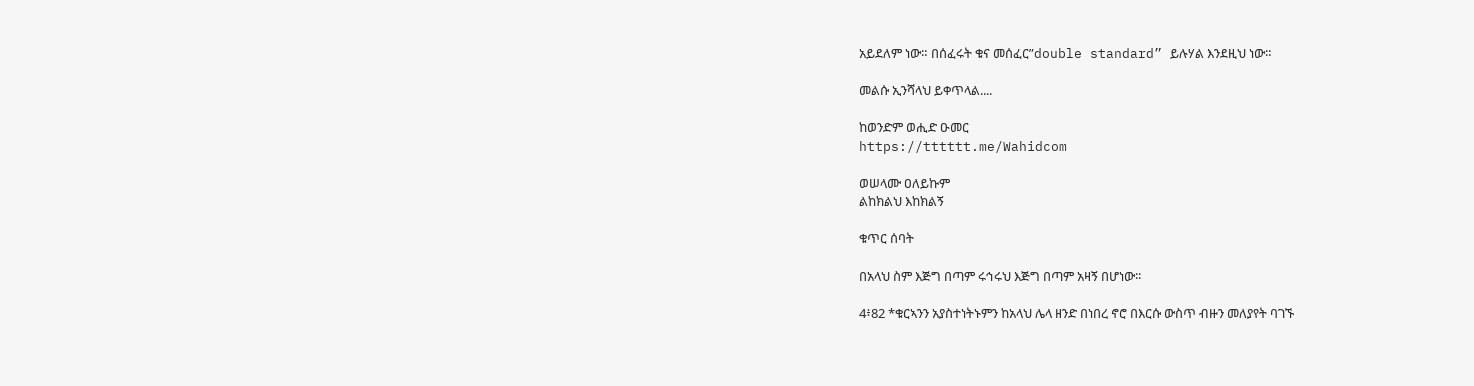አይደለም ነው። በሰፈሩት ቁና መሰፈር”double standard” ይሉሃል እንደዚህ ነው።

መልሱ ኢንሻላህ ይቀጥላል....

ከወንድም ወሒድ ዑመር
https://tttttt.me/Wahidcom

ወሠላሙ ዐለይኩም
ልከክልህ እከክልኝ

ቁጥር ሰባት

በአላህ ስም እጅግ በጣም ሩኅሩህ እጅግ በጣም አዛኝ በሆነው፡፡

4፥82 *ቁርኣንን አያስተነትኑምን ከአላህ ሌላ ዘንድ በነበረ ኖሮ በእርሱ ውስጥ ብዙን መለያየት ባገኙ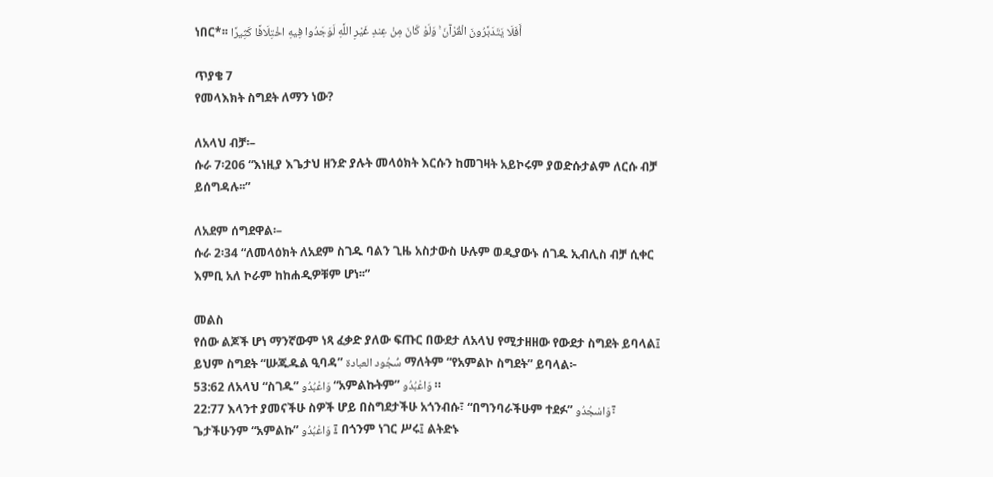ነበር*፡፡ أَفَلَا يَتَدَبَّرُونَ الْقُرْآنَ ۚ وَلَوْ كَانَ مِنْ عِندِ غَيْرِ اللَّهِ لَوَجَدُوا فِيهِ اخْتِلَافًا كَثِيرًا

ጥያቄ 7
የመላእክት ስግደት ለማን ነው?

ለአላህ ብቻ፡–
ሱራ 7፡206 “እነዚያ እጌታህ ዘንድ ያሉት መላዕክት እርሱን ከመገዛት አይኮሩም ያወድሱታልም ለርሱ ብቻ ይሰግዳሉ፡፡”

ለአደም ሰግደዋል፡–
ሱራ 2፡34 “ለመላዕክት ለአደም ስገዱ ባልን ጊዜ አስታውስ ሁሉም ወዲያውኑ ሰገዱ ኢብሊስ ብቻ ሲቀር እምቢ አለ ኮራም ከከሐዲዎቹም ሆነ፡፡”

መልስ
የሰው ልጆች ሆነ ማንኛውም ነጻ ፈቃድ ያለው ፍጡር በውደታ ለአላህ የሚታዘዘው የውደታ ስግደት ይባላል፤ ይህም ስግደት “ሡጁዱል ዒባዳ” سُّجُود العبادة ማለትም “የአምልኮ ስግደት” ይባላል፦
53:62 ለአላህ “ስገዱ” وَاعْبُدُو “አምልኩትም” وَاعْبُدُو ።
22:77 እላንተ ያመናችሁ ስዎች ሆይ በስግደታችሁ አጎንብሱ፣ “በግንባራችሁም ተደፉ” وَاسْجُدُو፣ ጌታችሁንም “አምልኩ” وَاعْبُدُو ፤ በጎንም ነገር ሥሩ፤ ልትድኑ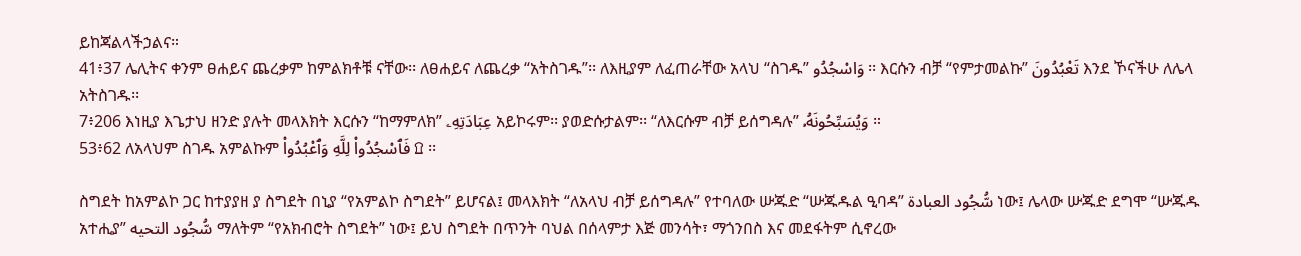ይከጃልላችኃልና።
41፥37 ሌሊትና ቀንም ፀሐይና ጨረቃም ከምልክቶቹ ናቸው፡፡ ለፀሐይና ለጨረቃ “አትስገዱ”፡፡ ለእዚያም ለፈጠራቸው አላህ “ስገዱ” وَاسْجُدُو ፡፡ እርሱን ብቻ “የምታመልኩ” تَعْبُدُونَ እንደ ኾናችሁ ለሌላ አትስገዱ፡፡
7፥206 እነዚያ እጌታህ ዘንድ ያሉት መላእክት እርሱን “ከማምለክ” عِبَادَتِهِۦ አይኮሩም፡፡ ያወድሱታልም፡፡ “ለእርሱም ብቻ ይሰግዳሉ” وَيُسَبِّحُونَهُۥ ።
53፥62 ለአላህም ስገዱ አምልኩም فَٱسْجُدُوا۟ لِلَّهِ وَٱعْبُدُوا۟ ۩ ፡፡

ስግደት ከአምልኮ ጋር ከተያያዘ ያ ስግደት በኒያ “የአምልኮ ስግደት” ይሆናል፤ መላእክት “ለአላህ ብቻ ይሰግዳሉ” የተባለው ሡጁድ “ሡጁዱል ዒባዳ” سُّجُود العبادة ነው፤ ሌላው ሡጁድ ደግሞ “ሡጁዱ አተሒያ” سُّجُود التحيه ማለትም “የአክብሮት ስግደት” ነው፤ ይህ ስግደት በጥንት ባህል በሰላምታ እጅ መንሳት፣ ማጎንበስ እና መደፋትም ሲኖረው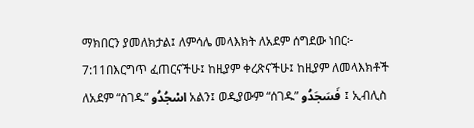ማክበርን ያመለክታል፤ ለምሳሌ መላእክት ለአደም ሰግደው ነበር፦
7:11በእርግጥ ፈጠርናችሁ፤ ከዚያም ቀረጽናችሁ፤ ከዚያም ለመላእክቶች ለአደም “ስገዱ” اسْجُدُو አልን፤ ወዲያውም “ሰገዱ” فَسَجَدُو ፤ ኢብሊስ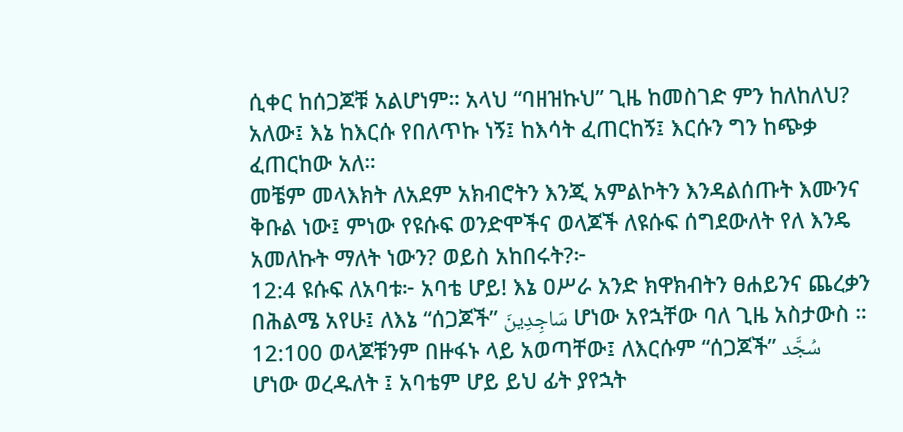ሲቀር ከሰጋጆቹ አልሆነም። አላህ “ባዘዝኩህ” ጊዜ ከመስገድ ምን ከለከለህ? አለው፤ እኔ ከእርሱ የበለጥኩ ነኝ፤ ከእሳት ፈጠርከኝ፤ እርሱን ግን ከጭቃ ፈጠርከው አለ።
መቼም መላእክት ለአደም አክብሮትን እንጂ አምልኮትን እንዳልሰጡት እሙንና ቅቡል ነው፤ ምነው የዩሱፍ ወንድሞችና ወላጆች ለዩሱፍ ሰግደውለት የለ እንዴ አመለኩት ማለት ነውን? ወይስ አከበሩት?፦
12:4 ዩሱፍ ለአባቱ፦ አባቴ ሆይ! እኔ ዐሥራ አንድ ክዋክብትን ፀሐይንና ጨረቃን በሕልሜ አየሁ፤ ለእኔ “ሰጋጆች” سَاجِدِينَ ሆነው አየኋቸው ባለ ጊዜ አስታውስ ።
12:100 ወላጆቹንም በዙፋኑ ላይ አወጣቸው፤ ለእርሱም “ሰጋጆች” سُجَّد ሆነው ወረዱለት ፤ አባቴም ሆይ ይህ ፊት ያየኋት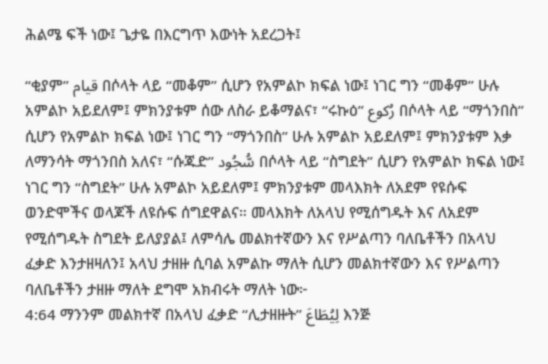ሕልሜ ፍች ነው፤ ጌታዬ በእርግጥ እውነት አደረጋት፤

“ቂያም” قيام በሶላት ላይ “መቆም” ሲሆን የአምልኮ ክፍል ነው፤ ነገር ግን “መቆም” ሁሉ አምልኮ አይደለም፤ ምክንያቱም ሰው ለስራ ይቆማልና፣ “ሩኩዕ” رُكوع በሶላት ላይ “ማጎንበስ” ሲሆን የአምልኮ ክፍል ነው፤ ነገር ግን “ማጎንበስ” ሁሉ አምልኮ አይደለም፤ ምክንያቱም እቃ ለማንሳት ማጎንበስ አለና፣ “ሱጁድ” سُّجُود በሶላት ላይ “ስግደት” ሲሆን የአምልኮ ክፍል ነው፤ ነገር ግን “ስግደት” ሁሉ አምልኮ አይደለም፤ ምክንያቱም መላእክት ለአደም የዩሱፍ ወንድሞችና ወላጆች ለዩሱፍ ሰግደዋልና። መላእክት ለአላህ የሚሰግዱት እና ለአደም የሚሰግዱት ስግደት ይለያያል፤ ለምሳሌ መልክተኛውን እና የሥልጣን ባለቤቶችን በአላህ ፈቃድ እንታዘዛለን፤ አላህ ታዘዙ ሲባል አምልኩ ማለት ሲሆን መልክተኛውን እና የሥልጣን ባለቤቶችን ታዘዙ ማለት ደግሞ አክብሩት ማለት ነው፦
4:64 ማንንም መልክተኛ በአላህ ፈቃድ “ሊታዘዙት” لِيُطَاعَ እንጅ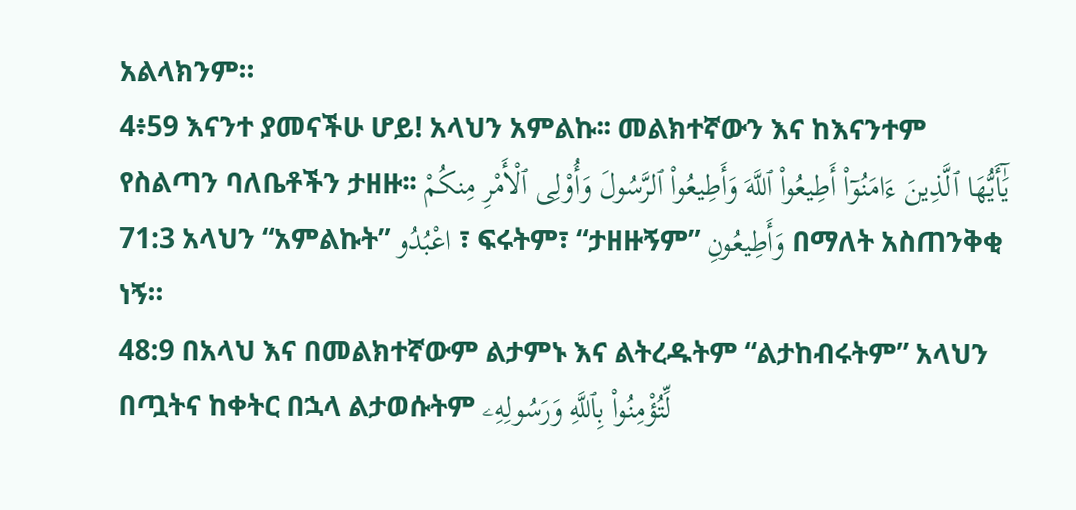አልላክንም።
4፥59 እናንተ ያመናችሁ ሆይ! አላህን አምልኩ፡፡ መልክተኛውን እና ከእናንተም የስልጣን ባለቤቶችን ታዘዙ፡፡ يَٰٓأَيُّهَا ٱلَّذِينَ ءَامَنُوٓا۟ أَطِيعُوا۟ ٱللَّهَ وَأَطِيعُوا۟ ٱلرَّسُولَ وَأُو۟لِى ٱلْأَمْرِ مِنكُمْ
71:3 አላህን “አምልኩት” اعْبُدُو ፣ ፍሩትም፣ “ታዘዙኝም” وَأَطِيعُونِ በማለት አስጠንቅቂ ነኝ።
48:9 በአላህ እና በመልክተኛውም ልታምኑ እና ልትረዱትም “ልታከብሩትም” አላህን በጧትና ከቀትር በኋላ ልታወሱትም لِّتُؤْمِنُوا۟ بِٱللَّهِ وَرَسُولِهِۦ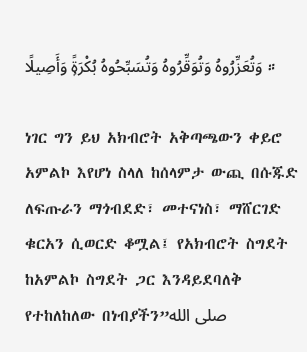وَتُعَزِّرُوهُ وَتُوَقِّرُوهُ وَتُسَبِّحُوهُ بُكْرَةًۭ وَأَصِيلًا ።

ነገር ግን ይህ አክብሮት አቅጣጫውን ቀይሮ አምልኮ እየሆነ ስላለ ከሰላምታ ውጪ በሱጁድ ለፍጡራን ማጎብደድ፣ መተናነስ፣ ማሸርገድ ቁርአን ሲወርድ ቆሟል፤ የአክብሮት ስግደት ከአምልኮ ስግደት ጋር እንዳይደባለቅ የተከለከለው በነብያችን”صلى الله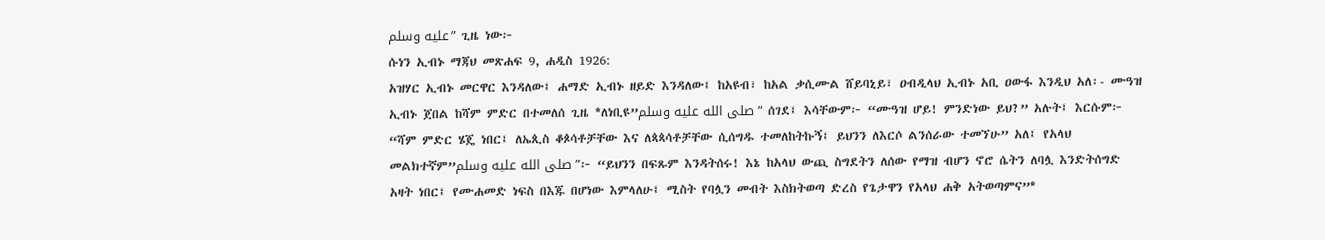عليه وسلم” ጊዜ ነው፦
ሱነን ኢብኑ ማጃህ መጽሐፍ 9, ሐዲስ 1926:
አዝሃር ኢብኑ መርዋር እንዳለው፤ ሐማድ ኢብኑ ዘይድ እንዳለው፤ ከአዩብ፣ ከአል ቃሲሙል ሸይባኒይ፣ ዐብዲላህ ኢብኑ አቢ ዐውፋ እንዲህ አለ፡- ሙዓዝ ኢብኑ ጀበል ከሻም ምድር በተመለሰ ጊዜ *ለነቢዩ”صلى الله عليه وسلم” ሰገደ፤ እሳቸውም፦ “ሙዓዝ ሆይ! ምንድነው ይህ?” አሉት፤ እርሱም፦ “ሻም ምድር ሄጄ ነበር፤ ለኤጲስ ቆጶሳቶቻቸው እና ለጳጳሳቶቻቸው ሲሰግዱ ተመለከትኩኝ፤ ይህንን ለእርሶ ልንሰራው ተመኘሁ” አለ፤ የአላህ መልክተኛም”صلى الله عليه وسلم”፦ “ይህንን በፍጹም እንዳትሰሩ! እኔ ከአላህ ውጪ ስግደትን ለሰው የማዝ ብሆን ኖሮ ሴትን ለባሏ እንድትሰግድ አዛት ነበር፤ የሙሐመድ ነፍስ በእጁ በሆነው እምላለሁ፤ ሚስት የባሏን መብት እስክትወጣ ድረስ የጌታዋን የአላህ ሐቅ አትወጣምና”*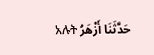አሉት حَدَّثَنَا أَزْهَرُ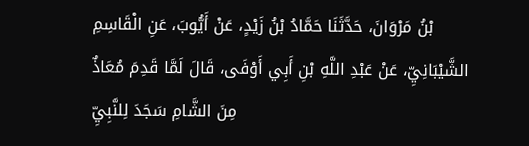بْنُ مَرْوَانَ، حَدَّثَنَا حَمَّادُ بْنُ زَيْدٍ، عَنْ أَيُّوبَ، عَنِ الْقَاسِمِ الشَّيْبَانِيِّ، عَنْ عَبْدِ اللَّهِ بْنِ أَبِي أَوْفَى، قَالَ لَمَّا قَدِمَ مُعَاذٌ مِنَ الشَّامِ سَجَدَ لِلنَّبِيِّ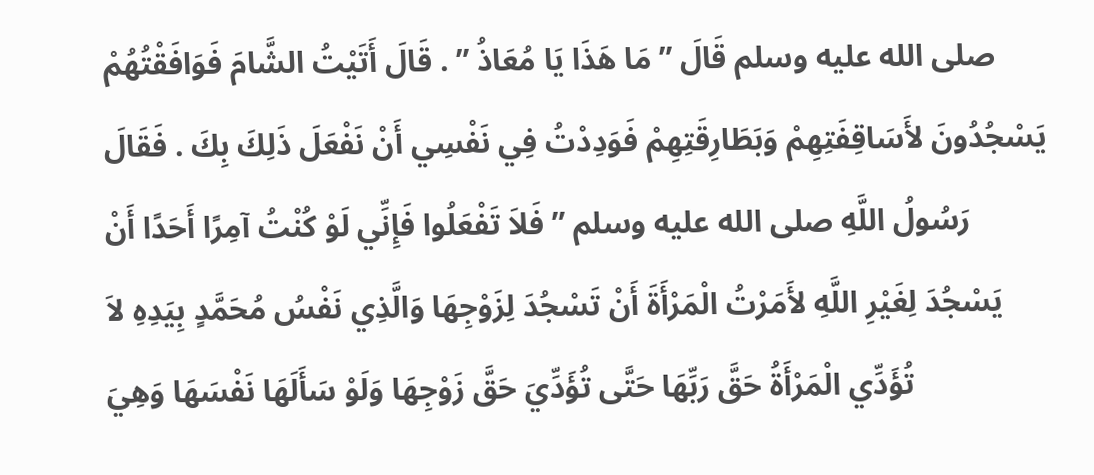صلى الله عليه وسلم قَالَ ” مَا هَذَا يَا مُعَاذُ ” . قَالَ أَتَيْتُ الشَّامَ فَوَافَقْتُهُمْ يَسْجُدُونَ لأَسَاقِفَتِهِمْ وَبَطَارِقَتِهِمْ فَوَدِدْتُ فِي نَفْسِي أَنْ نَفْعَلَ ذَلِكَ بِكَ . فَقَالَ رَسُولُ اللَّهِ صلى الله عليه وسلم ” فَلاَ تَفْعَلُوا فَإِنِّي لَوْ كُنْتُ آمِرًا أَحَدًا أَنْ يَسْجُدَ لِغَيْرِ اللَّهِ لأَمَرْتُ الْمَرْأَةَ أَنْ تَسْجُدَ لِزَوْجِهَا وَالَّذِي نَفْسُ مُحَمَّدٍ بِيَدِهِ لاَ تُؤَدِّي الْمَرْأَةُ حَقَّ رَبِّهَا حَتَّى تُؤَدِّيَ حَقَّ زَوْجِهَا وَلَوْ سَأَلَهَا نَفْسَهَا وَهِيَ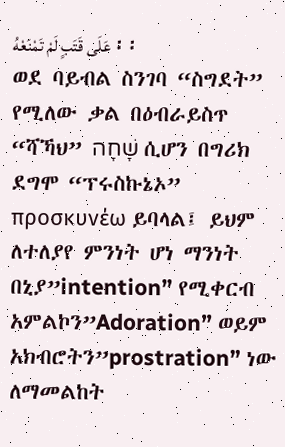عَلَى قَتَبٍ لَمْ تَمْنَعْهُ ፡፡
ወደ ባይብል ስንገባ “ስግደት” የሚለው ቃል በዕብራይስጥ “ሻኻህ” שָׁחָה ሲሆን በግሪክ ደግሞ “ፕሩስኩኔኦ” προσκυνέω ይባላል፤ ይህም ለተለያየ ምንነት ሆነ ማንነት በኒያ”intention” የሚቀርብ አምልኮን”Adoration” ወይም አክብሮትን”prostration” ነው ለማመልከት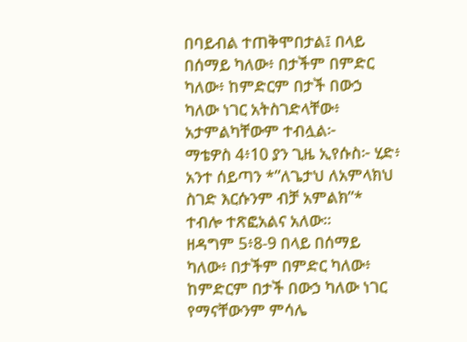በባይብል ተጠቅሞበታል፤ በላይ በሰማይ ካለው፥ በታችም በምድር ካለው፥ ከምድርም በታች በውኃ ካለው ነገር አትስገድላቸው፥ አታምልካቸውም ተብሏል፦
ማቴዎስ 4፥10 ያን ጊዜ ኢየሱስ፦ ሂድ፥ አንተ ሰይጣን *”ለጌታህ ለአምላክህ ስገድ እርሱንም ብቻ አምልክ”* ተብሎ ተጽፎአልና አለው።
ዘዳግም 5፥8-9 በላይ በሰማይ ካለው፥ በታችም በምድር ካለው፥ ከምድርም በታች በውኃ ካለው ነገር የማናቸውንም ምሳሌ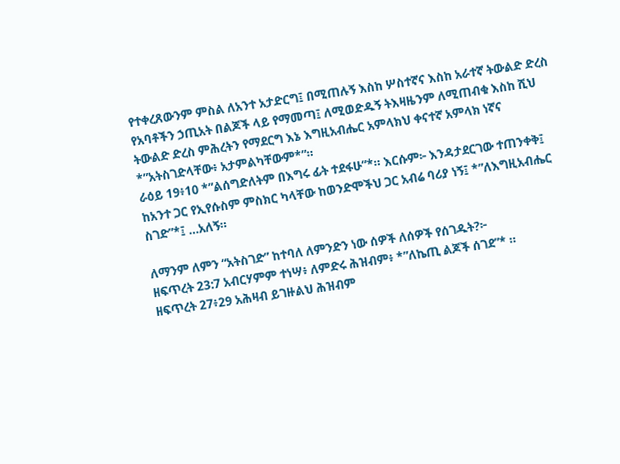የተቀረጸውንም ምስል ለአንተ አታድርግ፤ በሚጠሉኝ እስከ ሦስተኛና እስከ አራተኛ ትውልድ ድረስ የአባቶችን ኃጢአት በልጆች ላይ የማመጣ፤ ለሚወድዱኝ ትእዛዜንም ለሚጠብቁ እስከ ሺህ ትውልድ ድረስ ምሕረትን የማደርግ እኔ እግዚአብሔር አምላክህ ቀናተኛ አምላክ ነኛና *”አትስገድላቸው፥ አታምልካቸውም*”።
ራዕይ 19፥10 *”ልሰግድለትም በእግሩ ፊት ተደፋሁ”*። እርሱም፦ እንዳታደርገው ተጠንቀቅ፤ ከአንተ ጋር የኢየሱስም ምስክር ካላቸው ከወንድሞችህ ጋር አብሬ ባሪያ ነኝ፤ *”ለእግዚአብሔር ስገድ”*፤ …አለኝ።

ለማንም ለምን “አትስገድ” ከተባለ ለምንድን ነው ሰዎች ለሰዎች የሰገዱት?፦
ዘፍጥረት 23:7 አብርሃምም ተነሣ፥ ለምድሩ ሕዝብም፥ *”ለኬጢ ልጆች ሰገደ”* ።
ዘፍጥረት 27፥29 አሕዛብ ይገዙልህ ሕዝብም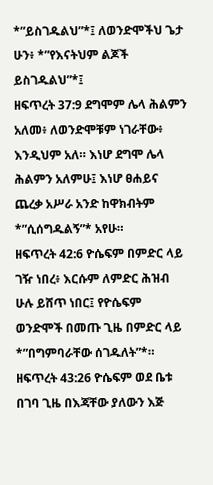*”ይስገዱልህ”*፤ ለወንድሞችህ ጌታ ሁን፥ *”የእናትህም ልጆች ይስገዱልህ”*፤
ዘፍጥረት 37:9 ደግሞም ሌላ ሕልምን አለመ፥ ለወንድሞቹም ነገራቸው፥ እንዲህም አለ። እነሆ ደግሞ ሌላ ሕልምን አለምሁ፤ እነሆ ፀሐይና ጨረቃ አሥራ አንድ ከዋክብትም *”ሲሰግዱልኝ”* አየሁ።
ዘፍጥረት 42:6 ዮሴፍም በምድር ላይ ገዥ ነበረ፥ እርሱም ለምድር ሕዝብ ሁሉ ይሸጥ ነበር፤ የዮሴፍም ወንድሞች በመጡ ጊዜ በምድር ላይ *”በግምባራቸው ሰገዱለት”*።
ዘፍጥረት 43:26 ዮሴፍም ወደ ቤቱ በገባ ጊዜ በእጃቸው ያለውን እጅ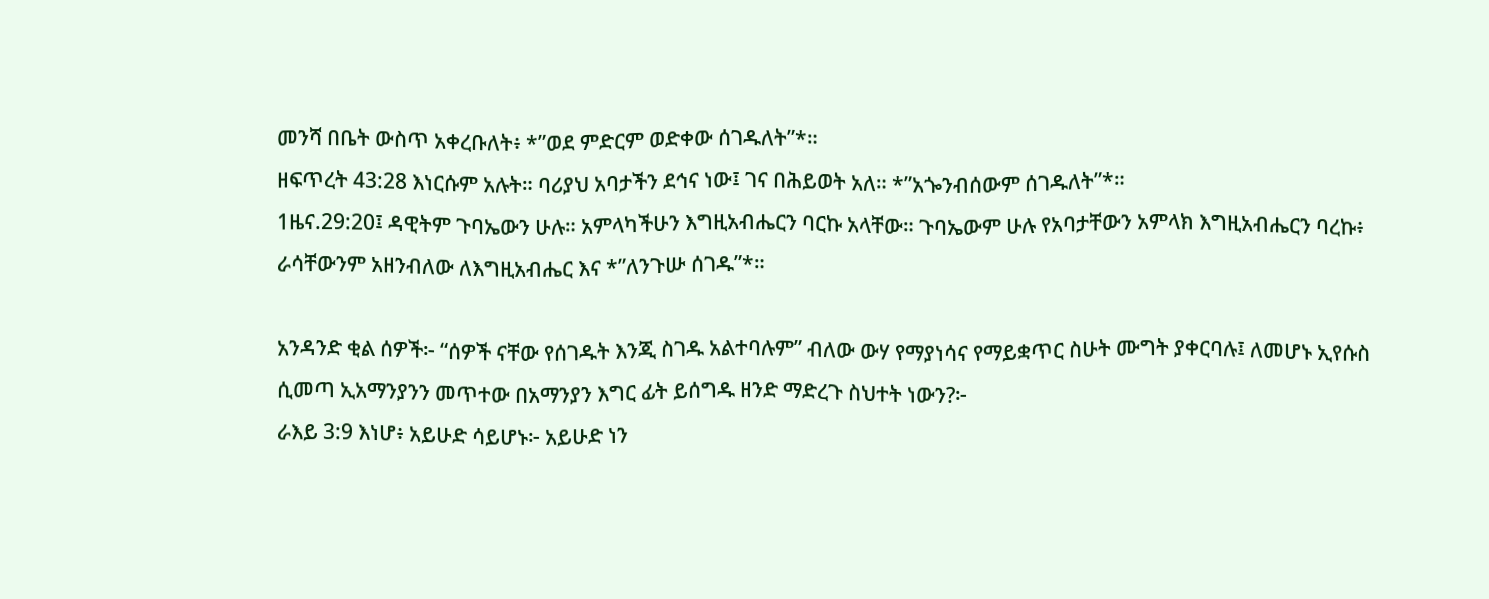መንሻ በቤት ውስጥ አቀረቡለት፥ *”ወደ ምድርም ወድቀው ሰገዱለት”*።
ዘፍጥረት 43:28 እነርሱም አሉት። ባሪያህ አባታችን ደኅና ነው፤ ገና በሕይወት አለ። *”አጐንብሰውም ሰገዱለት”*።
1ዜና.29:20፤ ዳዊትም ጉባኤውን ሁሉ። አምላካችሁን እግዚአብሔርን ባርኩ አላቸው። ጉባኤውም ሁሉ የአባታቸውን አምላክ እግዚአብሔርን ባረኩ፥ ራሳቸውንም አዘንብለው ለእግዚአብሔር እና *”ለንጉሡ ሰገዱ”*።

አንዳንድ ቂል ሰዎች፦ “ሰዎች ናቸው የሰገዱት እንጂ ስገዱ አልተባሉም” ብለው ውሃ የማያነሳና የማይቋጥር ስሁት ሙግት ያቀርባሉ፤ ለመሆኑ ኢየሱስ ሲመጣ ኢአማንያንን መጥተው በአማንያን እግር ፊት ይሰግዱ ዘንድ ማድረጉ ስህተት ነውን?፦
ራእይ 3:9 እነሆ፥ አይሁድ ሳይሆኑ፦ አይሁድ ነን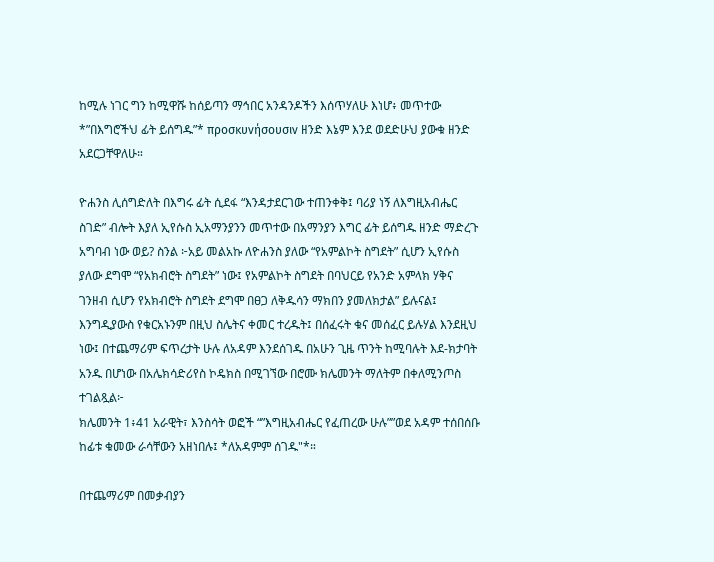ከሚሉ ነገር ግን ከሚዋሹ ከሰይጣን ማኅበር አንዳንዶችን እሰጥሃለሁ እነሆ፥ መጥተው *”በእግሮችህ ፊት ይሰግዱ”* προσκυνήσουσιν ዘንድ እኔም እንደ ወደድሁህ ያውቁ ዘንድ አደርጋቸዋለሁ።

ዮሐንስ ሊሰግድለት በእግሩ ፊት ሲደፋ “እንዳታደርገው ተጠንቀቅ፤ ባሪያ ነኝ ለእግዚአብሔር ስገድ” ብሎት እያለ ኢየሱስ ኢአማንያንን መጥተው በአማንያን እግር ፊት ይሰግዱ ዘንድ ማድረጉ አግባብ ነው ወይ? ስንል ፦አይ መልአኩ ለዮሐንስ ያለው “የአምልኮት ስግደት” ሲሆን ኢየሱስ ያለው ደግሞ “የአክብሮት ስግደት” ነው፤ የአምልኮት ስግደት በባህርይ የአንድ አምላክ ሃቅና ገንዘብ ሲሆን የአክብሮት ስግደት ደግሞ በፀጋ ለቅዱሳን ማክበን ያመለክታል” ይሉናል፤ እንግዲያውስ የቁርአኑንም በዚህ ስሌትና ቀመር ተረዱት፤ በሰፈሩት ቁና መሰፈር ይሉሃል እንደዚህ ነው፤ በተጨማሪም ፍጥረታት ሁሉ ለአዳም እንደሰገዱ በአሁን ጊዜ ጥንት ከሚባሉት እደ-ክታባት አንዱ በሆነው በአሌክሳድሪየስ ኮዴክስ በሚገኘው በሮሙ ክሌመንት ማለትም በቀለሚንጦስ ተገልጿል፦
ክሌመንት 1፥41 አራዊት፣ እንስሳት ወፎች “”እግዚአብሔር የፈጠረው ሁሉ””ወደ አዳም ተሰበሰቡ ከፊቱ ቁመው ራሳቸውን አዘነበሉ፤ *ለአዳምም ሰገዱ"*።

በተጨማሪም በመቃብያን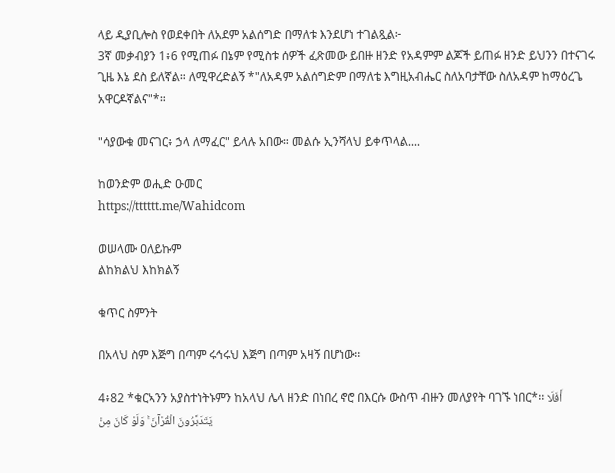ላይ ዲያቢሎስ የወደቀበት ለአደም አልሰግድ በማለቱ እንደሆነ ተገልጿል፦
3ኛ መቃብያን 1፥6 የሚጠፉ በኔም የሚስቱ ሰዎች ፈጽመው ይበዙ ዘንድ የአዳምም ልጆች ይጠፉ ዘንድ ይህንን በተናገሩ ጊዜ እኔ ደስ ይለኛል። ለሚዋረድልኝ *"ለአዳም አልሰግድም በማለቴ እግዚአብሔር ስለአባታቸው ስለአዳም ከማዕረጌ አዋርዶኛልና"*።

"ሳያውቁ መናገር፥ ኃላ ለማፈር" ይላሉ አበው። መልሱ ኢንሻላህ ይቀጥላል....

ከወንድም ወሒድ ዑመር
https://tttttt.me/Wahidcom

ወሠላሙ ዐለይኩም
ልከክልህ እከክልኝ

ቁጥር ስምንት

በአላህ ስም እጅግ በጣም ሩኅሩህ እጅግ በጣም አዛኝ በሆነው፡፡

4፥82 *ቁርኣንን አያስተነትኑምን ከአላህ ሌላ ዘንድ በነበረ ኖሮ በእርሱ ውስጥ ብዙን መለያየት ባገኙ ነበር*፡፡ أَفَلَا يَتَدَبَّرُونَ الْقُرْآنَ ۚ وَلَوْ كَانَ مِنْ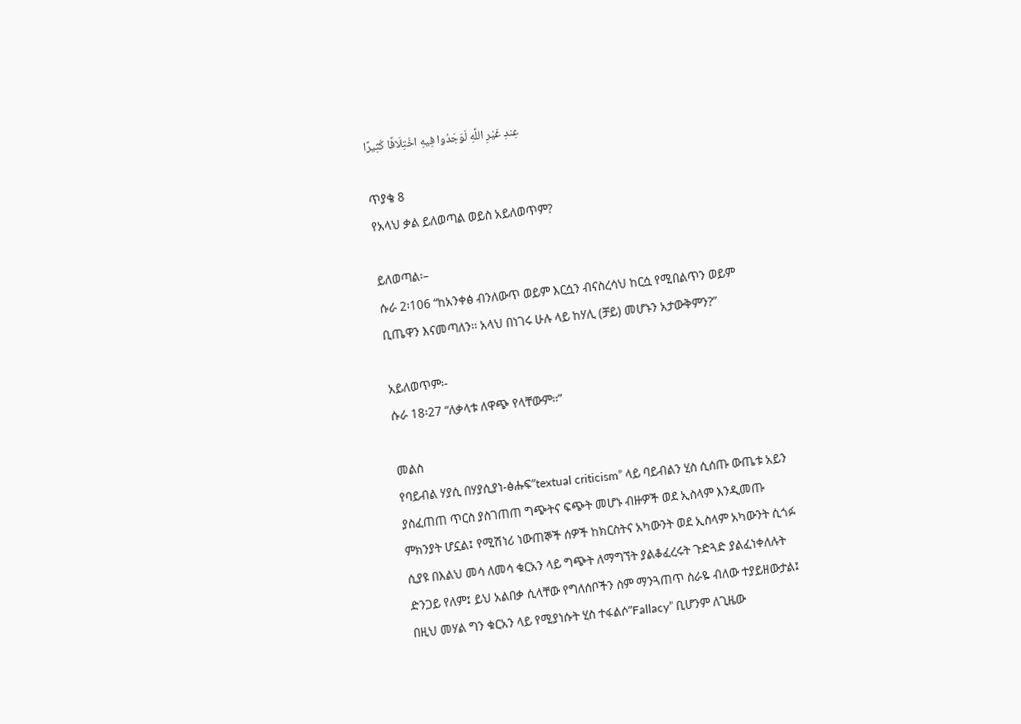عِندِ غَيْرِ اللَّهِ لَوَجَدُوا فِيهِ اخْتِلَافًا كَثِيرًا

ጥያቄ 8
የአላህ ቃል ይለወጣል ወይስ አይለወጥም?

ይለወጣል፡–
ሱራ 2፡106 “ከአንቀፅ ብንለውጥ ወይም እርሷን ብናስረሳህ ከርሷ የሚበልጥን ወይም ቢጤዋን እናመጣለን፡፡ አላህ በነገሩ ሁሉ ላይ ከሃሊ (ቻይ) መሆኑን አታውቅምን?”

አይለወጥም፡-
ሱራ 18፡27 “ለቃላቱ ለዋጭ የላቸውም፡፡”

መልስ
የባይብል ሃያሲ በሃያሲያነ-ፅሑፍ”textual criticism” ላይ ባይብልን ሂስ ሲሰጡ ውጤቱ አይን ያስፈጠጠ ጥርስ ያስገጠጠ ግጭትና ፍጭት መሆኑ ብዙዎች ወደ ኢስላም እንዲመጡ ምክንያት ሆኗል፤ የሚሽነሪ ነውጠኞች ሰዎች ከክርስትና አካውንት ወደ ኢስላም አካውንት ሲጎፉ ሲያዩ በእልህ መሳ ለመሳ ቁርአን ላይ ግጭት ለማግኘት ያልቆፈረሩት ጉድጓድ ያልፈነቀለሉት ድንጋይ የለም፤ ይህ አልበቃ ሲላቸው የግለሰቦችን ስም ማንጓጠጥ ስራዬ ብለው ተያይዘውታል፤ በዚህ መሃል ግን ቁርአን ላይ የሚያነሱት ሂስ ተፋልሶ”Fallacy” ቢሆንም ለጊዜው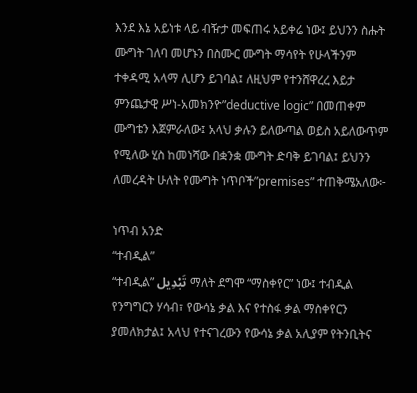እንደ እኔ አይነቱ ላይ ብዥታ መፍጠሩ አይቀሬ ነው፤ ይህንን ስሑት ሙግት ገለባ መሆኑን በስሙር ሙግት ማሳየት የሁላችንም ተቀዳሚ አላማ ሊሆን ይገባል፤ ለዚህም የተንሸዋረረ እይታ ምንጨታዊ ሥነ-አመክንዮ”deductive logic” በመጠቀም ሙግቴን እጀምራለው፤ አላህ ቃሉን ይለውጣል ወይስ አይለውጥም የሚለው ሂስ ከመነሻው በቋንቋ ሙግት ድባቅ ይገባል፤ ይህንን ለመረዳት ሁለት የሙግት ነጥቦች”premises” ተጠቅሜአለው፦

ነጥብ አንድ
“ተብዲል”
“ተብዲል” تَبْدِيل ማለት ደግሞ “ማስቀየር” ነው፤ ተብዲል የንግግርን ሃሳብ፣ የውሳኔ ቃል እና የተስፋ ቃል ማስቀየርን ያመለክታል፤ አላህ የተናገረውን የውሳኔ ቃል አሊያም የትንቢትና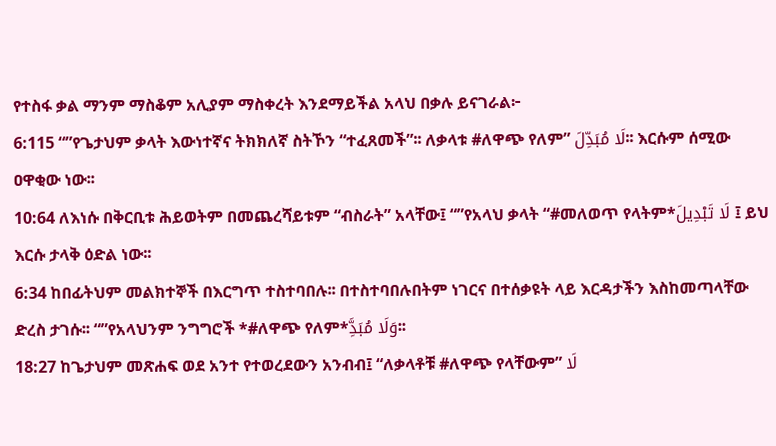የተስፋ ቃል ማንም ማስቆም አሊያም ማስቀረት እንደማይችል አላህ በቃሉ ይናገራል፦
6:115 “”የጌታህም ቃላት እውነተኛና ትክክለኛ ስትኾን “ተፈጸመች”፡፡ ለቃላቱ #ለዋጭ የለም” لَا مُبَدِّلَ፡፡ እርሱም ሰሚው ዐዋቂው ነው፡፡
10:64 ለእነሱ በቅርቢቱ ሕይወትም በመጨረሻይቱም “ብስራት” አላቸው፤ “”የአላህ ቃላት “#መለወጥ የላትም*لَا تَبْدِيلَ ፤ ይህ እርሱ ታላቅ ዕድል ነው፡፡
6:34 ከበፊትህም መልክተኞች በእርግጥ ተስተባበሉ፡፡ በተስተባበሉበትም ነገርና በተሰቃዩት ላይ እርዳታችን እስከመጣላቸው ድረስ ታገሱ፡፡ “”የአላህንም ንግግሮች *#ለዋጭ የለም*وَلَا مُبَدَِّ፡፡
18:27 ከጌታህም መጽሐፍ ወደ አንተ የተወረደውን አንብብ፤ “ለቃላቶቹ #ለዋጭ የላቸውም” لَا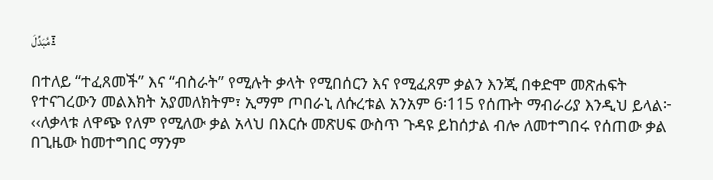مُبَدِّلَ፤

በተለይ “ተፈጸመች” እና “ብስራት” የሚሉት ቃላት የሚበሰርን እና የሚፈጸም ቃልን እንጂ በቀድሞ መጽሐፍት የተናገረውን መልእክት አያመለክትም፣ ኢማም ጦበራኒ ለሱረቱል አንአም 6፡115 የሰጡት ማብራሪያ እንዲህ ይላል፦
‹‹ለቃላቱ ለዋጭ የለም የሚለው ቃል አላህ በእርሱ መጽሀፍ ውስጥ ጉዳዩ ይከሰታል ብሎ ለመተግበሩ የሰጠው ቃል በጊዜው ከመተግበር ማንም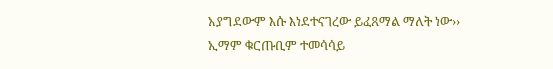አያግደውም እሱ እነደተናገረው ይፈጸማል ማለት ነው››
ኢማም ቁርጡቢም ተመሳሳይ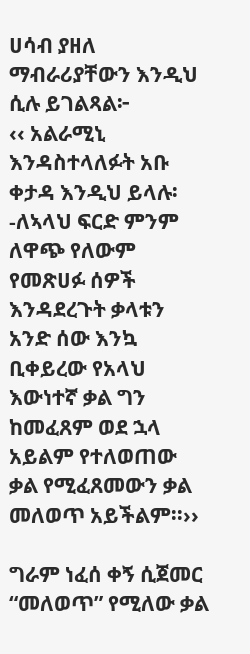ሀሳብ ያዘለ ማብራሪያቸውን እንዲህ ሲሉ ይገልጻል፦
‹‹ አልራሚኒ እንዳስተላለፉት አቡ ቀታዳ እንዲህ ይላሉ፡-ለኣላህ ፍርድ ምንም ለዋጭ የለውም የመጽሀፉ ሰዎች እንዳደረጉት ቃላቱን አንድ ሰው እንኳ ቢቀይረው የአላህ እውነተኛ ቃል ግን ከመፈጸም ወደ ኋላ አይልም የተለወጠው ቃል የሚፈጸመውን ቃል መለወጥ አይችልም፡፡››

ግራም ነፈሰ ቀኝ ሲጀመር “መለወጥ” የሚለው ቃል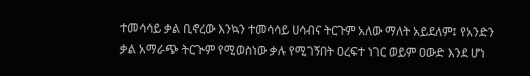ተመሳሳይ ቃል ቢኖረው እንኳን ተመሳሳይ ሀሳብና ትርጉም አለው ማለት አይደለም፤ የአንድን ቃል አማራጭ ትርጒም የሚወስነው ቃሉ የሚገኝበት ዐረፍተ ነገር ወይም ዐውድ እንደ ሆነ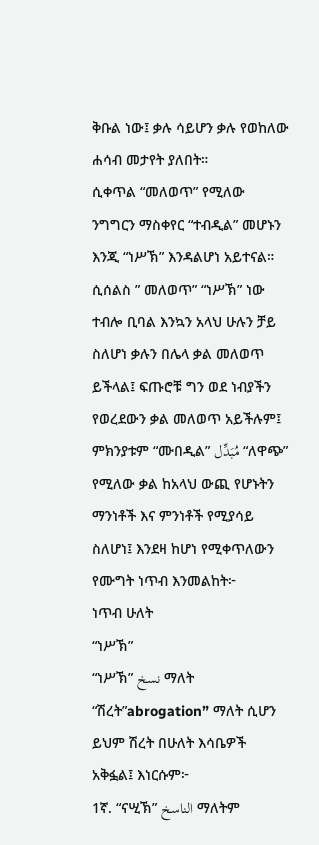ቅቡል ነው፤ ቃሉ ሳይሆን ቃሉ የወከለው ሐሳብ መታየት ያለበት።
ሲቀጥል “መለወጥ” የሚለው ንግግርን ማስቀየር “ተብዲል” መሆኑን እንጂ “ነሥኽ” እንዳልሆነ አይተናል።
ሲሰልስ ” መለወጥ” “ነሥኽ” ነው ተብሎ ቢባል እንኳን አላህ ሁሉን ቻይ ስለሆነ ቃሉን በሌላ ቃል መለወጥ ይችላል፤ ፍጡሮቹ ግን ወደ ነብያችን የወረደውን ቃል መለወጥ አይችሉም፤ ምክንያቱም “ሙበዲል” مُبَدِّل “ለዋጭ” የሚለው ቃል ከአላህ ውጪ የሆኑትን ማንነቶች እና ምንነቶች የሚያሳይ ስለሆነ፤ እንደዛ ከሆነ የሚቀጥለውን የሙግት ነጥብ እንመልከት፦
ነጥብ ሁለት
“ነሥኽ”
“ነሥኽ” نسخ ማለት “ሽረት”abrogation” ማለት ሲሆን ይህም ሽረት በሁለት እሳቤዎች አቅፏል፤ እነርሱም፦
1ኛ. “ናሢኽ” الناسخ ማለትም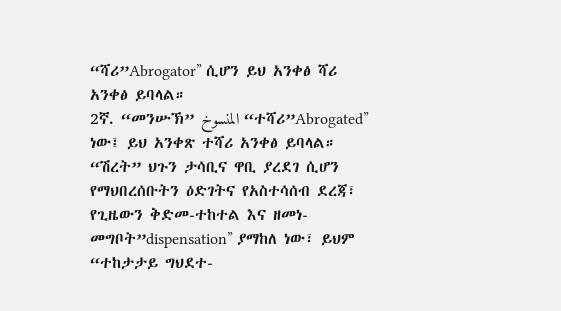“ሻሪ”Abrogator” ሲሆን ይህ አንቀፅ ሻሪ አንቀፅ ይባላል።
2ኛ. “መንሡኽ” المنسوخ “ተሻሪ”Abrogated” ነው፤ ይህ አንቀጽ ተሻሪ አንቀፅ ይባላል።
“ሽረት” ህጉን ታሳቢና ዋቢ ያረደገ ሲሆን የማህበረሰቡትን ዕድገትና የአስተሳሰብ ደረጃ፣ የጊዜውን ቅድመ-ተከተል እና ዘመነ-መግቦት”dispensation” ያማከለ ነው፣ ይህም “ተከታታይ ግህደተ-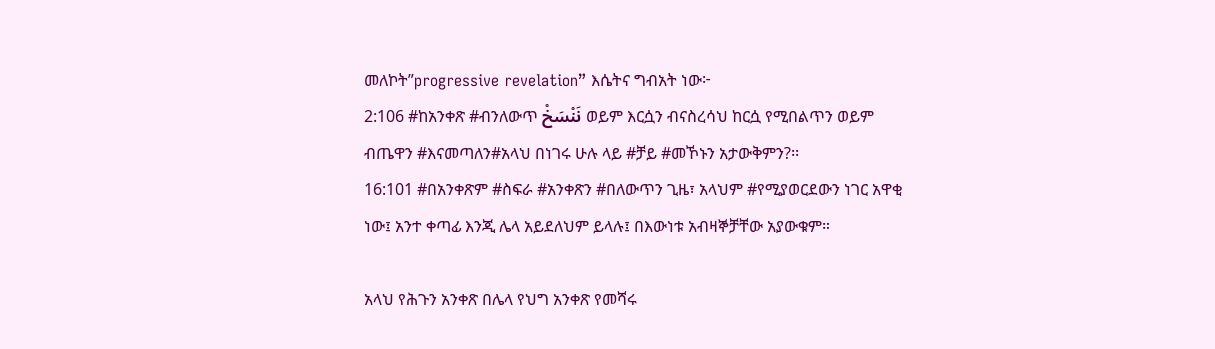መለኮት”progressive revelation” እሴትና ግብአት ነው፦
2:106 #ከአንቀጽ #ብንለውጥ نَنْسَخْ ወይም እርሷን ብናስረሳህ ከርሷ የሚበልጥን ወይም ብጤዋን #እናመጣለን#አላህ በነገሩ ሁሉ ላይ #ቻይ #መኾኑን አታውቅምን?፡፡
16:101 #በአንቀጽም #ስፍራ #አንቀጽን #በለውጥን ጊዜ፣ አላህም #የሚያወርደውን ነገር አዋቂ ነው፤ አንተ ቀጣፊ እንጂ ሌላ አይደለህም ይላሉ፤ በእውነቱ አብዛኞቻቸው አያውቁም።

አላህ የሕጉን አንቀጽ በሌላ የህግ አንቀጽ የመሻሩ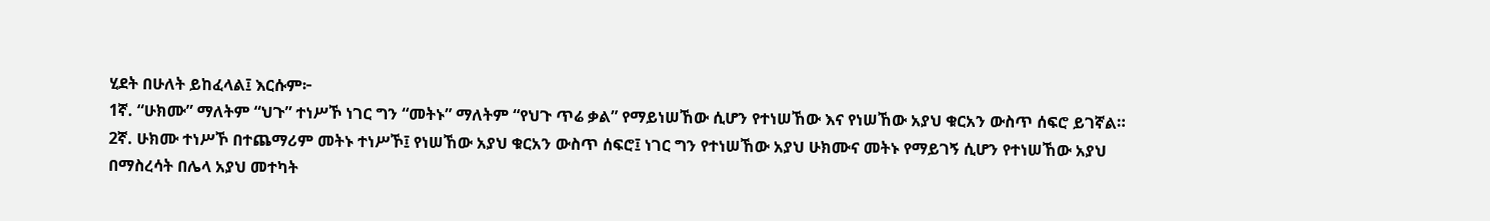ሂደት በሁለት ይከፈላል፤ እርሱም፦
1ኛ. “ሁክሙ” ማለትም “ህጉ” ተነሥኾ ነገር ግን “መትኑ” ማለትም “የህጉ ጥሬ ቃል” የማይነሠኸው ሲሆን የተነሠኸው እና የነሠኸው አያህ ቁርአን ውስጥ ሰፍሮ ይገኛል።
2ኛ. ሁክሙ ተነሥኾ በተጨማሪም መትኑ ተነሥኾ፤ የነሠኸው አያህ ቁርአን ውስጥ ሰፍሮ፤ ነገር ግን የተነሠኸው አያህ ሁክሙና መትኑ የማይገኝ ሲሆን የተነሠኸው አያህ በማስረሳት በሌላ አያህ መተካት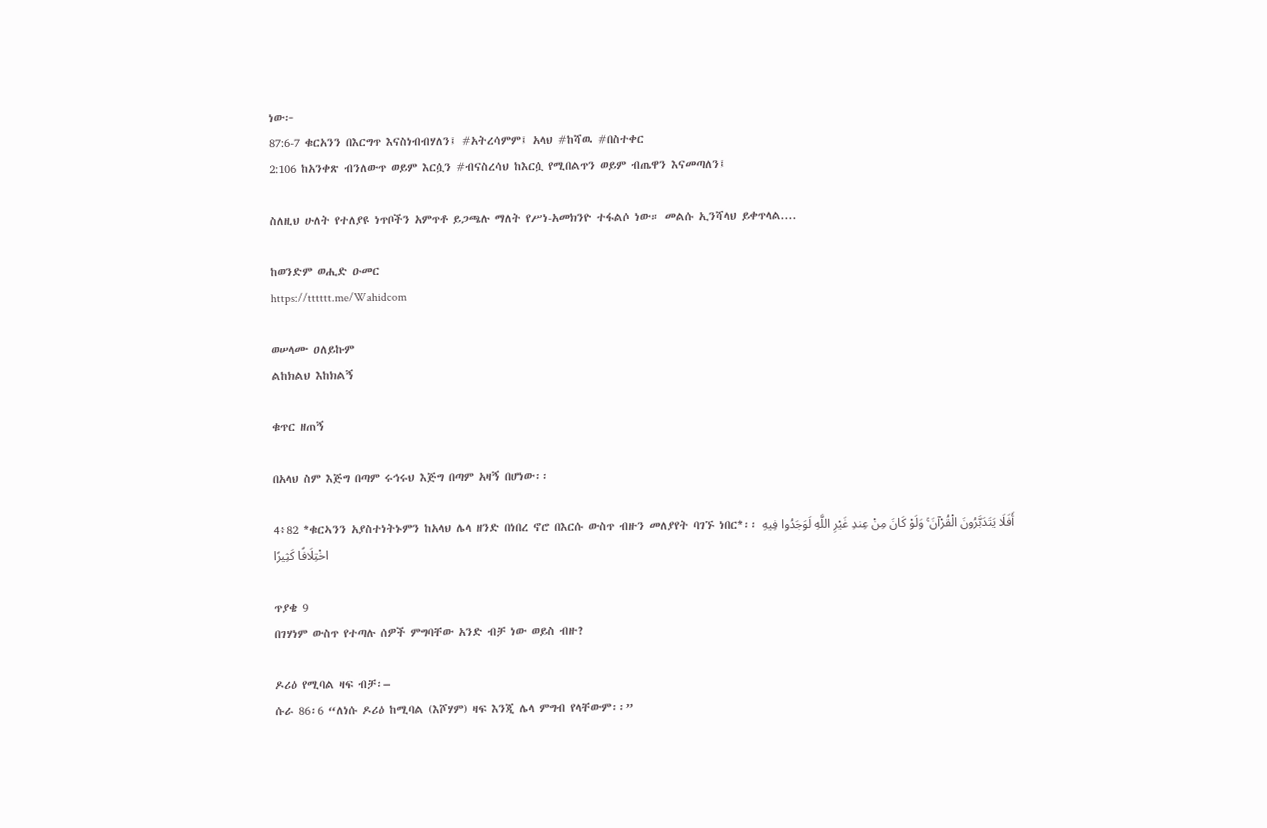ነው፦
87:6-7 ቁርአንን በእርግጥ እናስነብብሃለን፤ #አትረሳምም፤ አላህ #ከሻዉ #በስተቀር
2:106 ከአንቀጽ ብንለውጥ ወይም እርሷን #ብናስረሳህ ከእርሷ የሚበልጥን ወይም ብጤዋን እናመጣለን፤

ስለዚህ ሁለት የተለያዩ ነጥቦችን አምጥቶ ይጋጫሉ ማለት የሥነ-አመክንዮ ተፋልሶ ነው። መልሱ ኢንሻላህ ይቀጥላል....

ከወንድም ወሒድ ዑመር
https://tttttt.me/Wahidcom

ወሠላሙ ዐለይኩም
ልከክልህ እከክልኝ

ቁጥር ዘጠኝ

በአላህ ስም እጅግ በጣም ሩኅሩህ እጅግ በጣም አዛኝ በሆነው፡፡

4፥82 *ቁርኣንን አያስተነትኑምን ከአላህ ሌላ ዘንድ በነበረ ኖሮ በእርሱ ውስጥ ብዙን መለያየት ባገኙ ነበር*፡፡ أَفَلَا يَتَدَبَّرُونَ الْقُرْآنَ ۚ وَلَوْ كَانَ مِنْ عِندِ غَيْرِ اللَّهِ لَوَجَدُوا فِيهِ اخْتِلَافًا كَثِيرًا

ጥያቄ 9
በገሃነም ውስጥ የተጣሉ ሰዎች ምግባቸው አንድ ብቻ ነው ወይስ ብዙ?

ዶሪዕ የሚባል ዛፍ ብቻ፡–
ሱራ 86፡6 “ለነሱ ዶሪዕ ከሚባል (እሾሃም) ዛፍ እንጂ ሌላ ምግብ የላቸውም፡፡”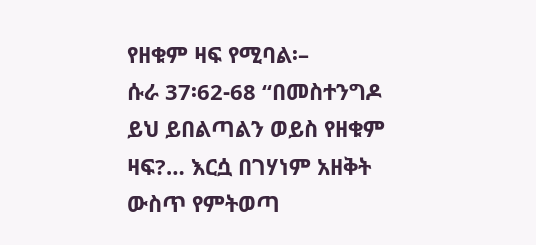የዘቁም ዛፍ የሚባል፡–
ሱራ 37፡62-68 “በመስተንግዶ ይህ ይበልጣልን ወይስ የዘቁም ዛፍ?… እርሷ በገሃነም አዘቅት ውስጥ የምትወጣ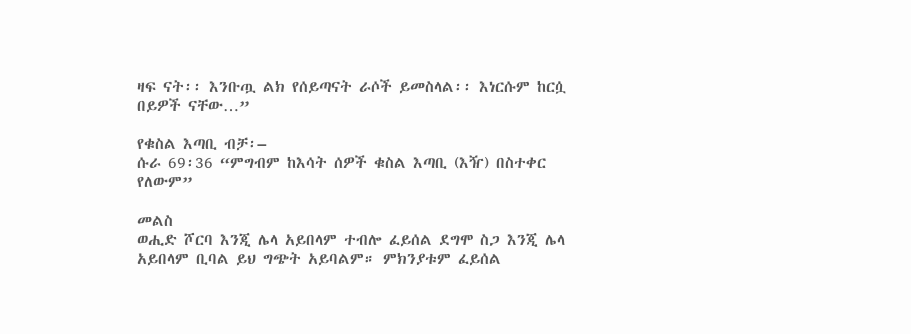ዛፍ ናት፡፡ እንቡጧ ልክ የሰይጣናት ራሶች ይመስላል፡፡ እነርሱም ከርሷ በይዎች ናቸው…”

የቁስል እጣቢ ብቻ፡–
ሱራ 69፡36 “ምግብም ከእሳት ሰዎች ቁስል እጣቢ (እዥ) በስተቀር የለውም”

መልስ
ወሒድ ሾርባ እንጂ ሌላ አይበላም ተብሎ ፈይሰል ደግሞ ስጋ እንጂ ሌላ አይበላም ቢባል ይህ ግጭት አይባልም። ምክንያቱም ፈይሰል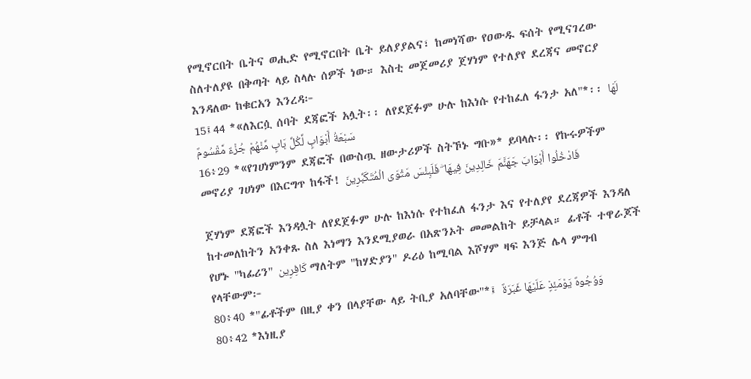የሚኖርበት ቤትና ወሒድ የሚኖርበት ቤት ይለያያልና፣ ከመነሻው የዐውዱ ፍሰት የሚናገረው ስለተለያዩ በቅጣት ላይ ስላሉ ሰዎች ነው። እስቲ መጀመሪያ ጀሃነም የተለያየ ደረጃና መኖርያ እንዳለው ከቁርአን እንረዳ፦
15፤44 *«ለእርሷ ሰባት ደጃፎች አሏት፡፡ ለየደጀፉም ሁሉ ከእነሱ የተከፈለ ፋንታ አለ"*፡፡ لَهَا سَبْعَةُ أَبْوَابٍ لِّكُلِّ بَابٍ مِّنْهُمْ جُزْءٌ مَّقْسُومٌ
16፥29 *«የገሀነምንም ደጃፎች በውስጧ ዘውታሪዎች ስትኾኑ ግቡ»* ይባላሉ፡፡ የኩሩዎችም መኖሪያ ገሀነም በእርግጥ ከፋች! فَادْخُلُوا أَبْوَابَ جَهَنَّمَ خَالِدِينَ فِيهَا ۖ فَلَبِئْسَ مَثْوَى الْمُتَكَبِّرِينَ

ጀሃነም ደጃፎች እንዳሏት ለየደጀፉም ሁሉ ከእነሱ የተከፈለ ፋንታ እና የተለያየ ደረጃዎች እንዳለ ከተመለከትን አንቀጹ ስለ እነማን እንደሚያወራ በአጽንኦት መመልከት ይቻላል። ፊቶች ተዋራጆች የሆኑ "ካፊሪን" كَافِرِين ማለትም "ከሃድያን" ዶሪዕ ከሚባል እሾሃም ዛፍ እንጅ ሌላ ምግብ የላቸውም፦
80፥40 *"ፊቶችም በዚያ ቀን በላያቸው ላይ ትቢያ አለባቸው"*፤ وَوُجُوهٌ يَوْمَئِذٍ عَلَيْهَا غَبَرَةٌ
80፥42 *እነዚያ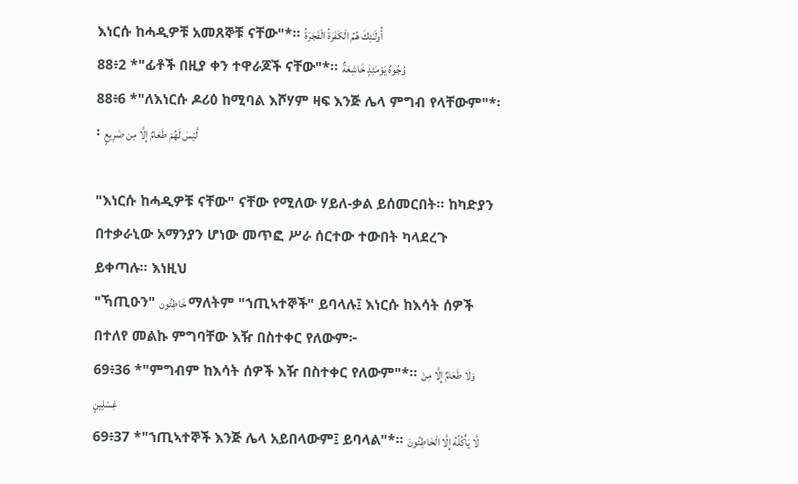እነርሱ ከሓዲዎቹ አመጸኞቹ ናቸው"*፡፡ أُولَـٰئِكَ هُمُ الْكَفَرَةُ الْفَجَرَةُ
88፥2 *"ፊቶች በዚያ ቀን ተዋራጆች ናቸው"*፡፡ وُجُوهٌ يَوْمَئِذٍ خَاشِعَةٌ
88፥6 *"ለእነርሱ ዶሪዕ ከሚባል እሾሃም ዛፍ እንጅ ሌላ ምግብ የላቸውም"*፡፡ لَّيْسَ لَهُمْ طَعَامٌ إِلَّا مِن ضَرِيعٍ

"እነርሱ ከሓዲዎቹ ናቸው" ናቸው የሚለው ሃይለ-ቃል ይሰመርበት። ከካድያን በተቃራኒው አማንያን ሆነው መጥፎ ሥራ ሰርተው ተውበት ካላደረጉ ይቀጣሉ። እነዚህ
"ኻጢዑን" خَاطِئُون ማለትም "ኀጢኣተኞች" ይባላሉ፤ እነርሱ ከእሳት ሰዎች በተለየ መልኩ ምግባቸው እዥ በስተቀር የለውም፦
69፥36 *"ምግብም ከእሳት ሰዎች እዥ በስተቀር የለውም"*፡፡ وَلَا طَعَامٌ إِلَّا مِنْ غِسْلِينٍ
69፥37 *"ኀጢኣተኞች እንጅ ሌላ አይበላውም፤ ይባላል"*፡፡ لَّا يَأْكُلُهُ إِلَّا الْخَاطِئُونَ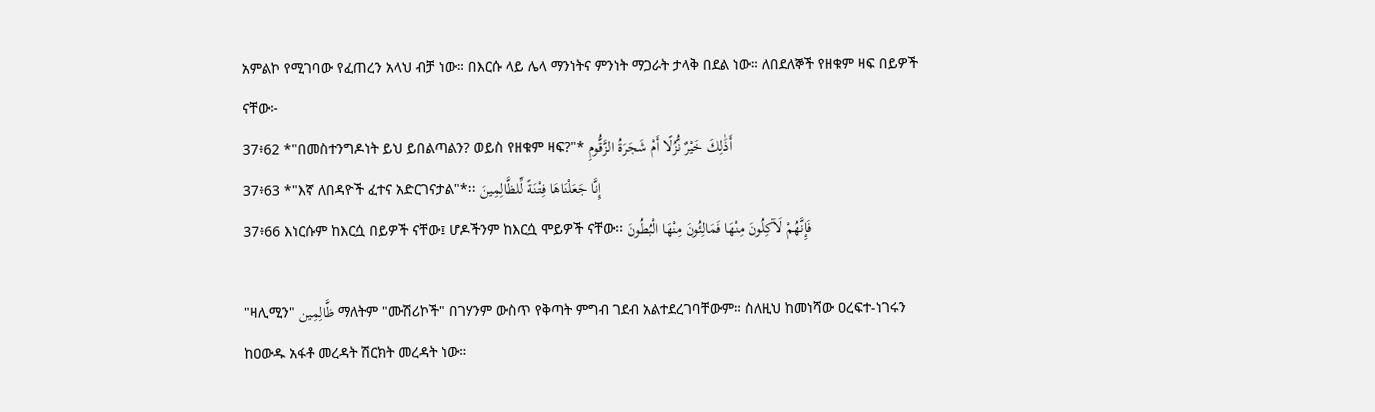አምልኮ የሚገባው የፈጠረን አላህ ብቻ ነው። በእርሱ ላይ ሌላ ማንነትና ምንነት ማጋራት ታላቅ በደል ነው። ለበደለኞች የዘቁም ዛፍ በይዎች ናቸው፦
37፥62 *"በመስተንግዶነት ይህ ይበልጣልን? ወይስ የዘቁም ዛፍ?"* أَذَٰلِكَ خَيْرٌ نُّزُلًا أَمْ شَجَرَةُ الزَّقُّومِ
37፥63 *"እኛ ለበዳዮች ፈተና አድርገናታል"*፡፡ إِنَّا جَعَلْنَاهَا فِتْنَةً لِّلظَّالِمِينَ
37፥66 እነርሱም ከእርሷ በይዎች ናቸው፤ ሆዶችንም ከእርሷ ሞይዎች ናቸው፡፡ فَإِنَّهُمْ لَآكِلُونَ مِنْهَا فَمَالِئُونَ مِنْهَا الْبُطُونَ

"ዛሊሚን" ظَّالِمِين ማለትም "ሙሽሪኮች" በገሃንም ውስጥ የቅጣት ምግብ ገደብ አልተደረገባቸውም። ስለዚህ ከመነሻው ዐረፍተ-ነገሩን ከዐውዱ አፋቶ መረዳት ሽርክት መረዳት ነው።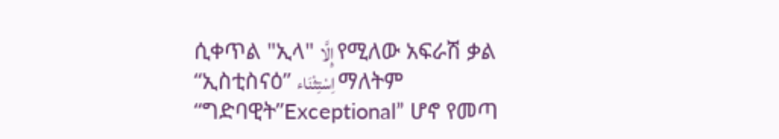ሲቀጥል "ኢላ" إِلَّا የሚለው አፍራሽ ቃል “ኢስቲስናዕ” اِسْتِثْنَاء ማለትም “ግድባዊት”Exceptional” ሆኖ የመጣ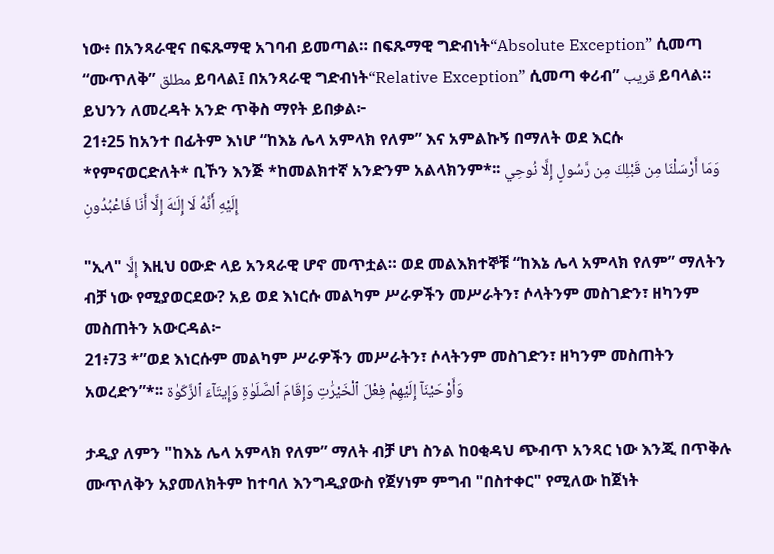ነው፥ በአንጻራዊና በፍጹማዊ አገባብ ይመጣል። በፍጹማዊ ግድብነት“Absolute Exception” ሲመጣ “ሙጥለቅ” مطلق ይባላል፤ በአንጻራዊ ግድብነት“Relative Exception” ሲመጣ ቀሪብ” قريب ይባላል። ይህንን ለመረዳት አንድ ጥቅስ ማየት ይበቃል፦
21፥25 ከአንተ በፊትም እነሆ “ከእኔ ሌላ አምላክ የለም” እና አምልኩኝ በማለት ወደ እርሱ *የምናወርድለት* ቢኾን እንጅ *ከመልክተኛ አንድንም አልላክንም*፡፡ وَمَا أَرْسَلْنَا مِن قَبْلِكَ مِن رَّسُولٍ إِلَّا نُوحِي إِلَيْهِ أَنَّهُ لَا إِلَـٰهَ إِلَّا أَنَا فَاعْبُدُونِ

"ኢላ" إِلَّا እዚህ ዐውድ ላይ አንጻራዊ ሆኖ መጥቷል። ወደ መልእክተኞቹ “ከእኔ ሌላ አምላክ የለም” ማለትን ብቻ ነው የሚያወርደው? አይ ወደ እነርሱ መልካም ሥራዎችን መሥራትን፣ ሶላትንም መስገድን፣ ዘካንም መስጠትን አውርዳል፦
21፥73 *”ወደ እነርሱም መልካም ሥራዎችን መሥራትን፣ ሶላትንም መስገድን፣ ዘካንም መስጠትን አወረድን”*፡፡ وَأَوْحَيْنَآ إِلَيْهِمْ فِعْلَ ٱلْخَيْرَٰتِ وَإِقَامَ ٱلصَّلَوٰةِ وَإِيتَآءَ ٱلزَّكَوٰة

ታዲያ ለምን "ከእኔ ሌላ አምላክ የለም” ማለት ብቻ ሆነ ስንል ከዐቂዳህ ጭብጥ አንጻር ነው እንጂ በጥቅሉ ሙጥለቅን አያመለክትም ከተባለ እንግዲያውስ የጀሃነም ምግብ "በስተቀር" የሚለው ከጀነት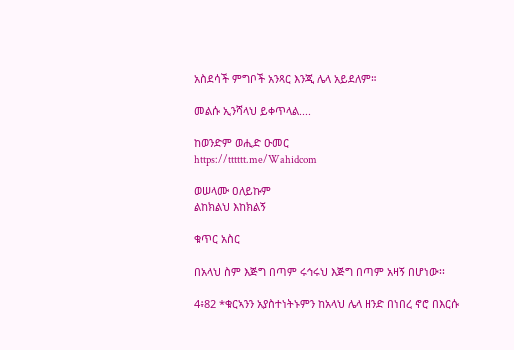አስደሳች ምግቦች አንጻር እንጂ ሌላ አይደለም።

መልሱ ኢንሻላህ ይቀጥላል....

ከወንድም ወሒድ ዑመር
https://tttttt.me/Wahidcom

ወሠላሙ ዐለይኩም
ልከክልህ እከክልኝ

ቁጥር አስር

በአላህ ስም እጅግ በጣም ሩኅሩህ እጅግ በጣም አዛኝ በሆነው፡፡

4፥82 *ቁርኣንን አያስተነትኑምን ከአላህ ሌላ ዘንድ በነበረ ኖሮ በእርሱ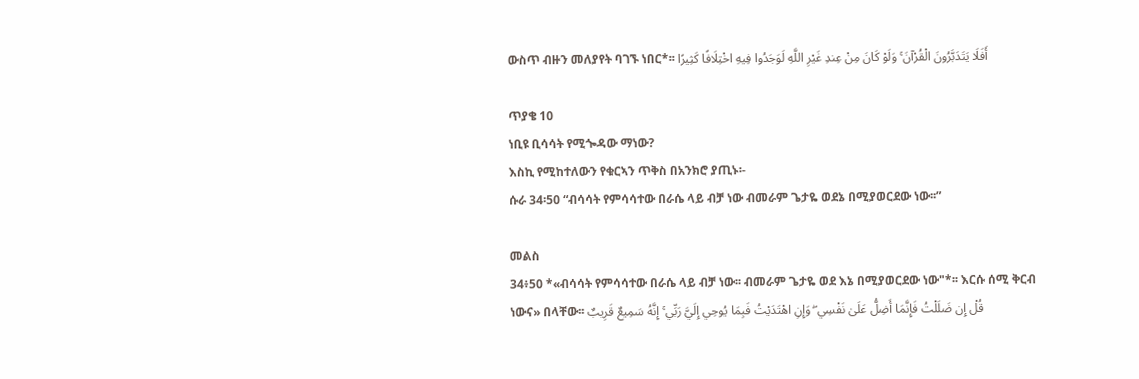ውስጥ ብዙን መለያየት ባገኙ ነበር*፡፡ أَفَلَا يَتَدَبَّرُونَ الْقُرْآنَ ۚ وَلَوْ كَانَ مِنْ عِندِ غَيْرِ اللَّهِ لَوَجَدُوا فِيهِ اخْتِلَافًا كَثِيرًا

ጥያቄ 10
ነቢዩ ቢሳሳት የሚጐዳው ማነው?
እስኪ የሚከተለውን የቁርኣን ጥቅስ በአንክሮ ያጢኑ፡-
ሱራ 34፡50 “ብሳሳት የምሳሳተው በራሴ ላይ ብቻ ነው ብመራም ጌታዬ ወደኔ በሚያወርደው ነው፡፡”

መልስ
34፥50 *«ብሳሳት የምሳሳተው በራሴ ላይ ብቻ ነው፡፡ ብመራም ጌታዬ ወደ እኔ በሚያወርደው ነው"*፡፡ እርሱ ሰሚ ቅርብ ነውና» በላቸው፡፡ قُلْ إِن ضَلَلْتُ فَإِنَّمَا أَضِلُّ عَلَىٰ نَفْسِي ۖ وَإِنِ اهْتَدَيْتُ فَبِمَا يُوحِي إِلَيَّ رَبِّي ۚ إِنَّهُ سَمِيعٌ قَرِيبٌ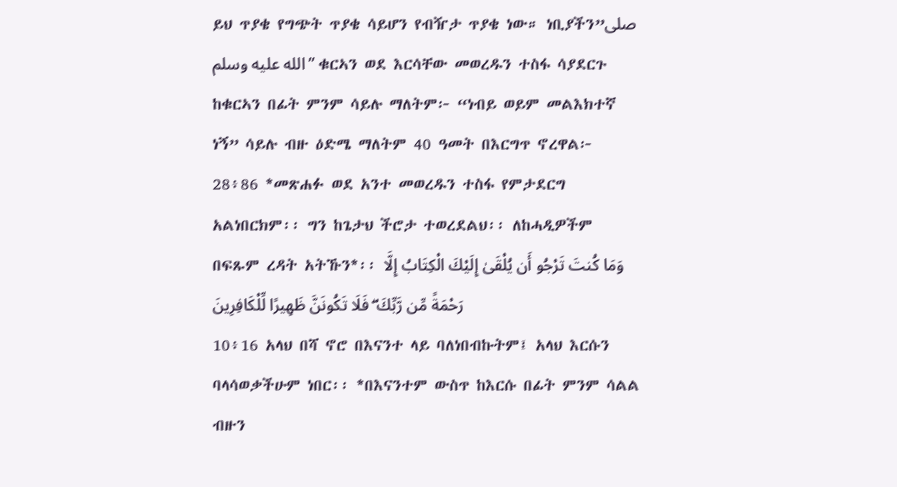ይህ ጥያቄ የግጭት ጥያቄ ሳይሆን የብዥታ ጥያቄ ነው። ነቢያችን”صلى الله عليه وسلم” ቁርኣን ወደ እርሳቸው መወረዱን ተስፋ ሳያደርጉ ከቁርኣን በፊት ምንም ሳይሉ ማለትም፦ “ነብይ ወይም መልእክተኛ ነኝ” ሳይሉ ብዙ ዕድሜ ማለትም 40 ዓመት በእርግጥ ኖረዋል፦
28፥86 *መጽሐፉ ወደ አንተ መወረዱን ተስፋ የምታደርግ አልነበርክም፡፡ ግን ከጌታህ ችሮታ ተወረደልህ፡፡ ለከሓዲዎችም በፍጹም ረዳት አትኹን*፡፡ وَمَا كُنتَ تَرْجُو أَن يُلْقَىٰ إِلَيْكَ الْكِتَابُ إِلَّا رَحْمَةً مِّن رَّبِّكَ ۖ فَلَا تَكُونَنَّ ظَهِيرًا لِّلْكَافِرِينَ
10፥16 አላህ በሻ ኖሮ በእናንተ ላይ ባለነበብኩትም፤ አላህ እርሱን ባላሳወቃችሁም ነበር፡፡ *በእናንተም ውስጥ ከእርሱ በፊት ምንም ሳልል ብዙን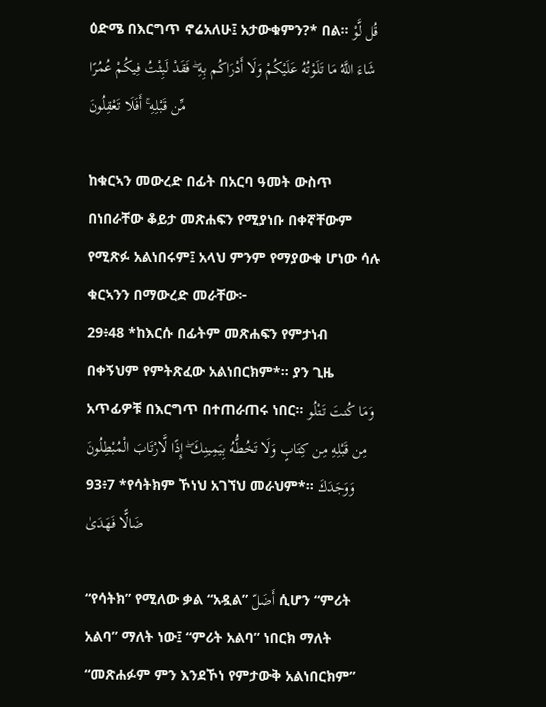ዕድሜ በእርግጥ ኖሬአለሁ፤ አታውቁምን?* በል። قُل لَّوْ شَاءَ اللَّهُ مَا تَلَوْتُهُ عَلَيْكُمْ وَلَا أَدْرَاكُم بِهِ ۖ فَقَدْ لَبِثْتُ فِيكُمْ عُمُرًا مِّن قَبْلِهِ ۚ أَفَلَا تَعْقِلُونَ

ከቁርኣን መውረድ በፊት በአርባ ዓመት ውስጥ በነበራቸው ቆይታ መጽሐፍን የሚያነቡ በቀኛቸውም የሚጽፉ አልነበሩም፤ አላህ ምንም የማያውቁ ሆነው ሳሉ ቁርኣንን በማውረድ መራቸው፦
29፥48 *ከእርሱ በፊትም መጽሐፍን የምታነብ በቀኝህም የምትጽፈው አልነበርክም*፡፡ ያን ጊዜ አጥፊዎቹ በእርግጥ በተጠራጠሩ ነበር፡፡ وَمَا كُنتَ تَتْلُو مِن قَبْلِهِ مِن كِتَابٍ وَلَا تَخُطُّهُ بِيَمِينِكَ ۖ إِذًا لَّارْتَابَ الْمُبْطِلُونَ
93፥7 *የሳትክም ኾነህ አገኘህ መራህም*፡፡ وَوَجَدَكَ ضَالًّا فَهَدَىٰ

“የሳትክ” የሚለው ቃል “አዷል” أَضَلّ ሲሆን “ምሪት አልባ” ማለት ነው፤ “ምሪት አልባ” ነበርክ ማለት “መጽሐፉም ምን እንደኾነ የምታውቅ አልነበርክም”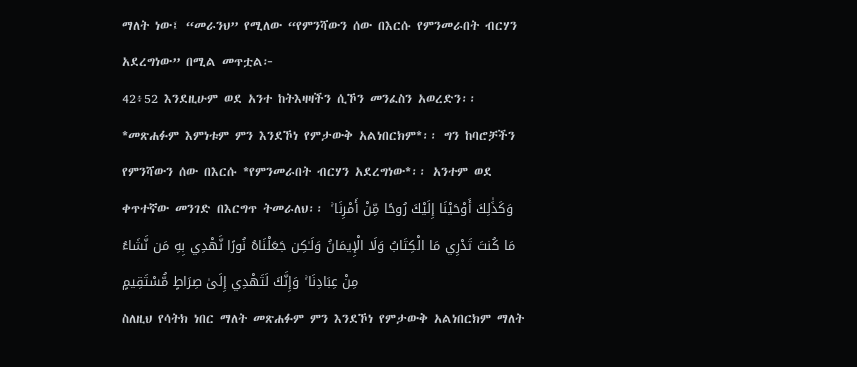ማለት ነው፤ “መራንህ” የሚለው “የምንሻውን ሰው በእርሱ የምንመራበት ብርሃን አደረግነው” በሚል መጥቷል፦
42፥52 እንደዚሁም ወደ አንተ ከትእዛዛችን ሲኾን መንፈስን አወረድን፡፡ *መጽሐፉም እምነቱም ምን እንደኾነ የምታውቅ አልነበርክም*፡፡ ግን ከባሮቻችን የምንሻውን ሰው በእርሱ *የምንመራበት ብርሃን አደረግነው*፡፡ አንተም ወደ ቀጥተኛው መንገድ በእርግጥ ትመራለህ፡፡ وَكَذَٰلِكَ أَوْحَيْنَا إِلَيْكَ رُوحًا مِّنْ أَمْرِنَا ۚ مَا كُنتَ تَدْرِي مَا الْكِتَابُ وَلَا الْإِيمَانُ وَلَـٰكِن جَعَلْنَاهُ نُورًا نَّهْدِي بِهِ مَن نَّشَاءُ مِنْ عِبَادِنَا ۚ وَإِنَّكَ لَتَهْدِي إِلَىٰ صِرَاطٍ مُّسْتَقِيمٍ
ስለዚህ የሳትክ ነበር ማለት መጽሐፉም ምን እንደኾነ የምታውቅ አልነበርክም ማለት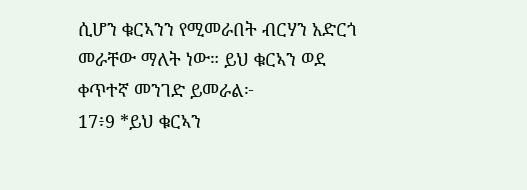ሲሆን ቁርኣንን የሚመራበት ብርሃን አድርጎ መራቸው ማለት ነው። ይህ ቁርኣን ወደ ቀጥተኛ መንገድ ይመራል፦
17፥9 *ይህ ቁርኣን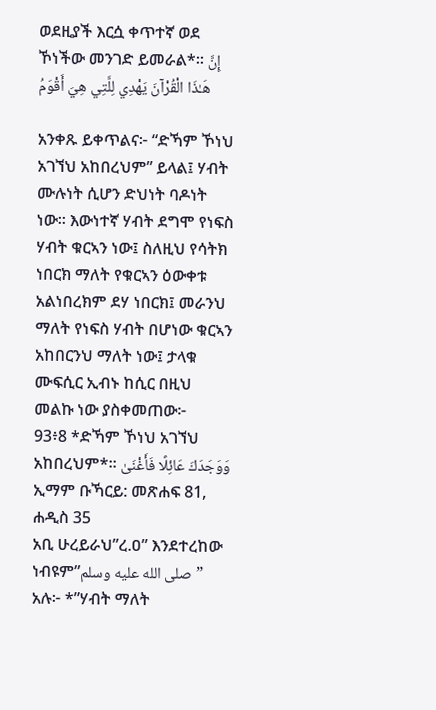ወደዚያች እርሷ ቀጥተኛ ወደ ኾነችው መንገድ ይመራል*፡፡ إِنَّ هَـٰذَا الْقُرْآنَ يَهْدِي لِلَّتِي هِيَ أَقْوَمُ

አንቀጹ ይቀጥልና፦ “ድኻም ኾነህ አገኘህ አከበረህም” ይላል፤ ሃብት ሙሉነት ሲሆን ድህነት ባዶነት ነው። እውነተኛ ሃብት ደግሞ የነፍስ ሃብት ቁርኣን ነው፤ ስለዚህ የሳትክ ነበርክ ማለት የቁርኣን ዕውቀቱ አልነበረክም ደሃ ነበርክ፤ መራንህ ማለት የነፍስ ሃብት በሆነው ቁርኣን አከበርንህ ማለት ነው፤ ታላቁ ሙፍሲር ኢብኑ ከሲር በዚህ መልኩ ነው ያስቀመጠው፦
93፥8 *ድኻም ኾነህ አገኘህ አከበረህም*፡፡ وَوَجَدَكَ عَائِلًا فَأَغْنَىٰ
ኢማም ቡኻርይ: መጽሐፍ 81, ሐዲስ 35
አቢ ሁረይራህ”ረ.ዐ” እንደተረከው ነብዩም”صلى الله عليه وسلم” አሉ፦ *”ሃብት ማለት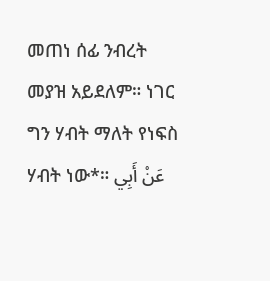መጠነ ሰፊ ንብረት መያዝ አይደለም። ነገር ግን ሃብት ማለት የነፍስ ሃብት ነው*። عَنْ أَبِي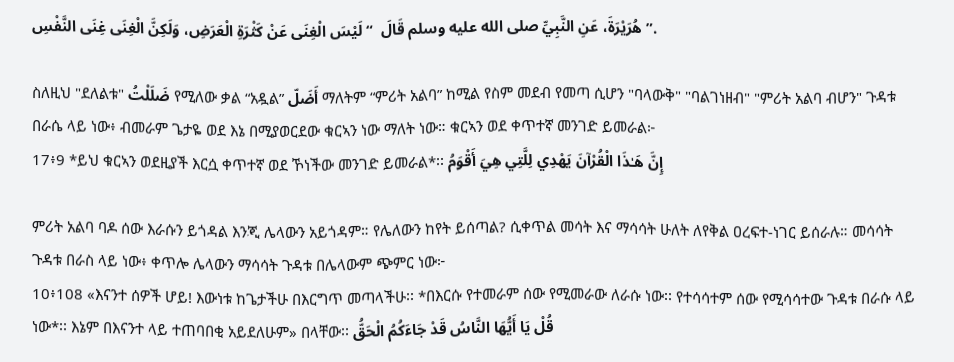هُرَيْرَةَ، عَنِ النَّبِيِّ صلى الله عليه وسلم قَالَ  “ لَيْسَ الْغِنَى عَنْ كَثْرَةِ الْعَرَضِ، وَلَكِنَّ الْغِنَى غِنَى النَّفْسِ ”.

ስለዚህ "ደለልቱ" ضَلَلْتُ የሚለው ቃል “አዷል” أَضَلّ ማለትም “ምሪት አልባ” ከሚል የስም መደብ የመጣ ሲሆን "ባላውቅ" "ባልገነዘብ" "ምሪት አልባ ብሆን" ጉዳቱ በራሴ ላይ ነው፥ ብመራም ጌታዬ ወደ እኔ በሚያወርደው ቁርኣን ነው ማለት ነው። ቁርኣን ወደ ቀጥተኛ መንገድ ይመራል፦
17፥9 *ይህ ቁርኣን ወደዚያች እርሷ ቀጥተኛ ወደ ኾነችው መንገድ ይመራል*፡፡ إِنَّ هَـٰذَا الْقُرْآنَ يَهْدِي لِلَّتِي هِيَ أَقْوَمُ

ምሪት አልባ ባዶ ሰው እራሱን ይጎዳል እንጂ ሌላውን አይጎዳም። የሌለውን ከየት ይሰጣል? ሲቀጥል መሳት እና ማሳሳት ሁለት ለየቅል ዐረፍተ-ነገር ይሰራሉ። መሳሳት ጉዳቱ በራስ ላይ ነው፥ ቀጥሎ ሌላውን ማሳሳት ጉዳቱ በሌላውም ጭምር ነው፦
10፥108 «እናንተ ሰዎች ሆይ! እውነቱ ከጌታችሁ በእርግጥ መጣላችሁ፡፡ *በእርሱ የተመራም ሰው የሚመራው ለራሱ ነው፡፡ የተሳሳተም ሰው የሚሳሳተው ጉዳቱ በራሱ ላይ ነው*፡፡ እኔም በእናንተ ላይ ተጠባበቂ አይደለሁም» በላቸው፡፡ قُلْ يَا أَيُّهَا النَّاسُ قَدْ جَاءَكُمُ الْحَقُّ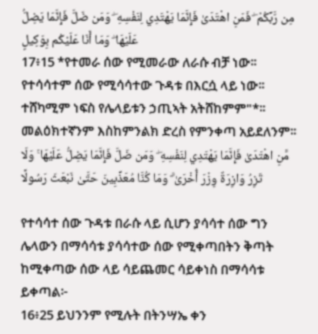مِن رَّبِّكُمْ ۖ فَمَنِ اهْتَدَىٰ فَإِنَّمَا يَهْتَدِي لِنَفْسِهِ ۖ وَمَن ضَلَّ فَإِنَّمَا يَضِلُّ عَلَيْهَا ۖ وَمَا أَنَا عَلَيْكُم بِوَكِيلٍ
17፥15 *የተመራ ሰው የሚመራው ለራሱ ብቻ ነው፡፡ የተሳሳተም ሰው የሚሳሳተው ጉዳቱ በእርሷ ላይ ነው፡፡ ተሸካሚም ነፍስ የሌላይቱን ኃጢኣት አትሸከምም"*፡፡ መልዕክተኛንም እስከምንልክ ድረስ የምንቀጣ አይደለንም፡፡ مَّنِ اهْتَدَىٰ فَإِنَّمَا يَهْتَدِي لِنَفْسِهِ ۖ وَمَن ضَلَّ فَإِنَّمَا يَضِلُّ عَلَيْهَا ۚ وَلَا تَزِرُ وَازِرَةٌ وِزْرَ أُخْرَىٰ ۗ وَمَا كُنَّا مُعَذِّبِينَ حَتَّىٰ نَبْعَثَ رَسُولًا

የተሳሳተ ሰው ጉዳቱ በራሱ ላይ ሲሆን ያሳሳተ ሰው ግን ሌላውን በማሳሳቱ ያሳሳተው ሰው የሚቀጣበትን ቅጣት ከሚቀጣው ሰው ላይ ሳይጨመር ሳይቀነስ በማሳሳቱ ይቀጣል፦
16፥25 ይህንንም የሚሉት በትንሣኤ ቀን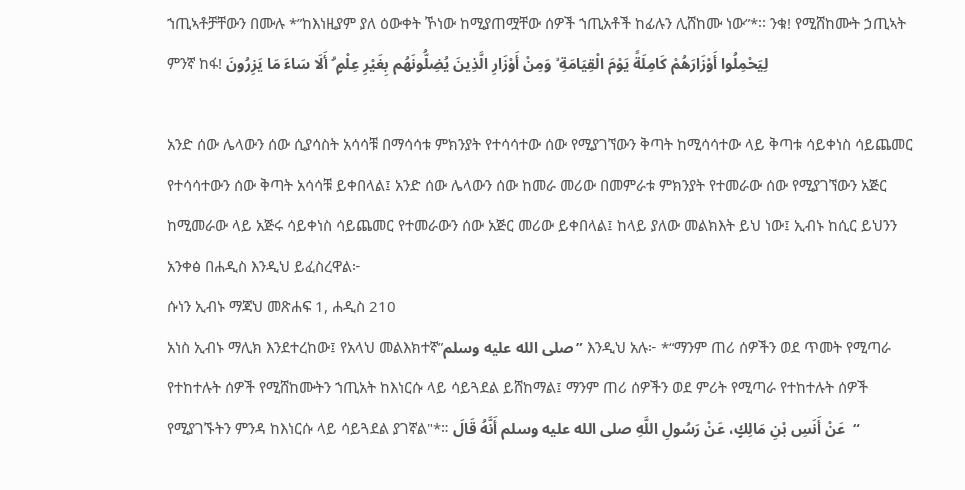ኀጢኣቶቻቸውን በሙሉ *”ከእነዚያም ያለ ዕውቀት ኾነው ከሚያጠሟቸው ሰዎች ኀጢአቶች ከፊሉን ሊሸከሙ ነው”*፡፡ ንቁ! የሚሸከሙት ኃጢኣት ምንኛ ከፋ! لِيَحْمِلُوا أَوْزَارَهُمْ كَامِلَةً يَوْمَ الْقِيَامَةِ ۙ وَمِنْ أَوْزَارِ الَّذِينَ يُضِلُّونَهُم بِغَيْرِ عِلْمٍ ۗ أَلَا سَاءَ مَا يَزِرُونَ

አንድ ሰው ሌላውን ሰው ሲያሳስት አሳሳቹ በማሳሳቱ ምክንያት የተሳሳተው ሰው የሚያገኘውን ቅጣት ከሚሳሳተው ላይ ቅጣቱ ሳይቀነስ ሳይጨመር የተሳሳተውን ሰው ቅጣት አሳሳቹ ይቀበላል፤ አንድ ሰው ሌላውን ሰው ከመራ መሪው በመምራቱ ምክንያት የተመራው ሰው የሚያገኘውን አጅር ከሚመራው ላይ አጅሩ ሳይቀነስ ሳይጨመር የተመራውን ሰው አጅር መሪው ይቀበላል፤ ከላይ ያለው መልክእት ይህ ነው፤ ኢብኑ ከሲር ይህንን አንቀፅ በሐዲስ እንዲህ ይፈስረዋል፦
ሱነን ኢብኑ ማጃህ መጽሐፍ 1, ሐዲስ 210
አነስ ኢብኑ ማሊክ እንደተረከው፤ የአላህ መልእክተኛ”صلى الله عليه وسلم” እንዲህ አሉ፦ *“ማንም ጠሪ ሰዎችን ወደ ጥመት የሚጣራ የተከተሉት ሰዎች የሚሸከሙትን ኀጢአት ከእነርሱ ላይ ሳይጓደል ይሸከማል፤ ማንም ጠሪ ሰዎችን ወደ ምሪት የሚጣራ የተከተሉት ሰዎች የሚያገኙትን ምንዳ ከእነርሱ ላይ ሳይጓደል ያገኛል"*። عَنْ أَنَسِ بْنِ مَالِكٍ، عَنْ رَسُولِ اللَّهِ صلى الله عليه وسلم أَنَّهُ قَالَ  “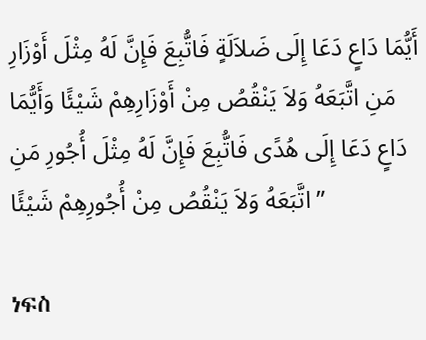أَيُّمَا دَاعٍ دَعَا إِلَى ضَلاَلَةٍ فَاتُّبِعَ فَإِنَّ لَهُ مِثْلَ أَوْزَارِ مَنِ اتَّبَعَهُ وَلاَ يَنْقُصُ مِنْ أَوْزَارِهِمْ شَيْئًا وَأَيُّمَا دَاعٍ دَعَا إِلَى هُدًى فَاتُّبِعَ فَإِنَّ لَهُ مِثْلَ أُجُورِ مَنِ اتَّبَعَهُ وَلاَ يَنْقُصُ مِنْ أُجُورِهِمْ شَيْئًا ”

ነፍስ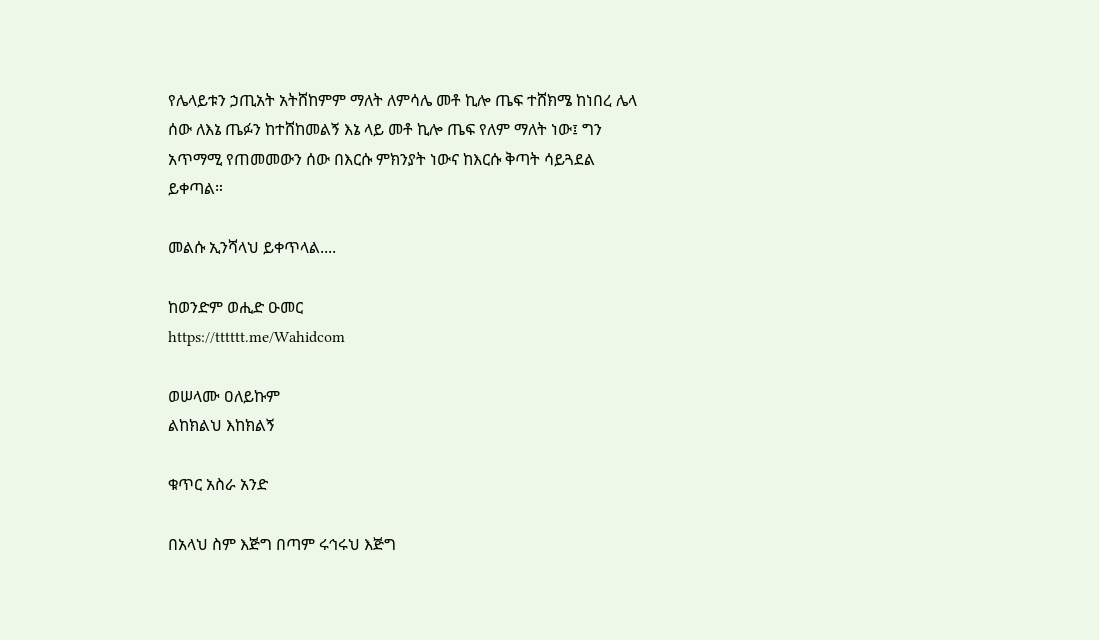የሌላይቱን ኃጢአት አትሸከምም ማለት ለምሳሌ መቶ ኪሎ ጤፍ ተሸክሜ ከነበረ ሌላ ሰው ለእኔ ጤፉን ከተሸከመልኝ እኔ ላይ መቶ ኪሎ ጤፍ የለም ማለት ነው፤ ግን አጥማሚ የጠመመውን ሰው በእርሱ ምክንያት ነውና ከእርሱ ቅጣት ሳይጓደል ይቀጣል።

መልሱ ኢንሻላህ ይቀጥላል....

ከወንድም ወሒድ ዑመር
https://tttttt.me/Wahidcom

ወሠላሙ ዐለይኩም
ልከክልህ እከክልኝ

ቁጥር አስራ አንድ

በአላህ ስም እጅግ በጣም ሩኅሩህ እጅግ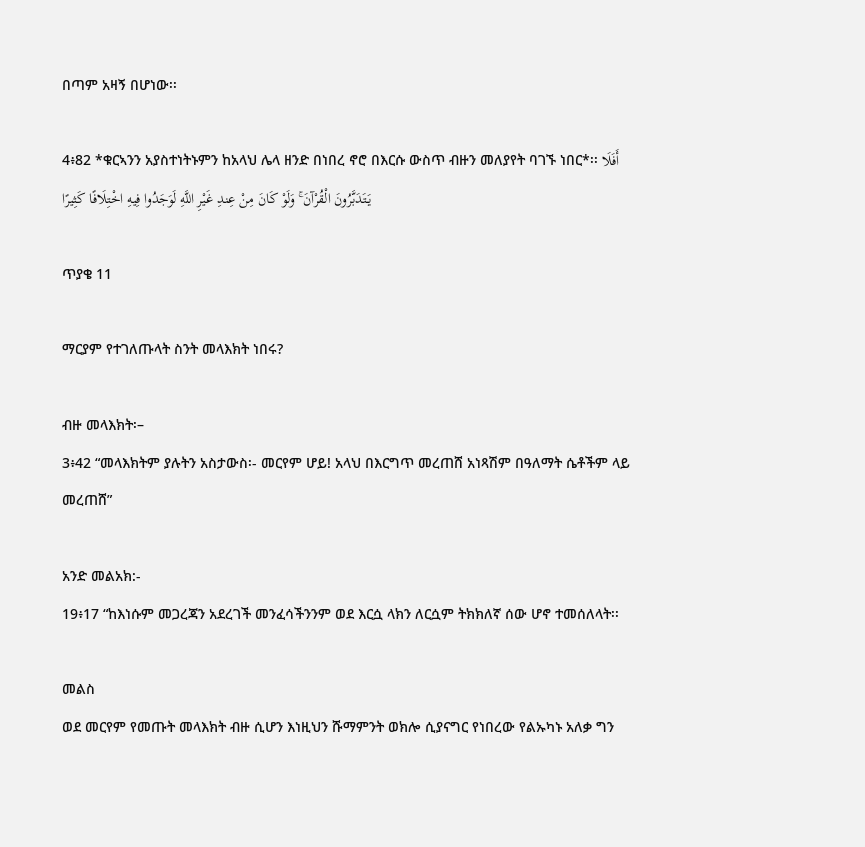በጣም አዛኝ በሆነው፡፡

4፥82 *ቁርኣንን አያስተነትኑምን ከአላህ ሌላ ዘንድ በነበረ ኖሮ በእርሱ ውስጥ ብዙን መለያየት ባገኙ ነበር*፡፡ أَفَلَا يَتَدَبَّرُونَ الْقُرْآنَ ۚ وَلَوْ كَانَ مِنْ عِندِ غَيْرِ اللَّهِ لَوَجَدُوا فِيهِ اخْتِلَافًا كَثِيرًا

ጥያቄ 11

ማርያም የተገለጡላት ስንት መላእክት ነበሩ?

ብዙ መላእክት፡–
3፥42 “መላእክትም ያሉትን አስታውስ፡- መርየም ሆይ! አላህ በእርግጥ መረጠሸ አነጻሽም በዓለማት ሴቶችም ላይ መረጠሸ”

አንድ መልአክ:-
19፥17 “ከእነሱም መጋረጃን አደረገች መንፈሳችንንም ወደ እርሷ ላክን ለርሷም ትክክለኛ ሰው ሆኖ ተመሰለላት፡፡

መልስ
ወደ መርየም የመጡት መላእክት ብዙ ሲሆን እነዚህን ሹማምንት ወክሎ ሲያናግር የነበረው የልኡካኑ አለቃ ግን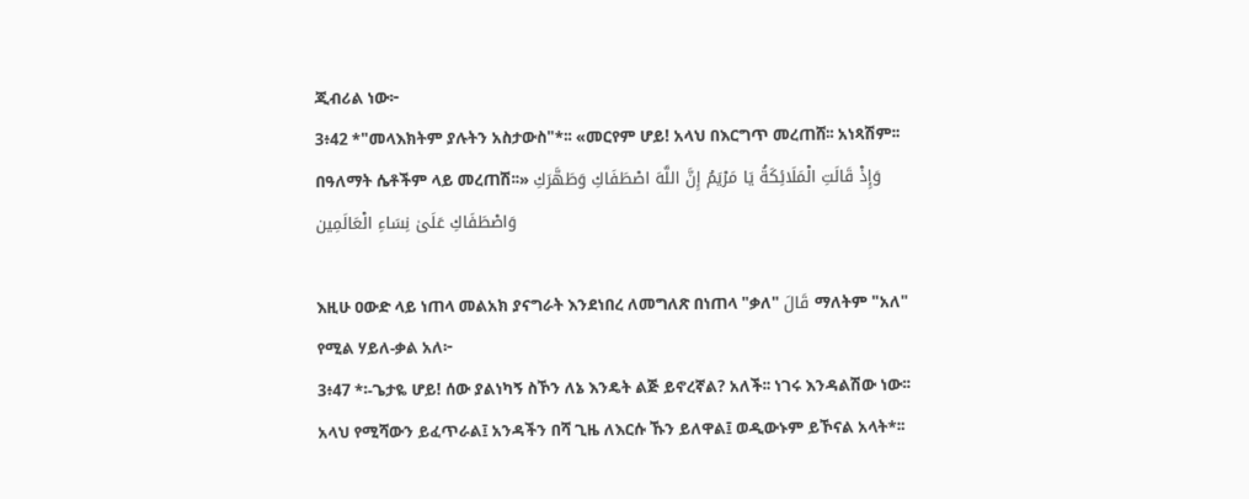ጂብሪል ነው፦
3፥42 *"መላእክትም ያሉትን አስታውስ"*፡፡ «መርየም ሆይ! አላህ በእርግጥ መረጠሸ፡፡ አነጻሽም፡፡ በዓለማት ሴቶችም ላይ መረጠሽ፡፡» وَإِذْ قَالَتِ الْمَلَائِكَةُ يَا مَرْيَمُ إِنَّ اللَّهَ اصْطَفَاكِ وَطَهَّرَكِ وَاصْطَفَاكِ عَلَىٰ نِسَاءِ الْعَالَمِين

እዚሁ ዐውድ ላይ ነጠላ መልአክ ያናግራት እንደነበረ ለመግለጽ በነጠላ "ቃለ" قَالَ ማለትም "አለ" የሚል ሃይለ-ቃል አለ፦
3፥47 *፡-ጌታዬ ሆይ! ሰው ያልነካኝ ስኾን ለኔ እንዴት ልጅ ይኖረኛል? አለች፡፡ ነገሩ እንዳልሽው ነው፡፡ አላህ የሚሻውን ይፈጥራል፤ አንዳችን በሻ ጊዜ ለእርሱ ኹን ይለዋል፤ ወዲውኑም ይኾናል አላት*፡፡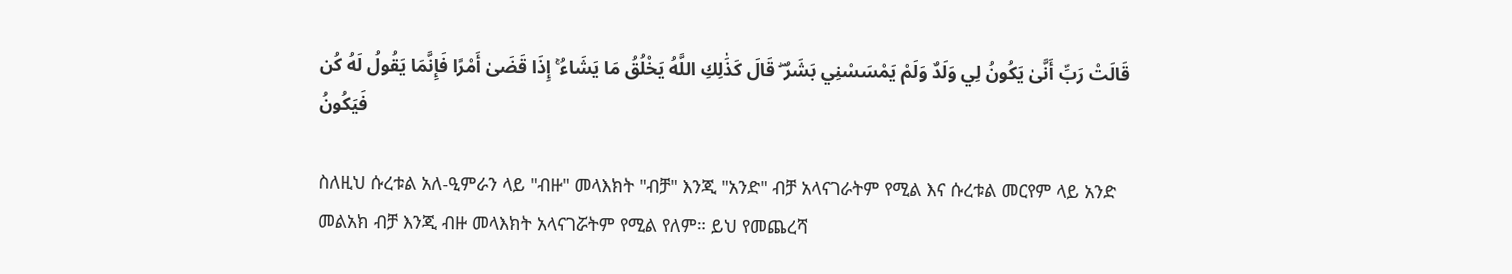قَالَتْ رَبِّ أَنَّىٰ يَكُونُ لِي وَلَدٌ وَلَمْ يَمْسَسْنِي بَشَرٌ ۖ قَالَ كَذَٰلِكِ اللَّهُ يَخْلُقُ مَا يَشَاءُ ۚ إِذَا قَضَىٰ أَمْرًا فَإِنَّمَا يَقُولُ لَهُ كُن فَيَكُونُ

ስለዚህ ሱረቱል አለ-ዒምራን ላይ "ብዙ" መላእክት "ብቻ" እንጂ "አንድ" ብቻ አላናገራትም የሚል እና ሱረቱል መርየም ላይ አንድ መልአክ ብቻ እንጂ ብዙ መላእክት አላናገሯትም የሚል የለም። ይህ የመጨረሻ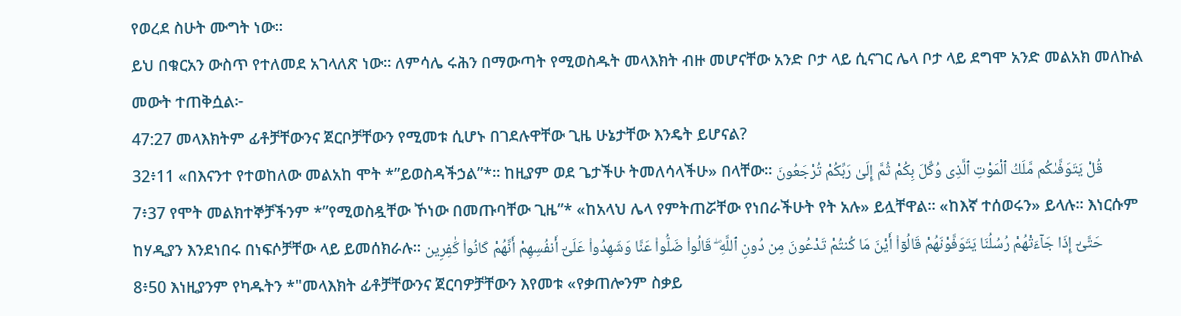የወረደ ስሁት ሙግት ነው።
ይህ በቁርአን ውስጥ የተለመደ አገላለጽ ነው። ለምሳሌ ሩሕን በማውጣት የሚወስዱት መላእክት ብዙ መሆናቸው አንድ ቦታ ላይ ሲናገር ሌላ ቦታ ላይ ደግሞ አንድ መልአክ መለኩል መውት ተጠቅሷል፦
47:27 መላእክትም ፊቶቻቸውንና ጀርቦቻቸውን የሚመቱ ሲሆኑ በገደሉዋቸው ጊዜ ሁኔታቸው እንዴት ይሆናል?
32፥11 «በእናንተ የተወከለው መልአከ ሞት *”ይወስዳችኃል”*፡፡ ከዚያም ወደ ጌታችሁ ትመለሳላችሁ» በላቸው፡፡ قُلْ يَتَوَفَّىٰكُم مَّلَكُ ٱلْمَوْتِ ٱلَّذِى وُكِّلَ بِكُمْ ثُمَّ إِلَىٰ رَبِّكُمْ تُرْجَعُونَ
7፥37 የሞት መልክተኞቻችንም *”የሚወስዷቸው ኾነው በመጡባቸው ጊዜ”* «ከአላህ ሌላ የምትጠሯቸው የነበራችሁት የት አሉ» ይሏቸዋል፡፡ «ከእኛ ተሰወሩን» ይላሉ፡፡ እነርሱም ከሃዲያን እንደነበሩ በነፍሶቻቸው ላይ ይመሰክራሉ፡፡ حَتَّىٰٓ إِذَا جَآءَتْهُمْ رُسُلُنَا يَتَوَفَّوْنَهُمْ قَالُوٓا۟ أَيْنَ مَا كُنتُمْ تَدْعُونَ مِن دُونِ ٱللَّهِ ۖ قَالُوا۟ ضَلُّوا۟ عَنَّا وَشَهِدُوا۟ عَلَىٰٓ أَنفُسِهِمْ أَنَّهُمْ كَانُوا۟ كَٰفِرِين
8፥50 እነዚያንም የካዱትን *"መላእክት ፊቶቻቸውንና ጀርባዎቻቸውን እየመቱ «የቃጠሎንም ስቃይ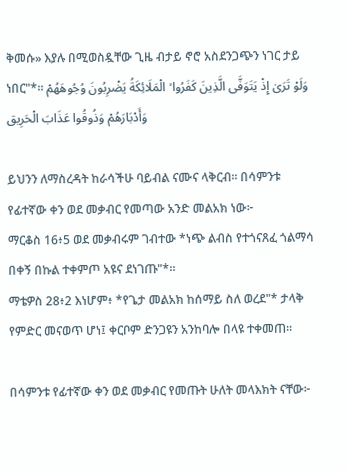ቅመሱ» እያሉ በሚወስዷቸው ጊዜ ብታይ ኖሮ አስደንጋጭን ነገር ታይ ነበር"*፡፡ وَلَوْ تَرَىٰ إِذْ يَتَوَفَّى الَّذِينَ كَفَرُوا ۙ الْمَلَائِكَةُ يَضْرِبُونَ وُجُوهَهُمْ وَأَدْبَارَهُمْ وَذُوقُوا عَذَابَ الْحَرِيق

ይህንን ለማስረዳት ከራሳችሁ ባይብል ናሙና ላቅርብ። በሳምንቱ የፊተኛው ቀን ወደ መቃብር የመጣው አንድ መልአክ ነው፦
ማርቆስ 16፥5 ወደ መቃብሩም ገብተው *ነጭ ልብስ የተጎናጸፈ ጎልማሳ በቀኝ በኩል ተቀምጦ አዩና ደነገጡ"*።
ማቴዎስ 28፥2 እነሆም፥ *የጌታ መልአክ ከሰማይ ስለ ወረደ"* ታላቅ የምድር መናወጥ ሆነ፤ ቀርቦም ድንጋዩን አንከባሎ በላዩ ተቀመጠ።

በሳምንቱ የፊተኛው ቀን ወደ መቃብር የመጡት ሁለት መላእክት ናቸው፦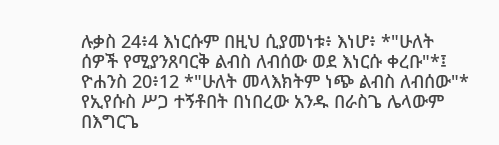ሉቃስ 24፥4 እነርሱም በዚህ ሲያመነቱ፥ እነሆ፥ *"ሁለት ሰዎች የሚያንጸባርቅ ልብስ ለብሰው ወደ እነርሱ ቀረቡ"*፤
ዮሐንስ 20፥12 *"ሁለት መላእክትም ነጭ ልብስ ለብሰው"* የኢየሱስ ሥጋ ተኝቶበት በነበረው አንዱ በራስጌ ሌላውም በእግርጌ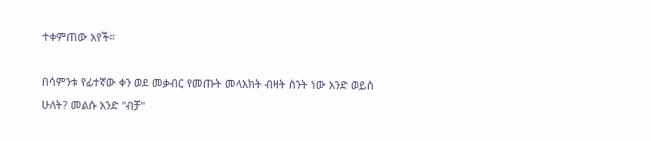ተቀምጠው አየች።

በሳምንቱ የፊተኛው ቀን ወደ መቃብር የመጡት መላእክት ብዛት ስንት ነው አንድ ወይስ ሁለት? መልሱ አንድ "ብቻ"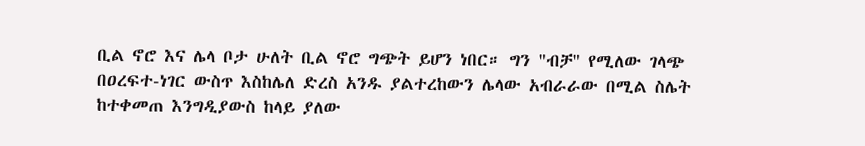ቢል ኖሮ እና ሌላ ቦታ ሁለት ቢል ኖሮ ግጭት ይሆን ነበር። ግን "ብቻ" የሚለው ገላጭ በዐረፍተ-ነገር ውስጥ እስከሌለ ድረስ አንዱ ያልተረከውን ሌላው አብራራው በሚል ስሌት ከተቀመጠ እንግዲያውስ ከላይ ያለው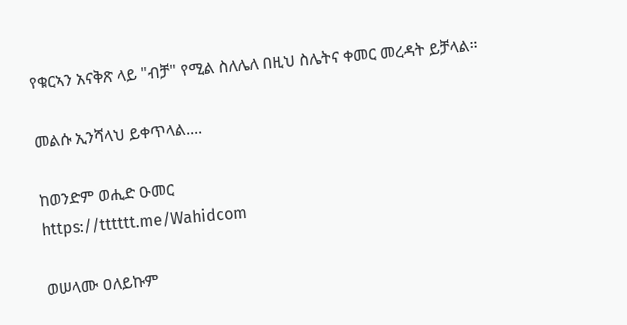የቁርኣን አናቅጽ ላይ "ብቻ" የሚል ስለሌለ በዚህ ስሌትና ቀመር መረዳት ይቻላል።

መልሱ ኢንሻላህ ይቀጥላል....

ከወንድም ወሒድ ዑመር
https://tttttt.me/Wahidcom

ወሠላሙ ዐለይኩም